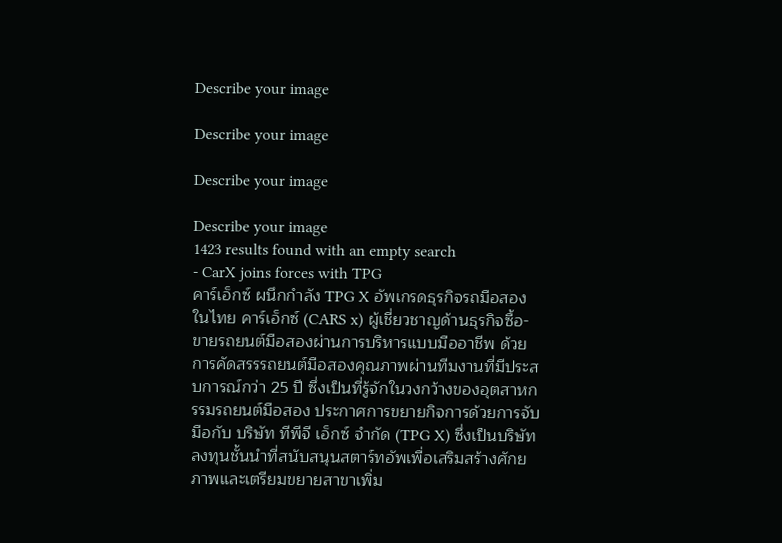Describe your image

Describe your image

Describe your image

Describe your image
1423 results found with an empty search
- CarX joins forces with TPG
คาร์เอ็กซ์ ผนึกกำลัง TPG X อัพเกรดธุรกิจรถมือสองในไทย คาร์เอ็กซ์ (CARS x) ผู้เชี่ยวชาญด้านธุรกิจซื้อ-ขายรถยนต์มือสองผ่านการบริหารแบบมืออาชีพ ด้วยการคัดสรรรถยนต์มือสองคุณภาพผ่านทีมงานที่มีประสบการณ์กว่า 25 ปี ซึ่งเป็นที่รู้จักในวงกว้างของอุตสาหกรรมรถยนต์มือสอง ประกาศการขยายกิจการด้วยการจับมือกับ บริษัท ทีพีจี เอ็กซ์ จำกัด (TPG X) ซึ่งเป็นบริษัทลงทุนชั้นนำที่สนับสนุนสตาร์ทอัพเพื่อเสริมสร้างศักยภาพและเตรียมขยายสาขาเพิ่ม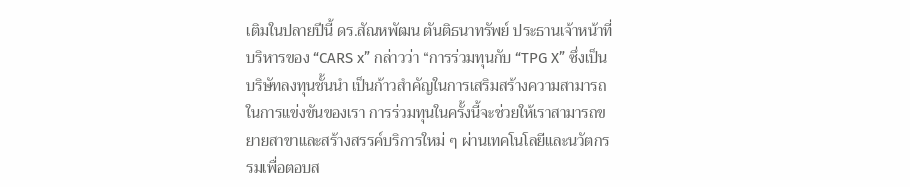เติมในปลายปีนี้ ดร.สัณหพัฒน ตันติธนาทรัพย์ ประธานเจ้าหน้าที่บริหารของ “CARS x” กล่าวว่า “การร่วมทุนกับ “TPG X” ซึ่งเป็นบริษัทลงทุนชั้นนำ เป็นก้าวสำคัญในการเสริมสร้างความสามารถในการแข่งขันของเรา การร่วมทุนในครั้งนี้จะช่วยให้เราสามารถขยายสาขาและสร้างสรรค์บริการใหม่ ๆ ผ่านเทคโนโลยีและนวัตกรรมเพื่อตอบส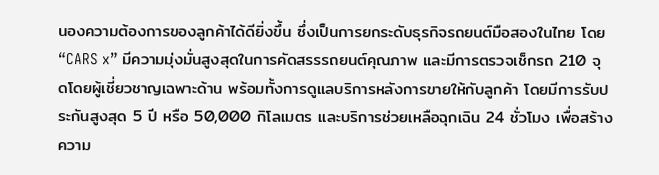นองความต้องการของลูกค้าได้ดียิ่งขึ้น ซึ่งเป็นการยกระดับธุรกิจรถยนต์มือสองในไทย โดย “CARS x” มีความมุ่งมั่นสูงสุดในการคัดสรรรถยนต์คุณภาพ และมีการตรวจเช็กรถ 210 จุดโดยผู้เชี่ยวชาญเฉพาะด้าน พร้อมทั้งการดูแลบริการหลังการขายให้กับลูกค้า โดยมีการรับประกันสูงสุด 5 ปี หรือ 50,000 กิโลเมตร และบริการช่วยเหลือฉุกเฉิน 24 ชั่วโมง เพื่อสร้างความ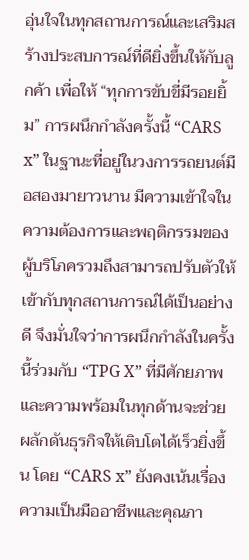อุ่นใจในทุกสถานการณ์และเสริมสร้างประสบการณ์ที่ดียิ่งขึ้นให้กับลูกค้า เพื่อให้ “ทุกการขับขี่มีรอยยิ้ม” การผนึกกำลังครั้งนี้ “CARS x” ในฐานะที่อยู่ในวงการรถยนต์มือสองมายาวนาน มีความเข้าใจในความต้องการและพฤติกรรมของผู้บริโภครวมถึงสามารถปรับตัวให้เข้ากับทุกสถานการณ์ได้เป็นอย่างดี จึงมั่นใจว่าการผนึกกำลังในครั้งนี้ร่วมกับ “TPG X” ที่มีศักยภาพและความพร้อมในทุกด้านจะช่วยผลักดันธุรกิจให้เติบโตได้เร็วยิ่งขึ้น โดย “CARS x” ยังคงเน้นเรื่องความเป็นมืออาชีพและคุณภา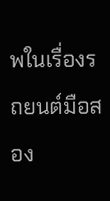พในเรื่องรถยนต์มือสอง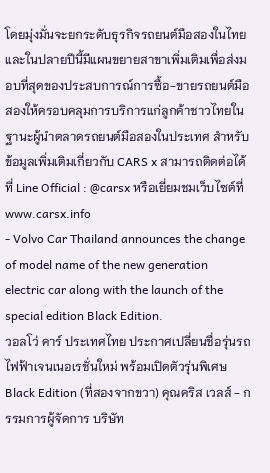โดยมุ่งมั่นจะยกระดับธุรกิจรถยนต์มือสองในไทย และในปลายปีนี้มีแผนขยายสาขาเพิ่มเติมเพื่อส่งมอบที่สุดของประสบการณ์การซื้อ-ขายรถยนต์มือสองให้ครอบคลุมการบริการแก่ลูกค้าชาวไทยในฐานะผู้นำตลาดรถยนต์มือสองในประเทศ สำหรับข้อมูลเพิ่มเติมเกี่ยวกับ CARS x สามารถติดต่อได้ที่ Line Official : @carsx หรือเยี่ยมชมเว็บไซต์ที่ www.carsx.info
- Volvo Car Thailand announces the change of model name of the new generation electric car along with the launch of the special edition Black Edition.
วอลโว่ คาร์ ประเทศไทย ประกาศเปลี่ยนชื่อรุ่นรถไฟฟ้าเจนเนอเรชั่นใหม่ พร้อมเปิดตัวรุ่นพิเศษ Black Edition (ที่สองจากขวา) คุณคริส เวลส์ - กรรมการผู้จัดการ บริษัท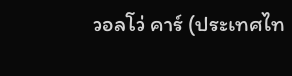วอลโว่ คาร์ (ประเทศไท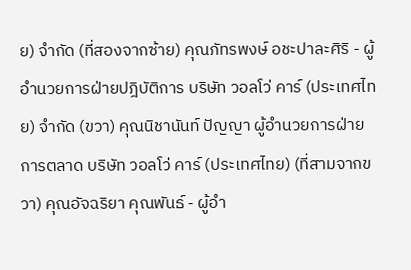ย) จำกัด (ที่สองจากซ้าย) คุณภัทรพงษ์ อชะปาละศิริ - ผู้อำนวยการฝ่ายปฎิบัติการ บริษัท วอลโว่ คาร์ (ประเทศไทย) จำกัด (ขวา) คุณนิชานันท์ ปัญญา ผู้อำนวยการฝ่ายการตลาด บริษัท วอลโว่ คาร์ (ประเทศไทย) (ที่สามจากขวา) คุณอัจฉริยา คุณพันธ์ - ผู้อำ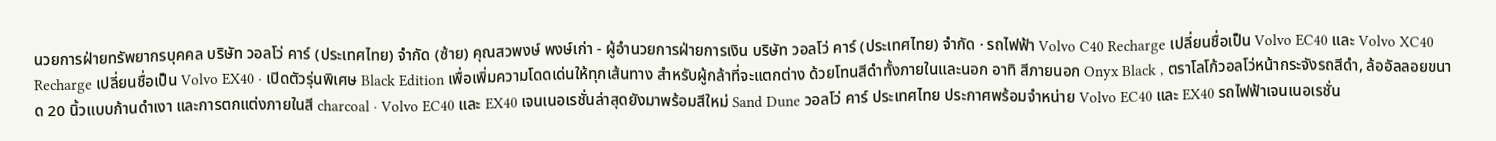นวยการฝ่ายทรัพยากรบุคคล บริษัท วอลโว่ คาร์ (ประเทศไทย) จำกัด (ซ้าย) คุณสวพงษ์ พงษ์เก่า - ผู้อำนวยการฝ่ายการเงิน บริษัท วอลโว่ คาร์ (ประเทศไทย) จำกัด · รถไฟฟ้า Volvo C40 Recharge เปลี่ยนชื่อเป็น Volvo EC40 และ Volvo XC40 Recharge เปลี่ยนชื่อเป็น Volvo EX40 · เปิดตัวรุ่นพิเศษ Black Edition เพื่อเพิ่มความโดดเด่นให้ทุกเส้นทาง สำหรับผู้กล้าที่จะแตกต่าง ด้วยโทนสีดำทั้งภายในและนอก อาทิ สีภายนอก Onyx Black , ตราโลโก้วอลโว่หน้ากระจังรถสีดำ, ล้ออัลลอยขนาด 20 นิ้วแบบก้านดำเงา และการตกแต่งภายในสี charcoal · Volvo EC40 และ EX40 เจนเนอเรชั่นล่าสุดยังมาพร้อมสีใหม่ Sand Dune วอลโว่ คาร์ ประเทศไทย ประกาศพร้อมจำหน่าย Volvo EC40 และ EX40 รถไฟฟ้าเจนเนอเรชั่น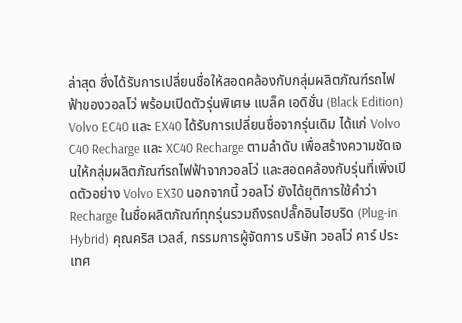ล่าสุด ซึ่งได้รับการเปลี่ยนชื่อให้สอดคล้องกับกลุ่มผลิตภัณฑ์รถไฟฟ้าของวอลโว่ พร้อมเปิดตัวรุ่นพิเศษ แบล็ค เอดิชั่น (Black Edition) Volvo EC40 และ EX40 ได้รับการเปลี่ยนชื่อจากรุ่นเดิม ได้แก่ Volvo C40 Recharge และ XC40 Recharge ตามลำดับ เพื่อสร้างความชัดเจนให้กลุ่มผลิตภัณฑ์รถไฟฟ้าจากวอลโว่ และสอดคล้องกับรุ่นที่เพิ่งเปิดตัวอย่าง Volvo EX30 นอกจากนี้ วอลโว่ ยังได้ยุติการใช้คำว่า Recharge ในชื่อผลิตภัณฑ์ทุกรุ่นรวมถึงรถปลั๊กอินไฮบริด (Plug-in Hybrid) คุณคริส เวลส์, กรรมการผู้จัดการ บริษัท วอลโว่ คาร์ ประเทศ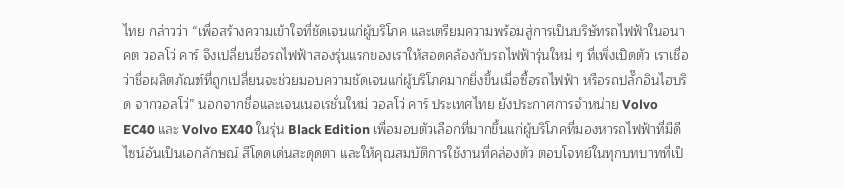ไทย กล่าวว่า “เพื่อสร้างความเข้าใจที่ชัดเจนแก่ผู้บริโภค และเตรียมความพร้อมสู่การเป็นบริษัทรถไฟฟ้าในอนาคต วอลโว่ คาร์ จึงเปลี่ยนชื่อรถไฟฟ้าสองรุ่นแรกของเราให้สอดคล้องกับรถไฟฟ้ารุ่นใหม่ ๆ ที่เพิ่งเปิดตัว เราเชื่อว่าชื่อผลิตภัณฑ์ที่ถูกเปลี่ยนจะช่วยมอบความชัดเจนแก่ผู้บริโภคมากยิ่งขึ้นเมื่อซื้อรถไฟฟ้า หรือรถปลั๊กอินไฮบริด จากวอลโว่” นอกจากชื่อและเจนเนอเรชั่นใหม่ วอลโว่ คาร์ ประเทศไทย ยังประกาศการจำหน่าย Volvo EC40 และ Volvo EX40 ในรุ่น Black Edition เพื่อมอบตัวเลือกที่มากขึ้นแก่ผู้บริโภคที่มองหารถไฟฟ้าที่มีดีไซน์อันเป็นเอกลักษณ์ สีโดดเด่นสะดุดตา และให้คุณสมบัติการใช้งานที่คล่องตัว ตอบโจทย์ในทุกบทบาทที่เป็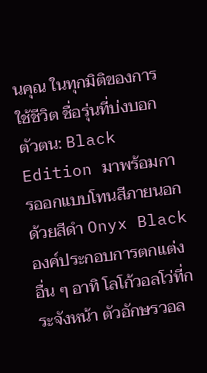นคุณ ในทุกมิติของการใช้ชีวิต ชื่อรุ่นที่บ่งบอกตัวตน: Black Edition มาพร้อมการออกแบบโทนสีภายนอกด้วยสีดำ Onyx Black องค์ประกอบการตกแต่งอื่น ๆ อาทิ โลโก้วอลโว่ที่กระจังหน้า ตัวอักษรวอล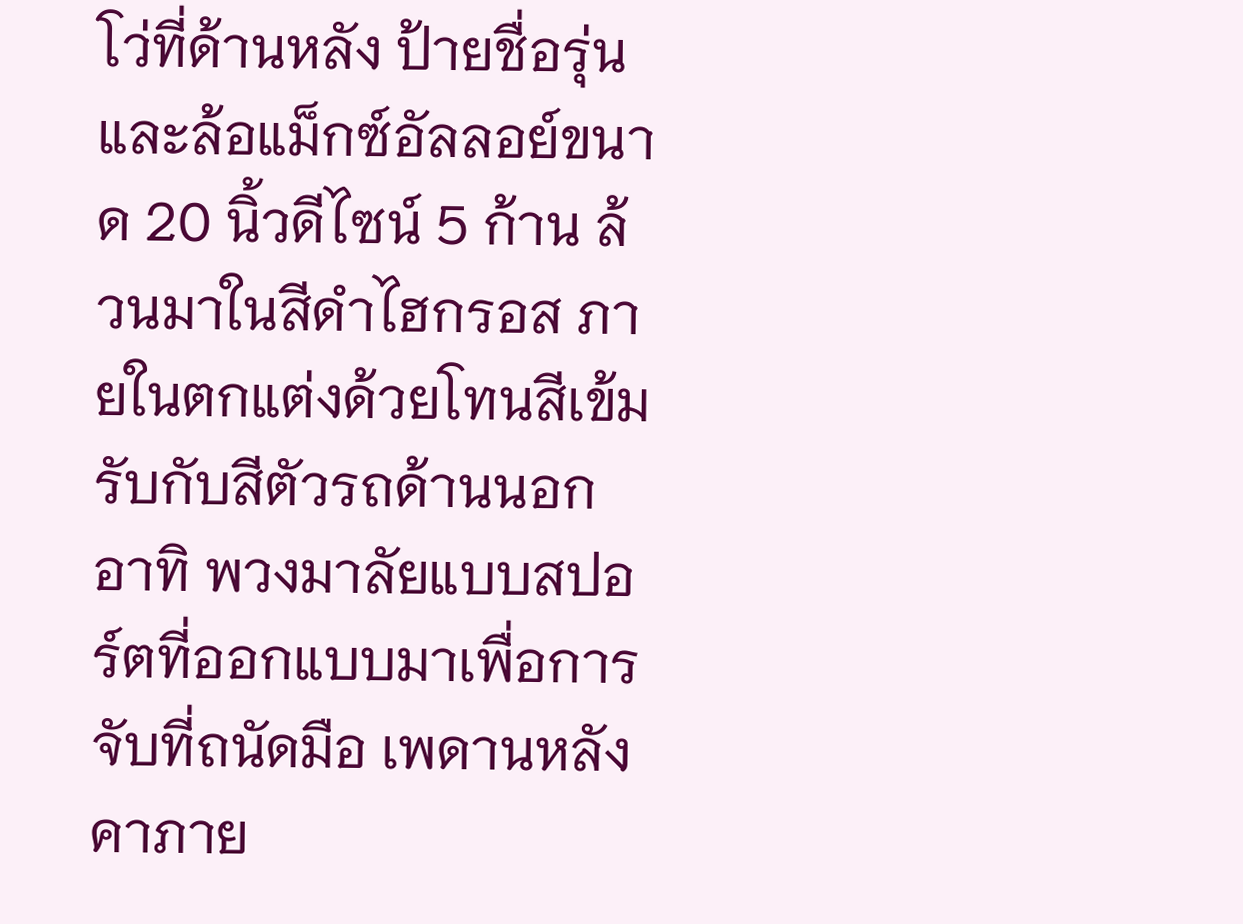โว่ที่ด้านหลัง ป้ายชื่อรุ่น และล้อแม็กซ์อัลลอย์ขนาด 20 นิ้วดีไซน์ 5 ก้าน ล้วนมาในสีดำไฮกรอส ภายในตกแต่งด้วยโทนสีเข้มรับกับสีตัวรถด้านนอก อาทิ พวงมาลัยแบบสปอร์ตที่ออกแบบมาเพื่อการจับที่ถนัดมือ เพดานหลังคาภาย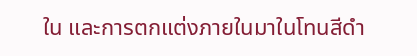ใน และการตกแต่งภายในมาในโทนสีดำ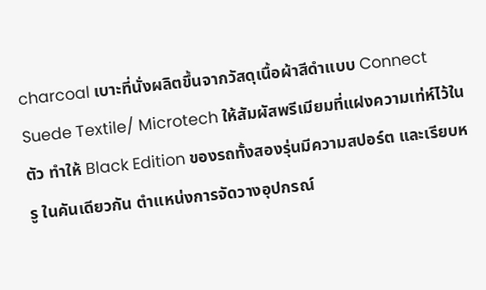charcoal เบาะที่นั่งผลิตขึ้นจากวัสดุเนื้อผ้าสีดำแบบ Connect Suede Textile/ Microtech ให้สัมผัสพรีเมียมที่แฝงความเท่ห์ไว้ในตัว ทำให้ Black Edition ของรถทั้งสองรุ่นมีความสปอร์ต และเรียบหรู ในคันเดียวกัน ตำแหน่งการจัดวางอุปกรณ์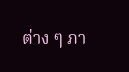ต่าง ๆ ภา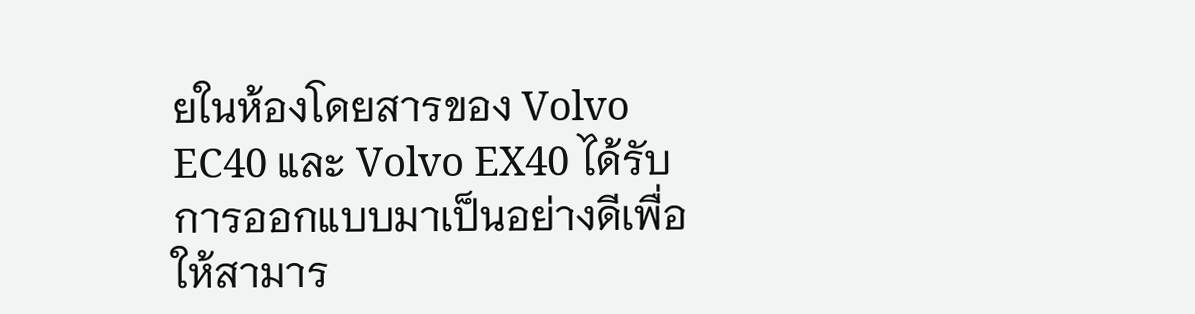ยในห้องโดยสารของ Volvo EC40 และ Volvo EX40 ได้รับการออกแบบมาเป็นอย่างดีเพื่อให้สามาร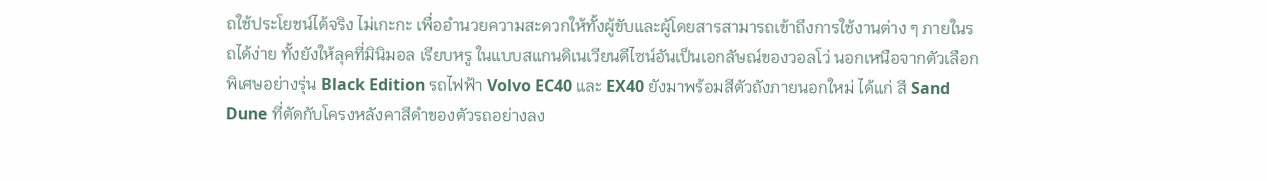ถใช้ประโยชน์ได้จริง ไม่เกะกะ เพื่ออำนวยความสะดวกให้ทั้งผู้ขับและผู้โดยสารสามารถเข้าถึงการใช้งานต่าง ๆ ภายในรถได้ง่าย ทั้งยังให้ลุคที่มินิมอล เรียบหรู ในแบบสแกนดิเนเวียนดีไซน์อันเป็นเอกลัษณ์ของวอลโว่ นอกเหนือจากตัวเลือกพิเศษอย่างรุ่น Black Edition รถไฟฟ้า Volvo EC40 และ EX40 ยังมาพร้อมสีตัวถังภายนอกใหม่ ได้แก่ สี Sand Dune ที่ตัดกับโครงหลังคาสีดำของตัวรถอย่างลง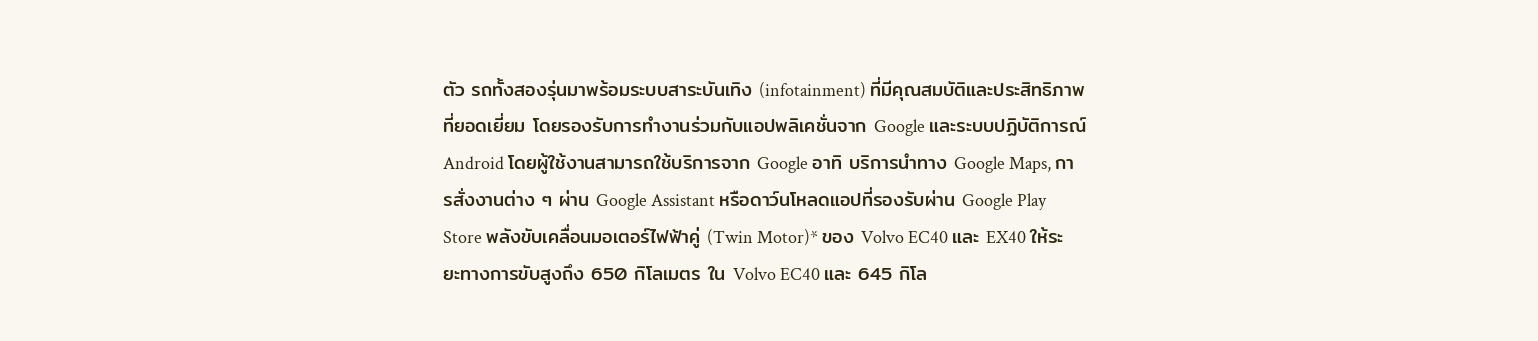ตัว รถทั้งสองรุ่นมาพร้อมระบบสาระบันเทิง (infotainment) ที่มีคุณสมบัติและประสิทธิภาพที่ยอดเยี่ยม โดยรองรับการทำงานร่วมกับแอปพลิเคชั่นจาก Google และระบบปฏิบัติการณ์ Android โดยผู้ใช้งานสามารถใช้บริการจาก Google อาทิ บริการนำทาง Google Maps, การสั่งงานต่าง ๆ ผ่าน Google Assistant หรือดาว์นโหลดแอปที่รองรับผ่าน Google Play Store พลังขับเคลื่อนมอเตอร์ไฟฟ้าคู่ (Twin Motor)* ของ Volvo EC40 และ EX40 ให้ระยะทางการขับสูงถึง 650 กิโลเมตร ใน Volvo EC40 และ 645 กิโล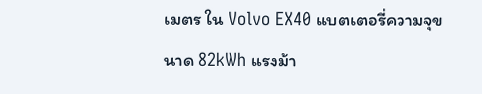เมตร ใน Volvo EX40 แบตเตอรี่ความจุขนาด 82kWh แรงม้า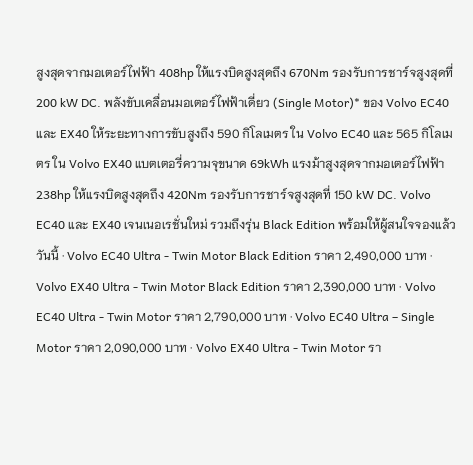สูงสุดจากมอเตอร์ไฟฟ้า 408hp ให้แรงบิดสูงสุดถึง 670Nm รองรับการชาร์จสูงสุดที่ 200 kW DC. พลังขับเคลื่อนมอเตอร์ไฟฟ้าเดี่ยว (Single Motor)* ของ Volvo EC40 และ EX40 ให้ระยะทางการขับสูงถึง 590 กิโลเมตร ใน Volvo EC40 และ 565 กิโลเมตร ใน Volvo EX40 แบตเตอรี่ความจุขนาด 69kWh แรงม้าสูงสุดจากมอเตอร์ไฟฟ้า 238hp ให้แรงบิดสูงสุดถึง 420Nm รองรับการชาร์จสูงสุดที่ 150 kW DC. Volvo EC40 และ EX40 เจนเนอเรชั่นใหม่ รวมถึงรุ่น Black Edition พร้อมให้ผู้สนใจจองแล้ววันนี้ · Volvo EC40 Ultra - Twin Motor Black Edition ราคา 2,490,000 บาท · Volvo EX40 Ultra - Twin Motor Black Edition ราคา 2,390,000 บาท · Volvo EC40 Ultra - Twin Motor ราคา 2,790,000 บาท · Volvo EC40 Ultra – Single Motor ราคา 2,090,000 บาท · Volvo EX40 Ultra - Twin Motor รา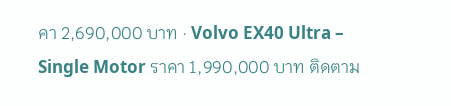คา 2,690,000 บาท · Volvo EX40 Ultra – Single Motor ราคา 1,990,000 บาท ติดตาม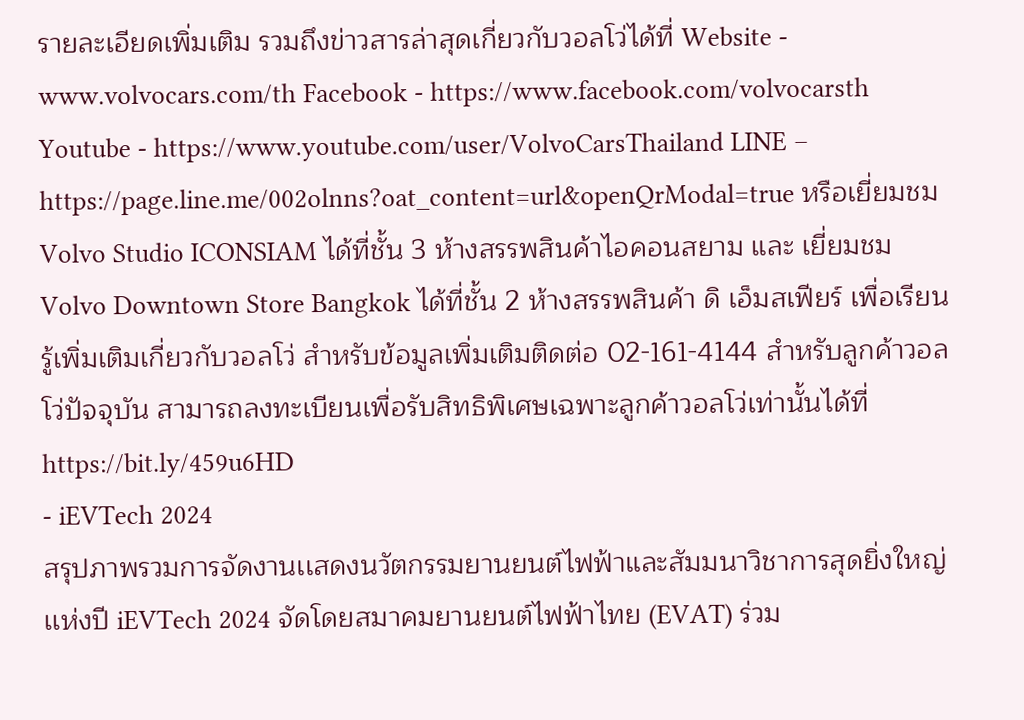รายละเอียดเพิ่มเติม รวมถึงข่าวสารล่าสุดเกี่ยวกับวอลโว่ได้ที่ Website - www.volvocars.com/th Facebook - https://www.facebook.com/volvocarsth Youtube - https://www.youtube.com/user/VolvoCarsThailand LINE – https://page.line.me/002olnns?oat_content=url&openQrModal=true หรือเยี่ยมชม Volvo Studio ICONSIAM ได้ที่ชั้น 3 ห้างสรรพสินค้าไอคอนสยาม และ เยี่ยมชม Volvo Downtown Store Bangkok ได้ที่ชั้น 2 ห้างสรรพสินค้า ดิ เอ็มสเฟียร์ เพื่อเรียนรู้เพิ่มเติมเกี่ยวกับวอลโว่ สำหรับข้อมูลเพิ่มเติมติดต่อ 02-161-4144 สำหรับลูกค้าวอลโว่ปัจจุบัน สามารถลงทะเบียนเพื่อรับสิทธิพิเศษเฉพาะลูกค้าวอลโว่เท่านั้นได้ที่ https://bit.ly/459u6HD
- iEVTech 2024
สรุปภาพรวมการจัดงานเเสดงนวัตกรรมยานยนต์ไฟฟ้าและสัมมนาวิชาการสุดยิ่งใหญ่เเห่งปี iEVTech 2024 จัดโดยสมาคมยานยนต์ไฟฟ้าไทย (EVAT) ร่วม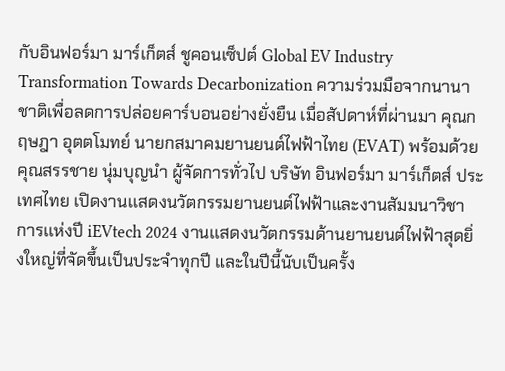กับอินฟอร์มา มาร์เก็ตส์ ชูคอนเซ็ปต์ Global EV Industry Transformation Towards Decarbonization ความร่วมมือจากนานาชาติเพื่อลดการปล่อยคาร์บอนอย่างยั่งยืน เมื่อสัปดาห์ที่ผ่านมา คุณกฤษฎา อุตตโมทย์ นายกสมาคมยานยนต์ไฟฟ้าไทย (EVAT) พร้อมด้วย คุณสรรชาย นุ่มบุญนำ ผู้จัดการทั่วไป บริษัท อินฟอร์มา มาร์เก็ตส์ ประเทศไทย เปิดงานเเสดงนวัตกรรมยานยนต์ไฟฟ้าและงานสัมมนาวิชาการเเห่งปี iEVtech 2024 งานเเสดงนวัตกรรมด้านยานยนต์ไฟฟ้าสุดยิ่งใหญ่ที่จัดขึ้นเป็นประจำทุกปี และในปีนี้นับเป็นครั้ง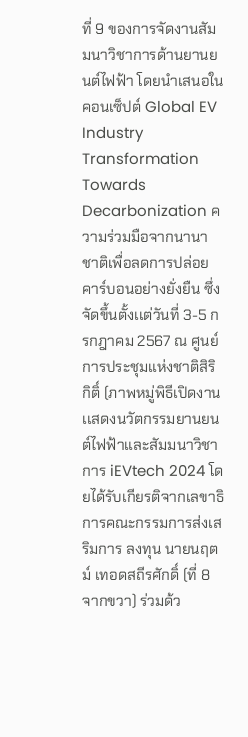ที่ 9 ของการจัดงานสัมมนาวิชาการด้านยานยนต์ไฟฟ้า โดยนำเสนอในคอนเซ็ปต์ Global EV Industry Transformation Towards Decarbonization ความร่วมมือจากนานาชาติเพื่อลดการปล่อยคาร์บอนอย่างยั่งยืน ซึ่งจัดขึ้นตั้งเเต่วันที่ 3-5 กรกฎาคม 2567 ณ ศูนย์การประชุมแห่งชาติสิริกิติ์ (ภาพหมู่พิธีเปิดงานเเสดงนวัตกรรมยานยนต์ไฟฟ้าและสัมมนาวิชาการ iEVtech 2024 โดยได้รับเกียรติจากเลขาธิการคณะกรรมการส่งเสริมการ ลงทุน นายนฤตม์ เทอดสถีรศักดิ์ (ที่ 8 จากขวา) ร่วมด้ว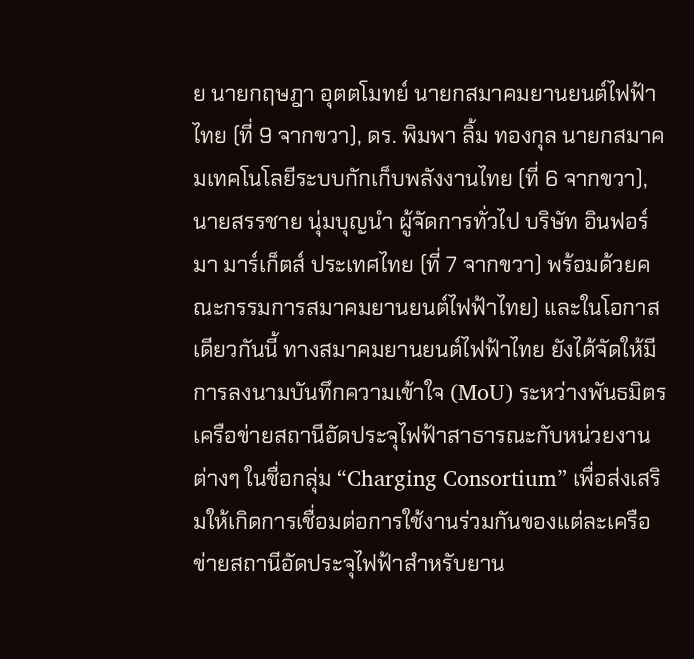ย นายกฤษฎา อุตตโมทย์ นายกสมาคมยานยนต์ไฟฟ้าไทย (ที่ 9 จากขวา), ดร. พิมพา ลิ้ม ทองกุล นายกสมาคมเทคโนโลยีระบบกักเก็บพลังงานไทย (ที่ 6 จากขวา), นายสรรชาย นุ่มบุญนำ ผู้จัดการทั่วไป บริษัท อินฟอร์มา มาร์เก็ตส์ ประเทศไทย (ที่ 7 จากขวา) พร้อมด้วยคณะกรรมการสมาคมยานยนต์ไฟฟ้าไทย) และในโอกาสเดียวกันนี้ ทางสมาคมยานยนต์ไฟฟ้าไทย ยังได้จัดให้มีการลงนามบันทึกความเข้าใจ (MoU) ระหว่างพันธมิตรเครือข่ายสถานีอัดประจุไฟฟ้าสาธารณะกับหน่วยงานต่างๆ ในชื่อกลุ่ม “Charging Consortium” เพื่อส่งเสริมให้เกิดการเชื่อมต่อการใช้งานร่วมกันของแต่ละเครือข่ายสถานีอัดประจุไฟฟ้าสำหรับยาน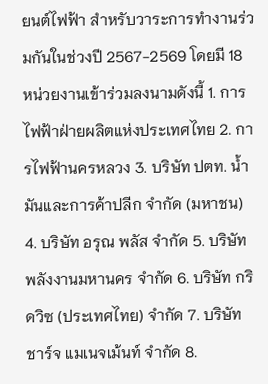ยนต์ไฟฟ้า สำหรับวาระการทำงานร่วมกันในช่วงปี 2567-2569 โดยมี 18 หน่วยงานเข้าร่วมลงนามดังนี้ 1. การไฟฟ้าฝ่ายผลิตแห่งประเทศไทย 2. การไฟฟ้านครหลวง 3. บริษัท ปตท. น้ำมันและการค้าปลีก จํากัด (มหาชน) 4. บริษัท อรุณ พลัส จำกัด 5. บริษัท พลังงานมหานคร จํากัด 6. บริษัท กริดวิซ (ประเทศไทย) จํากัด 7. บริษัท ชาร์จ แมเนจเม้นท์ จำกัด 8.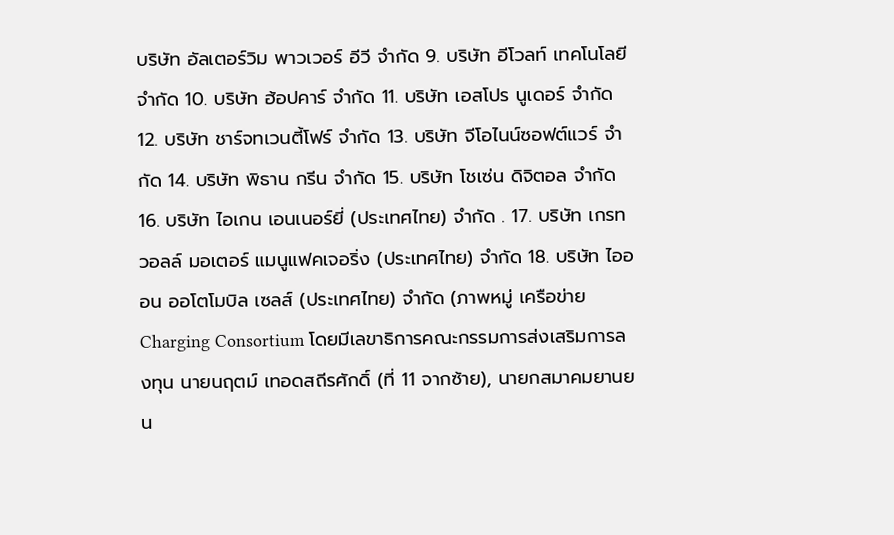บริษัท อัลเตอร์วิม พาวเวอร์ อีวี จำกัด 9. บริษัท อีโวลท์ เทคโนโลยี จํากัด 10. บริษัท ฮ้อปคาร์ จำกัด 11. บริษัท เอสโปร นูเดอร์ จำกัด 12. บริษัท ชาร์จทเวนตี้โฟร์ จำกัด 13. บริษัท จีโอไนน์ซอฟต์แวร์ จำกัด 14. บริษัท พิธาน กรีน จำกัด 15. บริษัท โชเซ่น ดิจิตอล จำกัด 16. บริษัท ไอเกน เอนเนอร์ยี่ (ประเทศไทย) จำกัด . 17. บริษัท เกรท วอลล์ มอเตอร์ แมนูแฟคเจอริ่ง (ประเทศไทย) จำกัด 18. บริษัท ไอออน ออโตโมบิล เซลส์ (ประเทศไทย) จำกัด (ภาพหมู่ เครือข่าย Charging Consortium โดยมีเลขาธิการคณะกรรมการส่งเสริมการลงทุน นายนฤตม์ เทอดสถีรศักดิ์ (ที่ 11 จากซ้าย), นายกสมาคมยานยน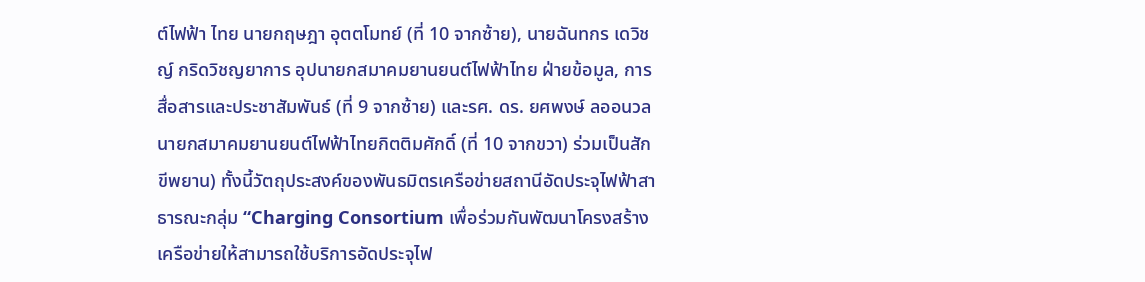ต์ไฟฟ้า ไทย นายกฤษฎา อุตตโมทย์ (ที่ 10 จากซ้าย), นายฉันทกร เดวิชญ์ กริดวิชญยาการ อุปนายกสมาคมยานยนต์ไฟฟ้าไทย ฝ่ายข้อมูล, การสื่อสารและประชาสัมพันธ์ (ที่ 9 จากซ้าย) และรศ. ดร. ยศพงษ์ ลออนวล นายกสมาคมยานยนต์ไฟฟ้าไทยกิตติมศักดิ์ (ที่ 10 จากขวา) ร่วมเป็นสักขีพยาน) ทั้งนี้วัตถุประสงค์ของพันธมิตรเครือข่ายสถานีอัดประจุไฟฟ้าสาธารณะกลุ่ม “Charging Consortium เพื่อร่วมกันพัฒนาโครงสร้างเครือข่ายให้สามารถใช้บริการอัดประจุไฟ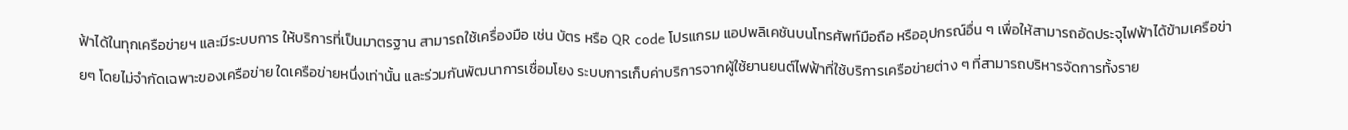ฟ้าได้ในทุกเครือข่ายฯ และมีระบบการ ให้บริการที่เป็นมาตรฐาน สามารถใช้เครื่องมือ เช่น บัตร หรือ QR code โปรแกรม แอปพลิเคชันบนโทรศัพท์มือถือ หรืออุปกรณ์อื่น ๆ เพื่อให้สามารถอัดประจุไฟฟ้าได้ข้ามเครือข่ายๆ โดยไม่จํากัดเฉพาะของเครือข่าย ใดเครือข่ายหนึ่งเท่านั้น และร่วมกันพัฒนาการเชื่อมโยง ระบบการเก็บค่าบริการจากผู้ใช้ยานยนต์ไฟฟ้าที่ใช้บริการเครือข่ายต่าง ๆ ที่สามารถบริหารจัดการทั้งราย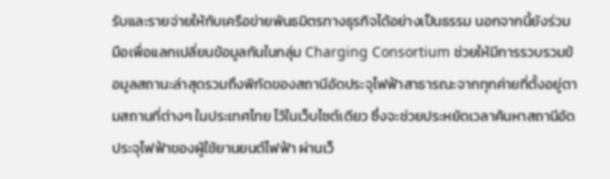รับและรายจ่ายให้กับเครือข่ายพันธมิตรทางธุรกิจได้อย่างเป็นธรรม นอกจากนี้ยังร่วมมือเพื่อแลกเปลี่ยนข้อมูลกันในกลุ่ม Charging Consortium ช่วยให้มีการรวบรวมข้อมูลสถานะล่าสุดรวมถึงพิกัดของสถานีอัดประจุไฟฟ้าสาธารณะจากทุกค่ายที่ตั้งอยู่ตามสถานที่ต่างๆ ในประเทศไทย ไว้ในเว็บไซต์เดียว ซึ่งจะช่วยประหยัดเวลาค้นหาสถานีอัดประจุไฟฟ้าของผู้ใช้ยานยนต์ไฟฟ้า ผ่านเว็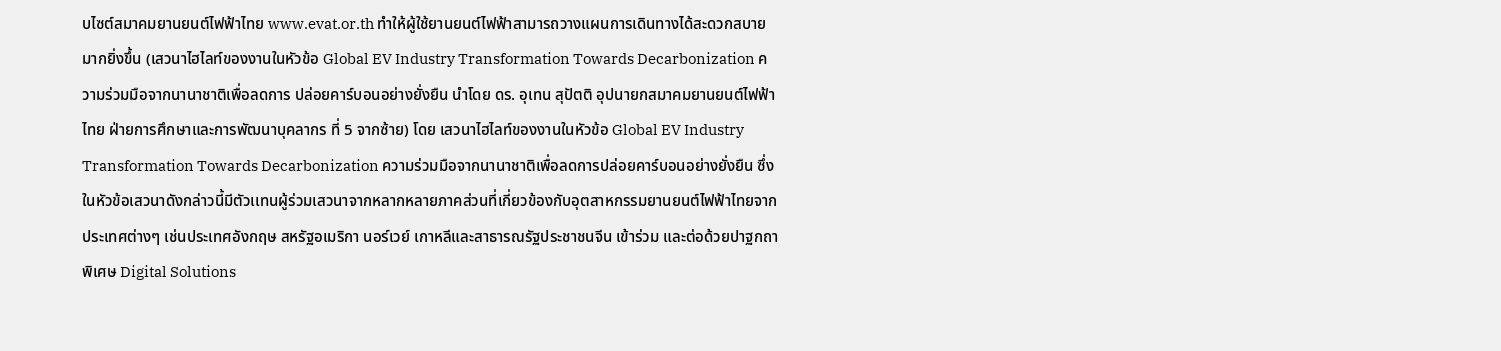บไซต์สมาคมยานยนต์ไฟฟ้าไทย www.evat.or.th ทำให้ผู้ใช้ยานยนต์ไฟฟ้าสามารถวางแผนการเดินทางได้สะดวกสบายมากยิ่งขึ้น (เสวนาไฮไลท์ของงานในหัวข้อ Global EV Industry Transformation Towards Decarbonization ความร่วมมือจากนานาชาติเพื่อลดการ ปล่อยคาร์บอนอย่างยั่งยืน นำโดย ดร. อุเทน สุปัตติ อุปนายกสมาคมยานยนต์ไฟฟ้าไทย ฝ่ายการศึกษาและการพัฒนาบุคลากร ที่ 5 จากซ้าย) โดย เสวนาไฮไลท์ของงานในหัวข้อ Global EV Industry Transformation Towards Decarbonization ความร่วมมือจากนานาชาติเพื่อลดการปล่อยคาร์บอนอย่างยั่งยืน ซึ่งในหัวข้อเสวนาดังกล่าวนี้มีตัวเเทนผู้ร่วมเสวนาจากหลากหลายภาคส่วนที่เกี่ยวข้องกับอุตสาหกรรมยานยนต์ไฟฟ้าไทยจากประเทศต่างๆ เช่นประเทศอังกฤษ สหรัฐอเมริกา นอร์เวย์ เกาหลีและสาธารณรัฐประชาชนจีน เข้าร่วม และต่อด้วยปาฐกถาพิเศษ Digital Solutions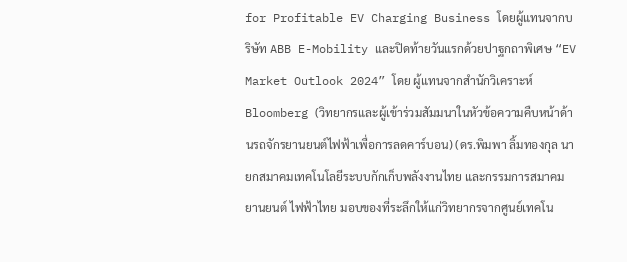for Profitable EV Charging Business โดยผู้แทนจากบริษัท ABB E-Mobility และปิดท้ายวันแรกด้วยปาฐกถาพิเศษ “EV Market Outlook 2024” โดย ผู้แทนจากสำนักวิเคราะห์ Bloomberg (วิทยากรและผู้เข้าร่วมสัมมนาในหัวข้อความคืบหน้าด้านรถจักรยานยนต์ไฟฟ้าเพื่อการลดคาร์บอน) (ดร.พิมพา ลิ้มทองกุล นายกสมาคมเทคโนโลยีระบบกักเก็บพลังงานไทย และกรรมการสมาคมยานยนต์ ไฟฟ้าไทย มอบของที่ระลึกให้แก่วิทยากรจากศูนย์เทคโน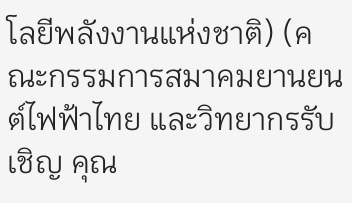โลยีพลังงานแห่งชาติ) (คณะกรรมการสมาคมยานยนต์ไฟฟ้าไทย และวิทยากรรับเชิญ คุณ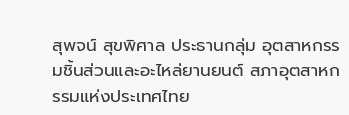สุพจน์ สุขพิศาล ประธานกลุ่ม อุตสาหกรรมชิ้นส่วนและอะไหล่ยานยนต์ สภาอุตสาหกรรมแห่งประเทศไทย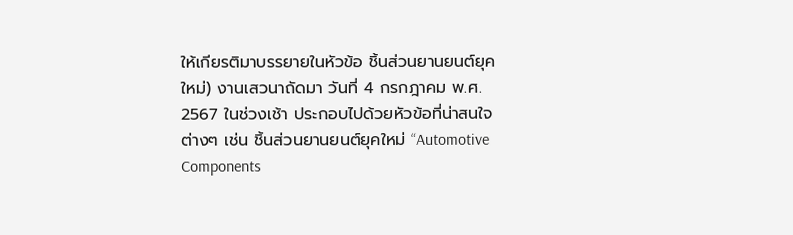ให้เกียรติมาบรรยายในหัวข้อ ชิ้นส่วนยานยนต์ยุคใหม่) งานเสวนาถัดมา วันที่ 4 กรกฎาคม พ.ศ. 2567 ในช่วงเช้า ประกอบไปด้วยหัวข้อที่น่าสนใจต่างๆ เช่น ชิ้นส่วนยานยนต์ยุคใหม่ “Automotive Components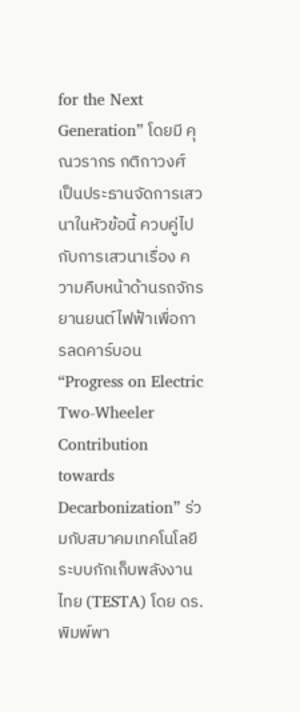for the Next Generation” โดยมี คุณวรากร กติกาวงศ์ เป็นประธานจัดการเสวนาในหัวข้อนี้ ควบคู่ไปกับการเสวนาเรื่อง ความคืบหน้าด้านรถจักรยานยนต์ไฟฟ้าเพื่อการลดคาร์บอน “Progress on Electric Two-Wheeler Contribution towards Decarbonization” ร่วมกับสมาคมเทคโนโลยีระบบกักเก็บพลังงานไทย (TESTA) โดย ดร.พิมพ์พา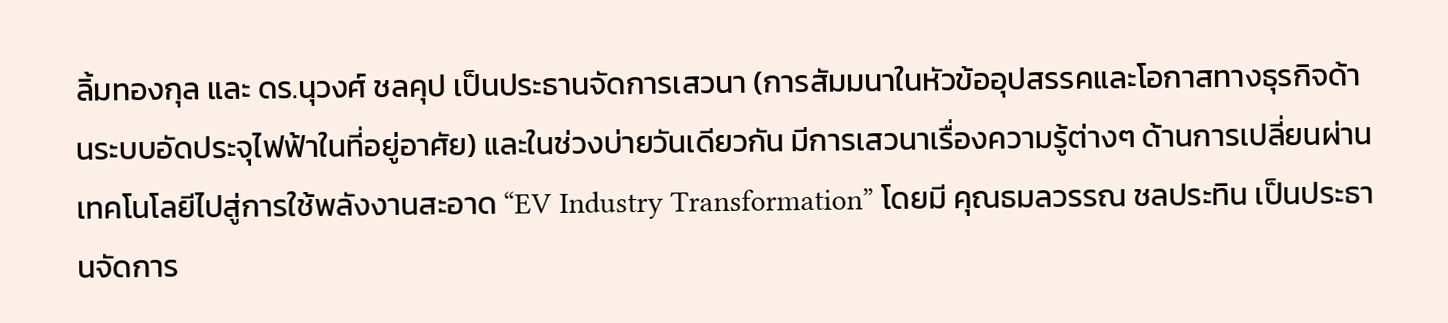ลิ้มทองกุล และ ดร.นุวงศ์ ชลคุป เป็นประธานจัดการเสวนา (การสัมมนาในหัวข้ออุปสรรคและโอกาสทางธุรกิจด้านระบบอัดประจุไฟฟ้าในที่อยู่อาศัย) และในช่วงบ่ายวันเดียวกัน มีการเสวนาเรื่องความรู้ต่างๆ ด้านการเปลี่ยนผ่านเทคโนโลยีไปสู่การใช้พลังงานสะอาด “EV Industry Transformation” โดยมี คุณธมลวรรณ ชลประทิน เป็นประธานจัดการ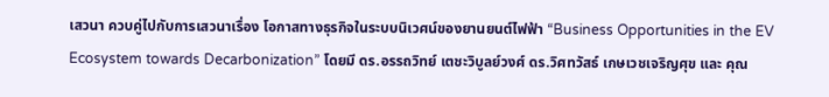เสวนา ควบคู่ไปกับการเสวนาเรื่อง โอกาสทางธุรกิจในระบบนิเวศน์ของยานยนต์ไฟฟ้า “Business Opportunities in the EV Ecosystem towards Decarbonization” โดยมี ดร.อรรถวิทย์ เตชะวิบูลย์วงศ์ ดร.วิศทวัสธ์ เกษเวชเจริญศุข และ คุณ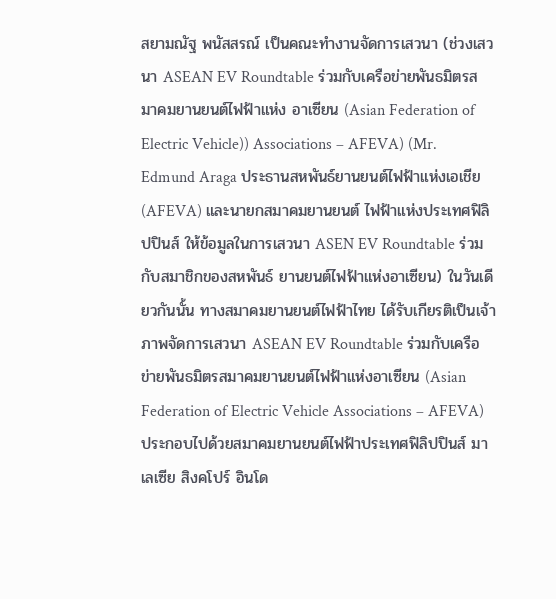สยามณัฐ พนัสสรณ์ เป็นคณะทำงานจัดการเสวนา (ช่วงเสวนา ASEAN EV Roundtable ร่วมกับเครือข่ายพันธมิตรสมาคมยานยนต์ไฟฟ้าแห่ง อาเซียน (Asian Federation of Electric Vehicle)) Associations – AFEVA) (Mr. Edmund Araga ประธานสหพันธ์ยานยนต์ไฟฟ้าแห่งเอเชีย (AFEVA) และนายกสมาคมยานยนต์ ไฟฟ้าแห่งประเทศฟิลิปปินส์ ให้ข้อมูลในการเสวนา ASEN EV Roundtable ร่วมกับสมาชิกของสหพันธ์ ยานยนต์ไฟฟ้าแห่งอาเซียน) ในวันเดียวกันนั้น ทางสมาคมยานยนต์ไฟฟ้าไทย ได้รับเกียรติเป็นเจ้าภาพจัดการเสวนา ASEAN EV Roundtable ร่วมกับเครือข่ายพันธมิตรสมาคมยานยนต์ไฟฟ้าแห่งอาเซียน (Asian Federation of Electric Vehicle Associations – AFEVA) ประกอบไปด้วยสมาคมยานยนต์ไฟฟ้าประเทศฟิลิปปินส์ มาเลเซีย สิงคโปร์ อินโด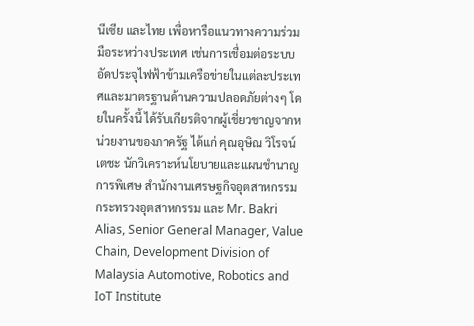นีเซีย และไทย เพื่อหารือแนวทางความร่วมมือระหว่างประเทศ เช่นการเชื่อมต่อระบบอัดประจุไฟฟ้าข้ามเครือข่ายในแต่ละประเทศและมาตรฐานด้านความปลอดภัยต่างๆ โดยในครั้งนี้ ได้รับเกียรติจากผู้เชี่ยวชาญจากหน่วยงานของภาครัฐ ได้แก่ คุณอุษิณ วิโรจน์เตชะ นักวิเคราะห์นโยบายและแผนชำนาญการพิเศษ สำนักงานเศรษฐกิจอุตสาหกรรม กระทรวงอุตสาหกรรม และ Mr. Bakri Alias, Senior General Manager, Value Chain, Development Division of Malaysia Automotive, Robotics and IoT Institute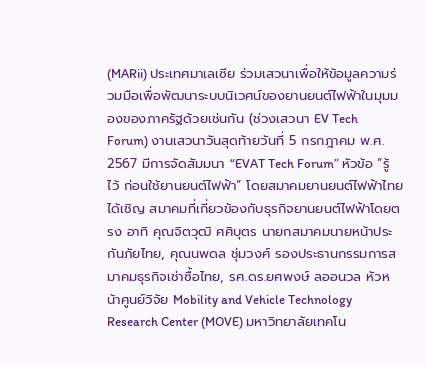(MARii) ประเทศมาเลเซีย ร่วมเสวนาเพื่อให้ข้อมูลความร่วมมือเพื่อพัฒนาระบบนิเวศน์ของยานยนต์ไฟฟ้าในมุมมองของภาครัฐด้วยเช่นกัน (ช่วงเสวนา EV Tech Forum) งานเสวนาวันสุดท้ายวันที่ 5 กรกฎาคม พ.ศ. 2567 มีการจัดสัมมนา “EVAT Tech Forum” หัวข้อ “รู้ไว้ ก่อนใช้ยานยนต์ไฟฟ้า” โดยสมาคมยานยนต์ไฟฟ้าไทยได้เชิญ สมาคมที่เกี่ยวข้องกับธุรกิจยานยนต์ไฟฟ้าโดยตรง อาทิ คุณจิตวุฒิ ศศิบุตร นายกสมาคมนายหน้าประกันภัยไทย, คุณนพดล ชุ่มวงศ์ รองประธานกรรมการสมาคมธุรกิจเช่าซื้อไทย, รศ.ดร.ยศพงษ์ ลออนวล หัวหน้าศูนย์วิจัย Mobility and Vehicle Technology Research Center (MOVE) มหาวิทยาลัยเทคโน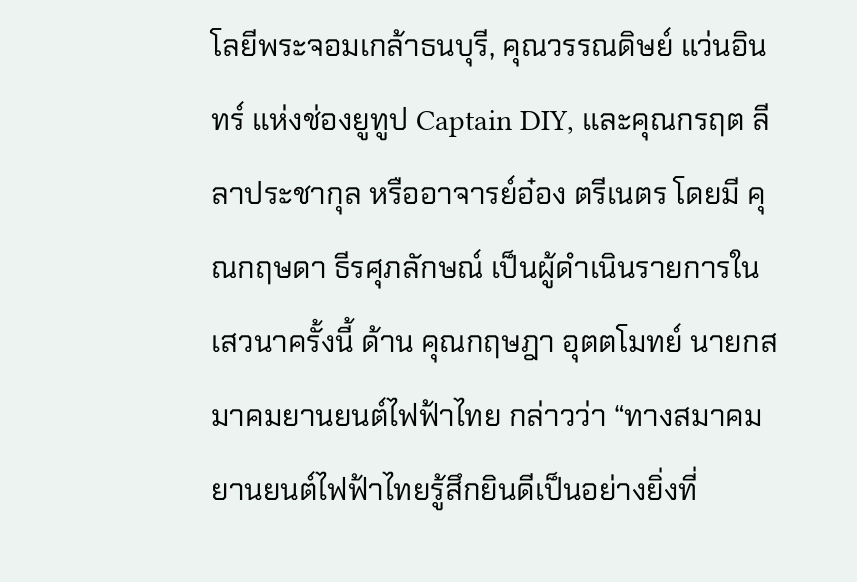โลยีพระจอมเกล้าธนบุรี, คุณวรรณดิษย์ แว่นอินทร์ แห่งช่องยูทูป Captain DIY, และคุณกรฤต ลีลาประชากุล หรืออาจารย์อ๋อง ตรีเนตร โดยมี คุณกฤษดา ธีรศุภลักษณ์ เป็นผู้ดำเนินรายการในเสวนาครั้งนี้ ด้าน คุณกฤษฎา อุตตโมทย์ นายกสมาคมยานยนต์ไฟฟ้าไทย กล่าวว่า “ทางสมาคมยานยนต์ไฟฟ้าไทยรู้สึกยินดีเป็นอย่างยิ่งที่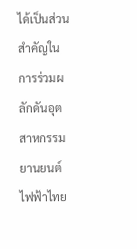ได้เป็นส่วนสำคัญในการร่วมผลักดันอุตสาหกรรมยานยนต์ไฟฟ้าไทย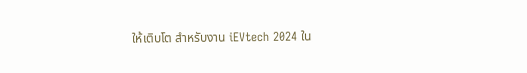ให้เติบโต สำหรับงาน iEVtech 2024 ใน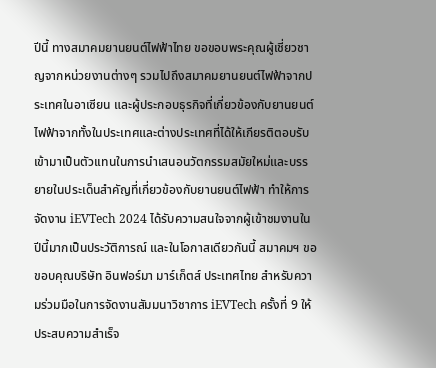ปีนี้ ทางสมาคมยานยนต์ไฟฟ้าไทย ขอขอบพระคุณผู้เชี่ยวชาญจากหน่วยงานต่างๆ รวมไปถึงสมาคมยานยนต์ไฟฟ้าจากประเทศในอาเซียน และผู้ประกอบธุรกิจที่เกี่ยวข้องกับยานยนต์ไฟฟ้าจากทั้งในประเทศและต่างประเทศที่ได้ให้เกียรติตอบรับเข้ามาเป็นตัวเเทนในการนำเสนอนวัตกรรมสมัยใหม่และบรรยายในประเด็นสำคัญที่เกี่ยวข้องกับยานยนต์ไฟฟ้า ทำให้การจัดงาน iEVTech 2024 ได้รับความสนใจจากผู้เข้าชมงานในปีนี้มากเป็นประวัติการณ์ และในโอกาสเดียวกันนี้ สมาคมฯ ขอขอบคุณบริษัท อินฟอร์มา มาร์เก็ตส์ ประเทศไทย สำหรับความร่วมมือในการจัดงานสัมมนาวิชาการ iEVTech ครั้งที่ 9 ให้ประสบความสำเร็จ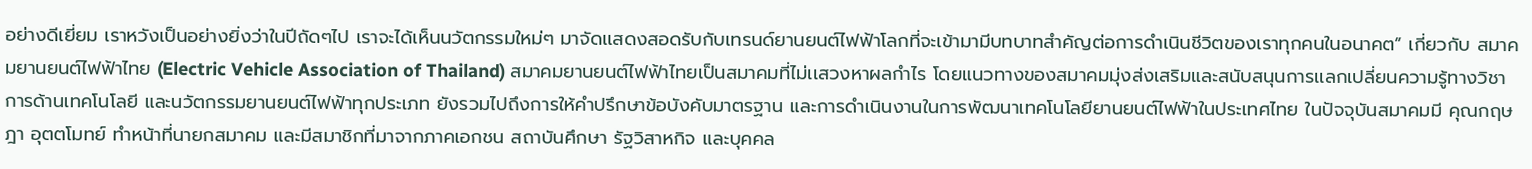อย่างดีเยี่ยม เราหวังเป็นอย่างยิ่งว่าในปีถัดๆไป เราจะได้เห็นนวัตกรรมใหม่ๆ มาจัดเเสดงสอดรับกับเทรนด์ยานยนต์ไฟฟ้าโลกที่จะเข้ามามีบทบาทสำคัญต่อการดำเนินชีวิตของเราทุกคนในอนาคต” เกี่ยวกับ สมาคมยานยนต์ไฟฟ้าไทย (Electric Vehicle Association of Thailand) สมาคมยานยนต์ไฟฟ้าไทยเป็นสมาคมที่ไม่เเสวงหาผลกำไร โดยแนวทางของสมาคมมุ่งส่งเสริมและสนับสนุนการเเลกเปลี่ยนความรู้ทางวิชาการด้านเทคโนโลยี และนวัตกรรมยานยนต์ไฟฟ้าทุกประเภท ยังรวมไปถึงการให้คำปรึกษาข้อบังคับมาตรฐาน และการดำเนินงานในการพัฒนาเทคโนโลยียานยนต์ไฟฟ้าในประเทศไทย ในปัจจุบันสมาคมมี คุณกฤษฎา อุตตโมทย์ ทำหน้าที่นายกสมาคม และมีสมาชิกที่มาจากภาคเอกชน สถาบันศึกษา รัฐวิสาหกิจ และบุคคล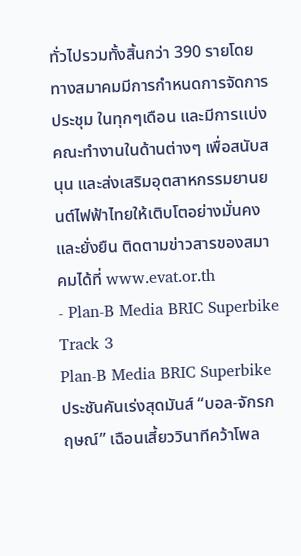ทั่วไปรวมทั้งสิ้นกว่า 390 รายโดยทางสมาคมมีการกำหนดการจัดการประชุม ในทุกๆเดือน และมีการเเบ่งคณะทำงานในด้านต่างๆ เพื่อสนับสนุน และส่งเสริมอุตสาหกรรมยานยนต์ไฟฟ้าไทยให้เติบโตอย่างมั่นคงและยั่งยืน ติดตามข่าวสารของสมาคมได้ที่ www.evat.or.th
- Plan-B Media BRIC Superbike Track 3
Plan-B Media BRIC Superbike ประชันคันเร่งสุดมันส์ “บอล-จักรกฤษณ์” เฉือนเสี้ยววินาทีคว้าโพล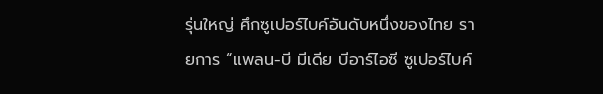รุ่นใหญ่ ศึกซูเปอร์ไบค์อันดับหนึ่งของไทย รายการ “แพลน-บี มีเดีย บีอาร์ไอซี ซูเปอร์ไบค์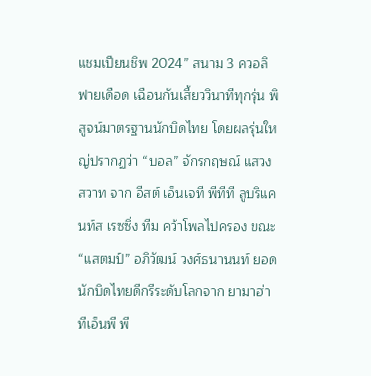แชมเปียนชิพ 2024” สนาม 3 ควอลิฟายเดือด เฉือนกันเสี้ยววินาทีทุกรุ่น พิสูจน์มาตรฐานนักบิดไทย โดยผลรุ่นใหญ่ปรากฏว่า “บอล” จักรกฤษณ์ แสวงสวาท จาก อีสต์ เอ็นเจที พีทีที ลูบริแคนท์ส เรซซิ่ง ทีม คว้าโพลไปครอง ขณะ “แสตมป์” อภิวัฒน์ วงศ์ธนานนท์ ยอดนักบิดไทยดีกรีระดับโลกจาก ยามาฮ่า ทีเอ็นพี พี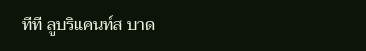ทีที ลูบริแคนท์ส บาด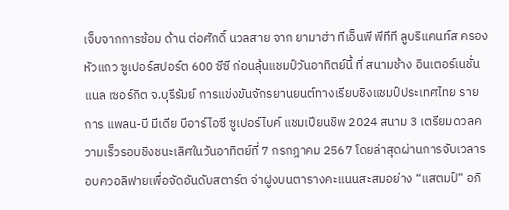เจ็บจากการซ้อม ด้าน ต่อศักดิ์ นวลสาย จาก ยามาฮ่า ทีเอ็นพี พีทีที ลูบริแคนท์ส ครองหัวแถว ซูเปอร์สปอร์ต 600 ซีซี ก่อนลุ้นแชมป์วันอาทิตย์นี้ ที่ สนามช้าง อินเตอร์เนชั่นแนล เซอร์กิต จ.บุรีรัมย์ การแข่งขันจักรยานยนต์ทางเรียบชิงแชมป์ประเทศไทย รายการ แพลน-บี มีเดีย บีอาร์ไอซี ซูเปอร์ไบค์ แชมเปียนชิพ 2024 สนาม 3 เตรียมดวลความเร็วรอบชิงชนะเลิศในวันอาทิตย์ที่ 7 กรกฎาคม 2567 โดยล่าสุดผ่านการจับเวลารอบควอลิฟายเพื่อจัดอันดับสตาร์ต จ่าฝูงบนตารางคะแนนสะสมอย่าง “แสตมป์” อภิ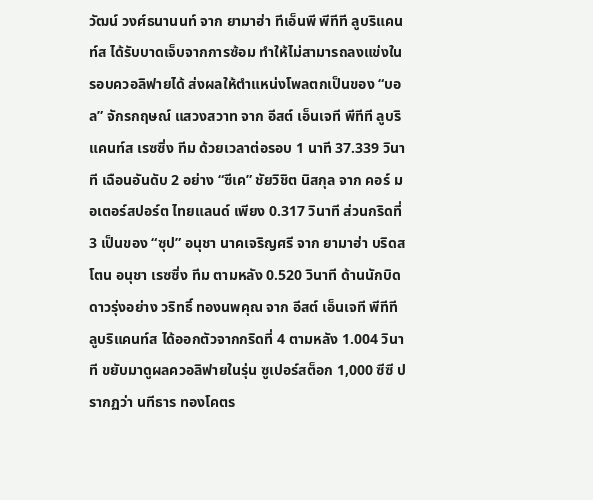วัฒน์ วงศ์ธนานนท์ จาก ยามาฮ่า ทีเอ็นพี พีทีที ลูบริแคนท์ส ได้รับบาดเจ็บจากการซ้อม ทำให้ไม่สามารถลงแข่งในรอบควอลิฟายได้ ส่งผลให้ตำแหน่งโพลตกเป็นของ “บอล” จักรกฤษณ์ แสวงสวาท จาก อีสต์ เอ็นเจที พีทีที ลูบริแคนท์ส เรซซิ่ง ทีม ด้วยเวลาต่อรอบ 1 นาที 37.339 วินาที เฉือนอันดับ 2 อย่าง “ซีเค” ชัยวิชิต นิสกุล จาก คอร์ มอเตอร์สปอร์ต ไทยแลนด์ เพียง 0.317 วินาที ส่วนกริดที่ 3 เป็นของ “ซุป” อนุชา นาคเจริญศรี จาก ยามาฮ่า บริดสโตน อนุชา เรซซิ่ง ทีม ตามหลัง 0.520 วินาที ด้านนักบิดดาวรุ่งอย่าง วริทธิ์ ทองนพคุณ จาก อีสต์ เอ็นเจที พีทีที ลูบริแคนท์ส ได้ออกตัวจากกริดที่ 4 ตามหลัง 1.004 วินาที ขยับมาดูผลควอลิฟายในรุ่น ซูเปอร์สต็อก 1,000 ซีซี ปรากฏว่า นทีธาร ทองโคตร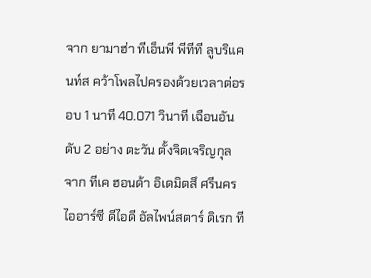จาก ยามาฮ่า ทีเอ็นพี พีทีที ลูบริแคนท์ส คว้าโพลไปครองด้วยเวลาต่อรอบ 1 นาที 40.071 วินาที เฉือนอันดับ 2 อย่าง ตะวัน ตั้งจิตเจริญกุล จาก ทีเค ฮอนด้า อิเดมิตสึ ศรีนคร ไออาร์ซี ดีไอดี อัลไพน์สตาร์ ดิเรก ที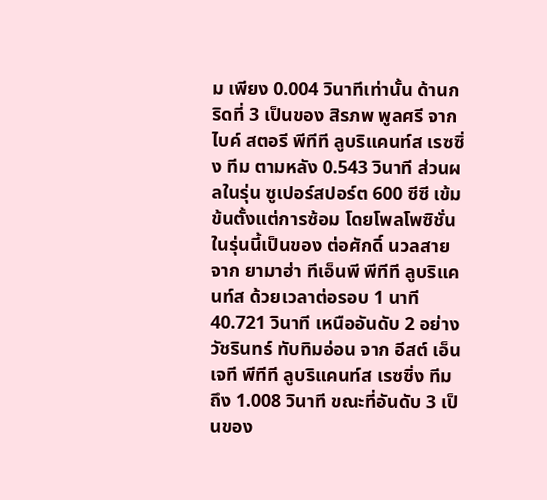ม เพียง 0.004 วินาทีเท่านั้น ด้านกริดที่ 3 เป็นของ สิรภพ พูลศรี จาก ไบค์ สตอรี พีทีที ลูบริแคนท์ส เรซซิ่ง ทีม ตามหลัง 0.543 วินาที ส่วนผลในรุ่น ซูเปอร์สปอร์ต 600 ซีซี เข้มข้นตั้งแต่การซ้อม โดยโพลโพซิชั่นในรุ่นนี้เป็นของ ต่อศักดิ์ นวลสาย จาก ยามาฮ่า ทีเอ็นพี พีทีที ลูบริแคนท์ส ด้วยเวลาต่อรอบ 1 นาที 40.721 วินาที เหนืออันดับ 2 อย่าง วัชรินทร์ ทับทิมอ่อน จาก อีสต์ เอ็นเจที พีทีที ลูบริแคนท์ส เรซซิ่ง ทีม ถึง 1.008 วินาที ขณะที่อันดับ 3 เป็นของ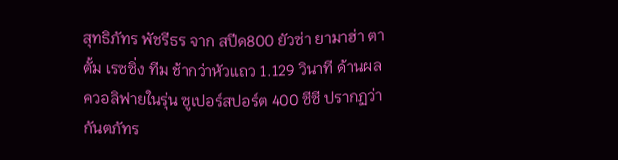สุทธิภัทร พัชรีธร จาก สปีด800 ยัวซ่า ยามาฮ่า ตาตั้ม เรซซิ่ง ทีม ช้ากว่าหัวแถว 1.129 วินาที ด้านผลควอลิฟายในรุ่น ซูเปอร์สปอร์ต 400 ซีซี ปรากฏว่า กันตภัทร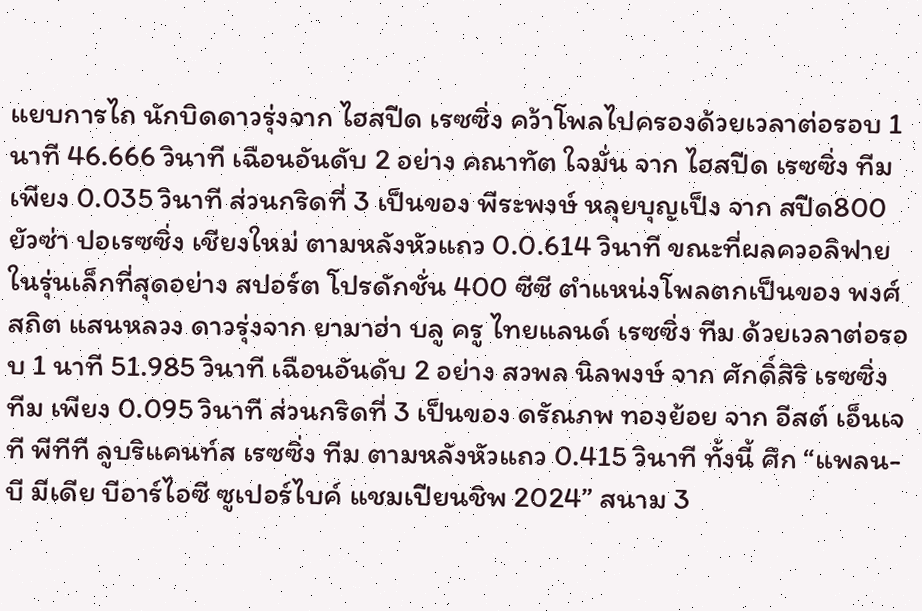แยบการไถ นักบิดดาวรุ่งจาก ไฮสปีด เรซซิ่ง คว้าโพลไปครองด้วยเวลาต่อรอบ 1 นาที 46.666 วินาที เฉือนอันดับ 2 อย่าง คณาทัต ใจมั่น จาก ไฮสปีด เรซซิ่ง ทีม เพียง 0.035 วินาที ส่วนกริดที่ 3 เป็นของ พีระพงษ์ หลุยบุญเป็ง จาก สปีด800 ยัวซ่า ปอเรซซิ่ง เชียงใหม่ ตามหลังหัวแถว 0.0.614 วินาที ขณะที่ผลควอลิฟายในรุ่นเล็กที่สุดอย่าง สปอร์ต โปรดักชั่น 400 ซีซี ตำแหน่งโพลตกเป็นของ พงศ์สถิต แสนหลวง ดาวรุ่งจาก ยามาฮ่า บลู ครู ไทยแลนด์ เรซซิ่ง ทีม ด้วยเวลาต่อรอบ 1 นาที 51.985 วินาที เฉือนอันดับ 2 อย่าง สวพล นิลพงษ์ จาก ศักดิ์สิริ เรซซิ่ง ทีม เพียง 0.095 วินาที ส่วนกริดที่ 3 เป็นของ ดรัณภพ ทองย้อย จาก อีสต์ เอ็นเจที พีทีที ลูบริแคนท์ส เรซซิ่ง ทีม ตามหลังหัวแถว 0.415 วินาที ทั้งนี้ ศึก “แพลน-บี มีเดีย บีอาร์ไอซี ซูเปอร์ไบค์ แชมเปียนชิพ 2024” สนาม 3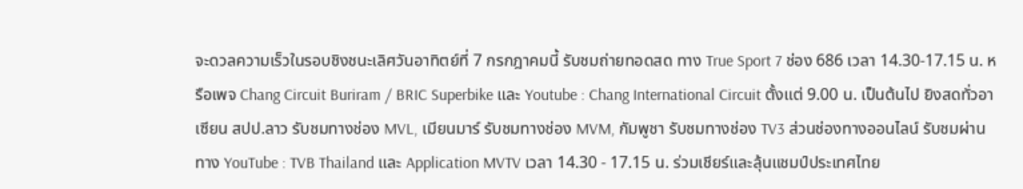จะดวลความเร็วในรอบชิงชนะเลิศวันอาทิตย์ที่ 7 กรกฎาคมนี้ รับชมถ่ายทอดสด ทาง True Sport 7 ช่อง 686 เวลา 14.30-17.15 น. หรือเพจ Chang Circuit Buriram / BRIC Superbike และ Youtube : Chang International Circuit ตั้งแต่ 9.00 น. เป็นต้นไป ยิงสดทั่วอาเซียน สปป.ลาว รับชมทางช่อง MVL, เมียนมาร์ รับชมทางช่อง MVM, กัมพูชา รับชมทางช่อง TV3 ส่วนช่องทางออนไลน์ รับชมผ่านทาง YouTube : TVB Thailand และ Application MVTV เวลา 14.30 - 17.15 น. ร่วมเชียร์และลุ้นแชมป์ประเทศไทย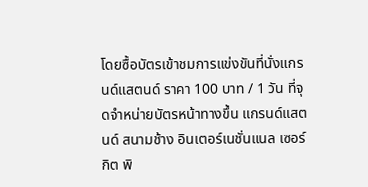โดยซื้อบัตรเข้าชมการแข่งขันที่นั่งแกรนด์แสตนด์ ราคา 100 บาท / 1 วัน ที่จุดจำหน่ายบัตรหน้าทางขึ้น แกรนด์แสตนด์ สนามช้าง อินเตอร์เนชั่นแนล เซอร์กิต พิ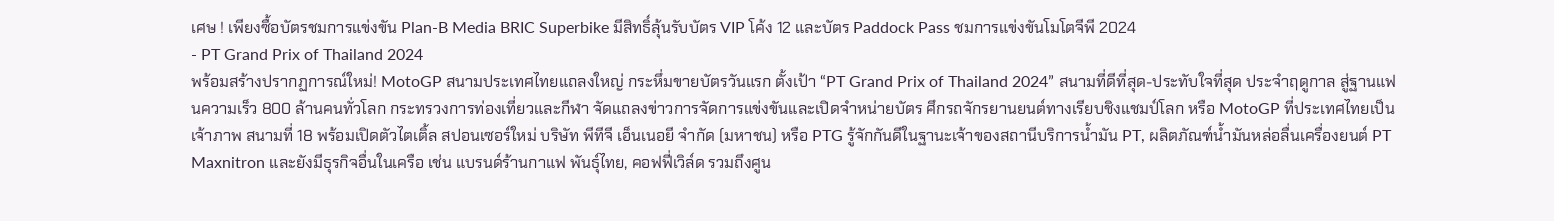เศษ ! เพียงซื้อบัตรชมการแข่งขัน Plan-B Media BRIC Superbike มีสิทธิ์ลุ้นรับบัตร VIP โค้ง 12 และบัตร Paddock Pass ชมการแข่งขันโมโตจีพี 2024
- PT Grand Prix of Thailand 2024
พร้อมสร้างปรากฏการณ์ใหม่! MotoGP สนามประเทศไทยแถลงใหญ่ กระหึ่มขายบัตรวันแรก ตั้งเป้า “PT Grand Prix of Thailand 2024” สนามที่ดีที่สุด-ประทับใจที่สุด ประจำฤดูกาล สู่ฐานแฟนความเร็ว 800 ล้านคนทั่วโลก กระทรวงการท่องเที่ยวและกีฬา จัดแถลงข่าวการจัดการแข่งขันและเปิดจำหน่ายบัตร ศึกรถจักรยานยนต์ทางเรียบชิงแชมป์โลก หรือ MotoGP ที่ประเทศไทยเป็นเจ้าภาพ สนามที่ 18 พร้อมเปิดตัวไตเติ้ล สปอนเซอร์ใหม่ บริษัท พีทีจี เอ็นเนอยี จำกัด (มหาชน) หรือ PTG รู้จักกันดีในฐานะเจ้าของสถานีบริการน้ำมัน PT, ผลิตภัณฑ์น้ำมันหล่อลื่นเครื่องยนต์ PT Maxnitron และยังมีธุรกิจอื่นในเครือ เช่น แบรนด์ร้านกาแฟ พันธุ์ไทย, คอฟฟี่เวิล์ด รวมถึงศูน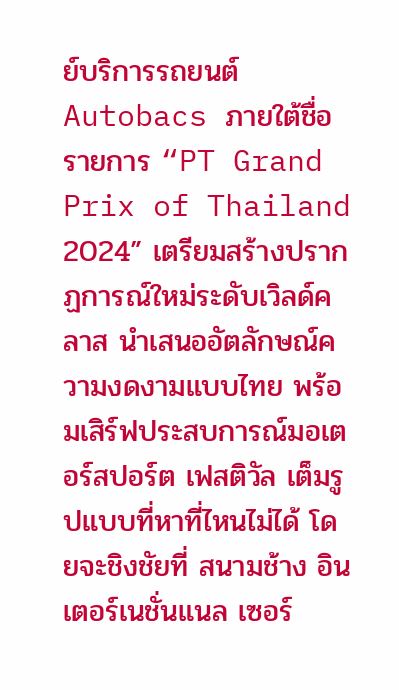ย์บริการรถยนต์ Autobacs ภายใต้ชื่อรายการ “PT Grand Prix of Thailand 2024” เตรียมสร้างปรากฏการณ์ใหม่ระดับเวิลด์คลาส นำเสนออัตลักษณ์ความงดงามแบบไทย พร้อมเสิร์ฟประสบการณ์มอเตอร์สปอร์ต เฟสติวัล เต็มรูปแบบที่หาที่ไหนไม่ได้ โดยจะชิงชัยที่ สนามช้าง อินเตอร์เนชั่นแนล เซอร์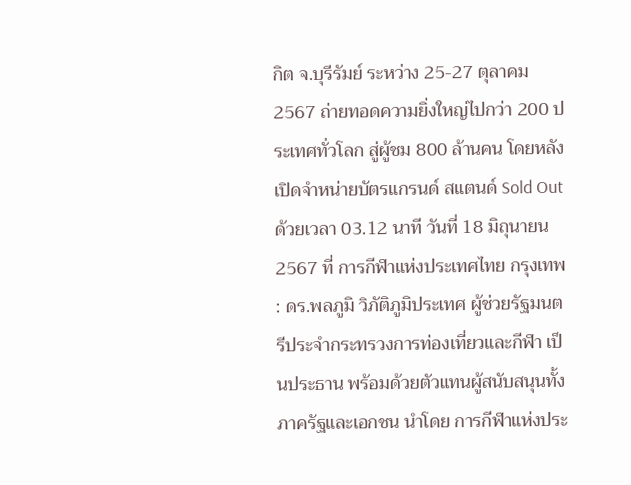กิต จ.บุรีรัมย์ ระหว่าง 25-27 ตุลาคม 2567 ถ่ายทอดความยิ่งใหญ่ไปกว่า 200 ประเทศทั่วโลก สู่ผู้ชม 800 ล้านคน โดยหลังเปิดจำหน่ายบัตรแกรนด์ สแตนด์ Sold Out ด้วยเวลา 03.12 นาที วันที่ 18 มิถุนายน 2567 ที่ การกีฬาแห่งประเทศไทย กรุงเทพ : ดร.พลภูมิ วิภัติภูมิประเทศ ผู้ช่วยรัฐมนตรีประจำกระทรวงการท่องเที่ยวและกีฬา เป็นประธาน พร้อมด้วยตัวแทนผู้สนับสนุนทั้งภาครัฐและเอกชน นำโดย การกีฬาแห่งประ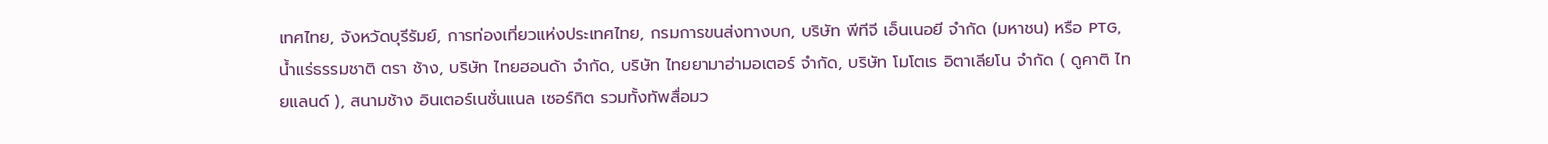เทศไทย, จังหวัดบุรีรัมย์, การท่องเที่ยวแห่งประเทศไทย, กรมการขนส่งทางบก, บริษัท พีทีจี เอ็นเนอยี จำกัด (มหาชน) หรือ PTG, น้ำแร่ธรรมชาติ ตรา ช้าง, บริษัท ไทยฮอนด้า จำกัด, บริษัท ไทยยามาฮ่ามอเตอร์ จำกัด, บริษัท โมโตเร อิตาเลียโน จำกัด ( ดูคาติ ไทยแลนด์ ), สนามช้าง อินเตอร์เนชั่นแนล เซอร์กิต รวมทั้งทัพสื่อมว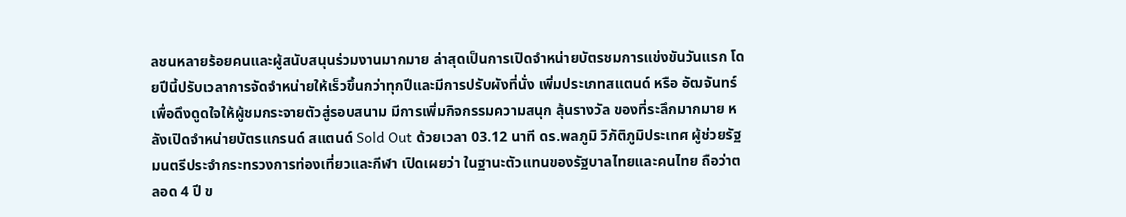ลชนหลายร้อยคนและผู้สนับสนุนร่วมงานมากมาย ล่าสุดเป็นการเปิดจำหน่ายบัตรชมการแข่งขันวันแรก โดยปีนี้ปรับเวลาการจัดจำหน่ายให้เร็วขึ้นกว่าทุกปีและมีการปรับผังที่นั่ง เพิ่มประเภทสแตนด์ หรือ อัฒจันทร์ เพื่อดึงดูดใจให้ผู้ชมกระจายตัวสู่รอบสนาม มีการเพิ่มกิจกรรมความสนุก ลุ้นรางวัล ของที่ระลึกมากมาย หลังเปิดจำหน่ายบัตรแกรนด์ สแตนด์ Sold Out ด้วยเวลา 03.12 นาที ดร.พลภูมิ วิภัติภูมิประเทศ ผู้ช่วยรัฐมนตรีประจำกระทรวงการท่องเที่ยวและกีฬา เปิดเผยว่า ในฐานะตัวแทนของรัฐบาลไทยและคนไทย ถือว่าตลอด 4 ปี ข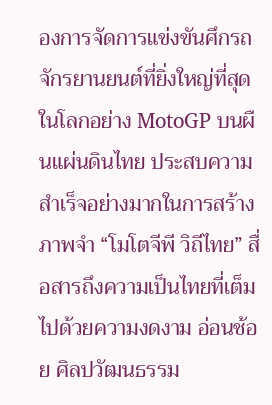องการจัดการแข่งขันศึกรถจักรยานยนต์ที่ยิ่งใหญ่ที่สุดในโลกอย่าง MotoGP บนผืนแผ่นดินไทย ประสบความสำเร็จอย่างมากในการสร้างภาพจำ “โมโตจีพี วิถีไทย” สื่อสารถึงความเป็นไทยที่เต็มไปด้วยความงดงาม อ่อนช้อย ศิลปวัฒนธรรม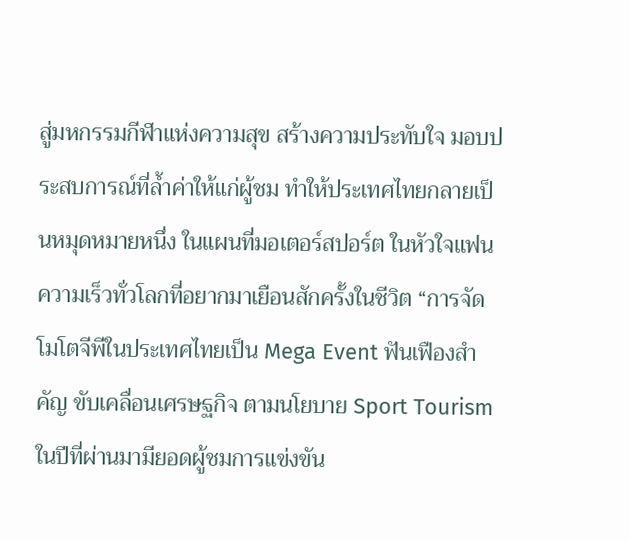สู่มหกรรมกีฬาแห่งความสุข สร้างความประทับใจ มอบประสบการณ์ที่ล้ำค่าให้แก่ผู้ชม ทำให้ประเทศไทยกลายเป็นหมุดหมายหนึ่ง ในแผนที่มอเตอร์สปอร์ต ในหัวใจแฟนความเร็วทั่วโลกที่อยากมาเยือนสักครั้งในชีวิต “การจัดโมโตจีพีในประเทศไทยเป็น Mega Event ฟันเฟืองสำคัญ ขับเคลื่อนเศรษฐกิจ ตามนโยบาย Sport Tourism ในปีที่ผ่านมามียอดผู้ชมการแข่งขัน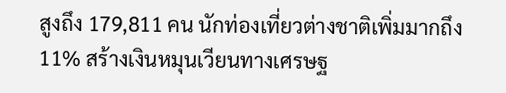สูงถึง 179,811 คน นักท่องเที่ยวต่างชาติเพิ่มมากถึง 11% สร้างเงินหมุนเวียนทางเศรษฐ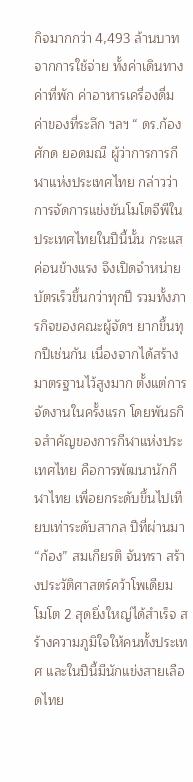กิจมากกว่า 4,493 ล้านบาท จากการใช้จ่าย ทั้งค่าเดินทาง ค่าที่พัก ค่าอาหารเครื่องดื่ม ค่าของที่ระลึก ฯลฯ “ ดร.ก้องศักด ยอดมณี ผู้ว่าการการกีฬาแห่งประเทศไทย กล่าวว่า การจัดการแข่งขันโมโตจีพีในประเทศไทยในปีนี้นั้น กระแสค่อนข้างแรง จึงเปิดจำหน่ายบัตรเร็วขึ้นกว่าทุกปี รวมทั้งภารกิจของคณะผู้จัดฯ ยากขึ้นทุกปีเช่นกัน เนื่องจากได้สร้างมาตรฐานไว้สูงมาก ตั้งแต่การจัดงานในครั้งแรก โดยพันธกิจสำคัญของการกีฬาแห่งประเทศไทย คือการพัฒนานักกีฬาไทย เพื่อยกระดับขึ้นไปเทียบเท่าระดับสากล ปีที่ผ่านมา “ก้อง” สมเกียรติ จันทรา สร้างประวัติศาสตร์คว้าโพเดียม โมโต 2 สุดยิ่งใหญ่ได้สำเร็จ สร้างความภูมิใจให้คนทั้งประเทศ และในปีนี้มีนักแข่งสายเลือดไทย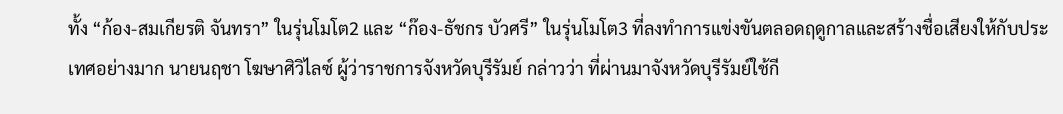ทั้ง “ก้อง-สมเกียรติ จันทรา” ในรุ่นโมโต2 และ “ก๊อง-ธัชกร บัวศรี” ในรุ่นโมโต3 ที่ลงทำการแข่งขันตลอดฤดูกาลและสร้างชื่อเสียงให้กับประเทศอย่างมาก นายนฤชา โฆษาศิวิไลซ์ ผู้ว่าราชการจังหวัดบุรีรัมย์ กล่าวว่า ที่ผ่านมาจังหวัดบุรีรัมย์ใช้กี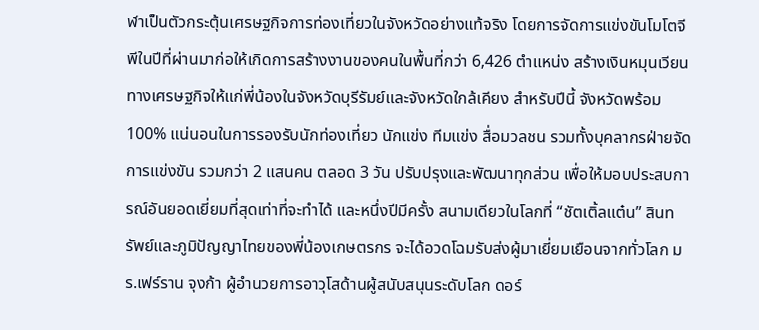ฬาเป็นตัวกระตุ้นเศรษฐกิจการท่องเที่ยวในจังหวัดอย่างแท้จริง โดยการจัดการแข่งขันโมโตจีพีในปีที่ผ่านมาก่อให้เกิดการสร้างงานของคนในพื้นที่กว่า 6,426 ตำแหน่ง สร้างเงินหมุนเวียนทางเศรษฐกิจให้แก่พี่น้องในจังหวัดบุรีรัมย์และจังหวัดใกล้เคียง สำหรับปีนี้ จังหวัดพร้อม 100% แน่นอนในการรองรับนักท่องเที่ยว นักแข่ง ทีมแข่ง สื่อมวลชน รวมทั้งบุคลากรฝ่ายจัดการแข่งขัน รวมกว่า 2 แสนคน ตลอด 3 วัน ปรับปรุงและพัฒนาทุกส่วน เพื่อให้มอบประสบการณ์อันยอดเยี่ยมที่สุดเท่าที่จะทำได้ และหนึ่งปีมีครั้ง สนามเดียวในโลกที่ “ชัตเติ้ลแต๋น” สินทรัพย์และภูมิปัญญาไทยของพี่น้องเกษตรกร จะได้อวดโฉมรับส่งผู้มาเยี่ยมเยือนจากทั่วโลก มร.เฟร์ราน จุงก้า ผู้อำนวยการอาวุโสด้านผู้สนับสนุนระดับโลก ดอร์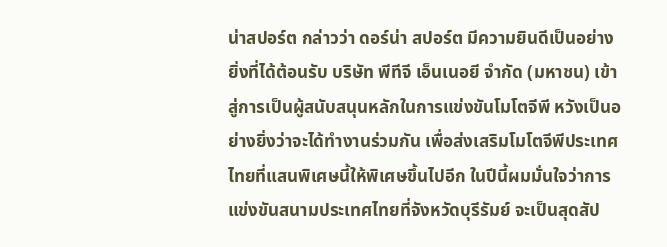น่าสปอร์ต กล่าวว่า ดอร์น่า สปอร์ต มีความยินดีเป็นอย่างยิ่งที่ได้ต้อนรับ บริษัท พีทีจี เอ็นเนอยี จำกัด (มหาชน) เข้าสู่การเป็นผู้สนับสนุนหลักในการแข่งขันโมโตจีพี หวังเป็นอย่างยิ่งว่าจะได้ทำงานร่วมกัน เพื่อส่งเสริมโมโตจีพีประเทศไทยที่แสนพิเศษนี้ให้พิเศษขึ้นไปอีก ในปีนี้ผมมั่นใจว่าการแข่งขันสนามประเทศไทยที่จังหวัดบุรีรัมย์ จะเป็นสุดสัป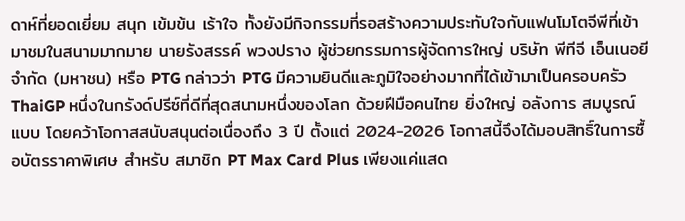ดาห์ที่ยอดเยี่ยม สนุก เข้มข้น เร้าใจ ทั้งยังมีกิจกรรมที่รอสร้างความประทับใจกับแฟนโมโตจีพีที่เข้ามาชมในสนามมากมาย นายรังสรรค์ พวงปราง ผู้ช่วยกรรมการผู้จัดการใหญ่ บริษัท พีทีจี เอ็นเนอยี จำกัด (มหาชน) หรือ PTG กล่าวว่า PTG มีความยินดีและภูมิใจอย่างมากที่ได้เข้ามาเป็นครอบครัว ThaiGP หนึ่งในกรังด์ปรีซ์ที่ดีที่สุดสนามหนึ่งของโลก ด้วยฝีมือคนไทย ยิ่งใหญ่ อลังการ สมบูรณ์แบบ โดยคว้าโอกาสสนับสนุนต่อเนื่องถึง 3 ปี ตั้งแต่ 2024-2026 โอกาสนี้จึงได้มอบสิทธิ์ในการซื้อบัตรราคาพิเศษ สำหรับ สมาชิก PT Max Card Plus เพียงแค่แสด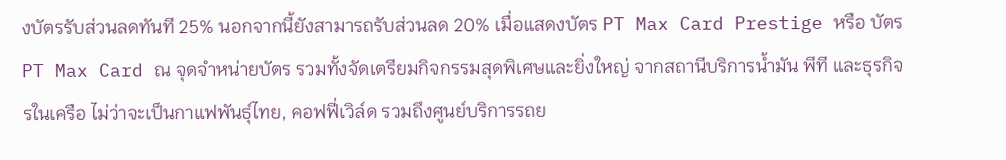งบัตรรับส่วนลดทันที 25% นอกจากนี้ยังสามารถรับส่วนลด 20% เมื่อแสดงบัตร PT Max Card Prestige หรือ บัตร PT Max Card ณ จุดจำหน่ายบัตร รวมทั้งจัดเตรียมกิจกรรมสุดพิเศษและยิ่งใหญ่ จากสถานีบริการน้ำมัน พีที และธุรกิจรในเครือ ไม่ว่าจะเป็นกาแฟพันธุ์ไทย, คอฟฟี่เวิล์ด รวมถึงศูนย์บริการรถย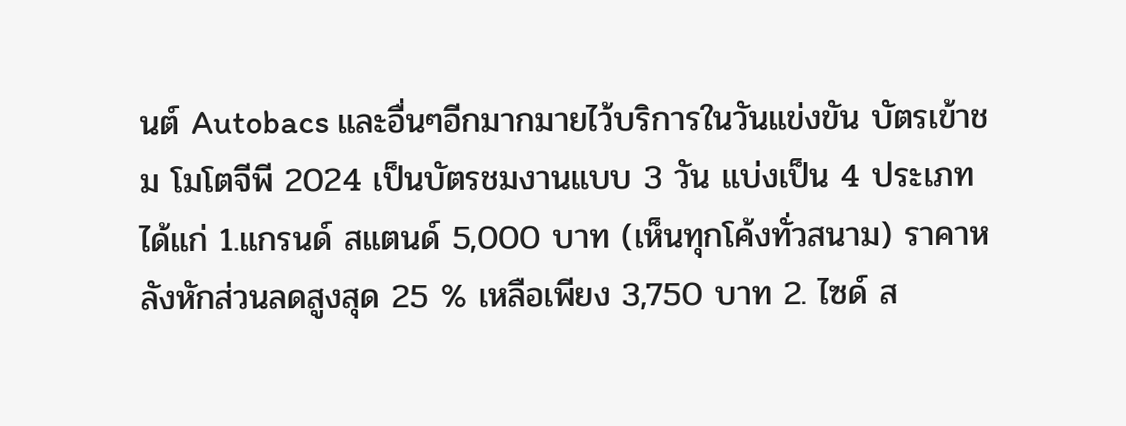นต์ Autobacs และอื่นๆอีกมากมายไว้บริการในวันแข่งขัน บัตรเข้าชม โมโตจีพี 2024 เป็นบัตรชมงานแบบ 3 วัน แบ่งเป็น 4 ประเภท ได้แก่ 1.แกรนด์ สแตนด์ 5,000 บาท (เห็นทุกโค้งทั่วสนาม) ราคาหลังหักส่วนลดสูงสุด 25 % เหลือเพียง 3,750 บาท 2. ไซด์ ส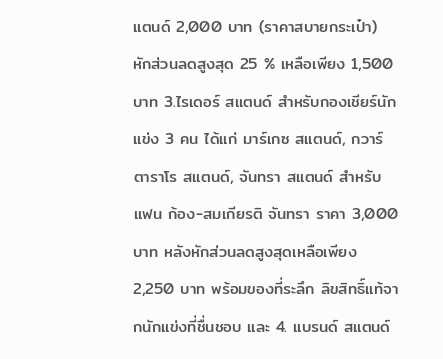แตนด์ 2,000 บาท (ราคาสบายกระเป๋า) หักส่วนลดสูงสุด 25 % เหลือเพียง 1,500 บาท 3.ไรเดอร์ สแตนด์ สำหรับกองเชียร์นักแข่ง 3 คน ได้แก่ มาร์เกซ สแตนด์, กวาร์ตาราโร สแตนด์, จันทรา สแตนด์ สำหรับแฟน ก้อง-สมเกียรติ จันทรา ราคา 3,000 บาท หลังหักส่วนลดสูงสุดเหลือเพียง 2,250 บาท พร้อมของที่ระลึก ลิขสิทธิ์แท้จากนักแข่งที่ชื่นชอบ และ 4. แบรนด์ สแตนด์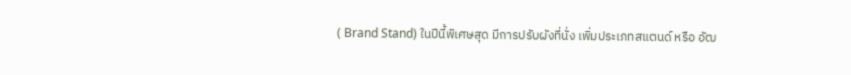( Brand Stand) ในปีนี้พิเศษสุด มีการปรับผังที่นั่ง เพิ่มประเภทสแตนด์ หรือ อัฒ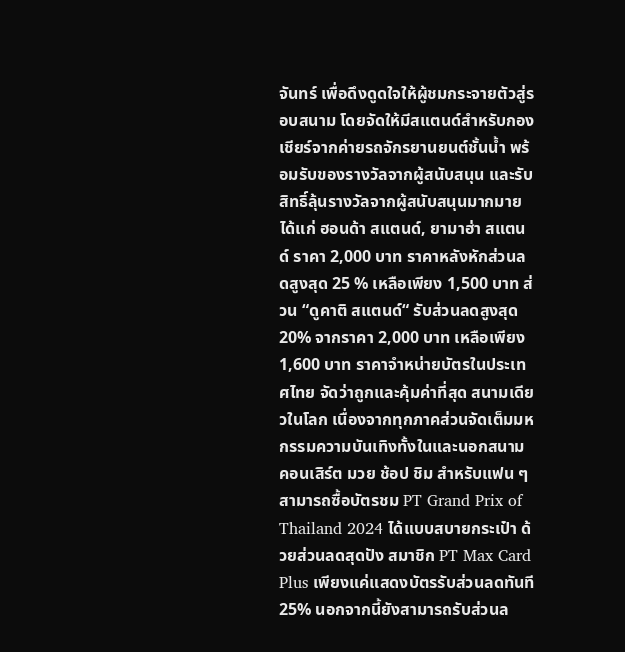จันทร์ เพื่อดึงดูดใจให้ผู้ชมกระจายตัวสู่รอบสนาม โดยจัดให้มีสแตนด์สำหรับกองเชียร์จากค่ายรถจักรยานยนต์ชั้นน้ำ พร้อมรับของรางวัลจากผู้สนับสนุน และรับสิทธิ์ลุ้นรางวัลจากผู้สนับสนุนมากมายได้แก่ ฮอนด้า สแตนด์, ยามาฮ่า สแตนด์ ราคา 2,000 บาท ราคาหลังหักส่วนลดสูงสุด 25 % เหลือเพียง 1,500 บาท ส่วน “ดูคาติ สแตนด์“ รับส่วนลดสูงสุด 20% จากราคา 2,000 บาท เหลือเพียง 1,600 บาท ราคาจำหน่ายบัตรในประเทศไทย จัดว่าถูกและคุ้มค่าที่สุด สนามเดียวในโลก เนื่องจากทุกภาคส่วนจัดเต็มมหกรรมความบันเทิงทั้งในและนอกสนาม คอนเสิร์ต มวย ช้อป ชิม สำหรับแฟน ๆ สามารถซื้อบัตรชม PT Grand Prix of Thailand 2024 ได้แบบสบายกระเป๋า ด้วยส่วนลดสุดปัง สมาชิก PT Max Card Plus เพียงแค่แสดงบัตรรับส่วนลดทันที 25% นอกจากนี้ยังสามารถรับส่วนล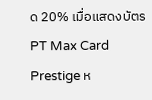ด 20% เมื่อแสดงบัตร PT Max Card Prestige ห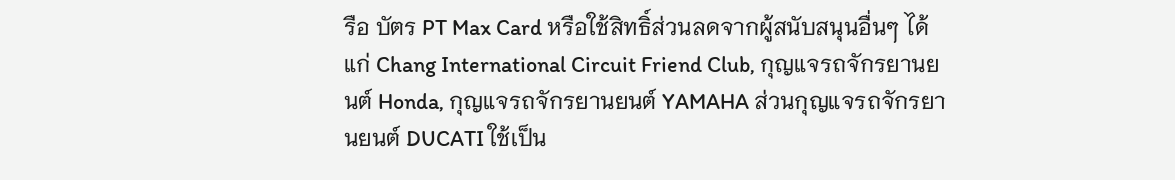รือ บัตร PT Max Card หรือใช้สิทธิ์ส่วนลดจากผู้สนับสนุนอื่นๆ ได้แก่ Chang International Circuit Friend Club, กุญแจรถจักรยานยนต์ Honda, กุญแจรถจักรยานยนต์ YAMAHA ส่วนกุญแจรถจักรยานยนต์ DUCATI ใช้เป็น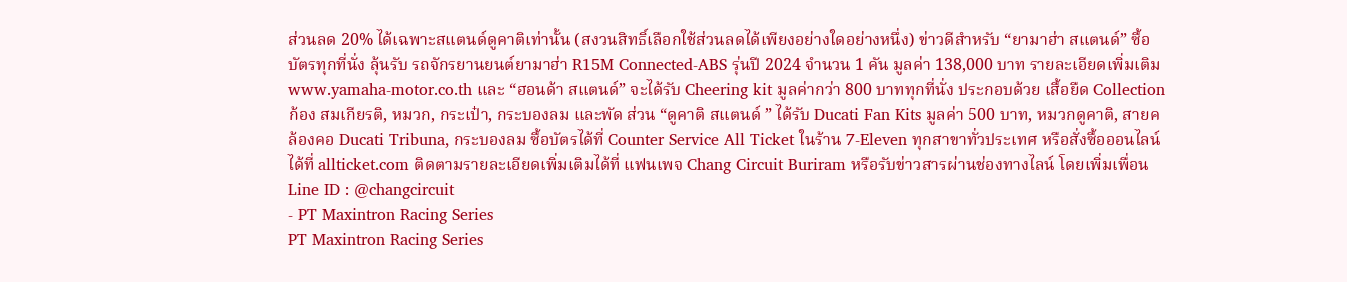ส่วนลด 20% ได้เฉพาะสแตนด์ดูคาติเท่านั้น (สงวนสิทธิ์เลือกใช้ส่วนลดได้เพียงอย่างใดอย่างหนึ่ง) ข่าวดีสำหรับ “ยามาฮ่า สแตนด์” ซื้อบัตรทุกที่นั่ง ลุ้นรับ รถจักรยานยนต์ยามาฮ่า R15M Connected-ABS รุ่นปี 2024 จำนวน 1 คัน มูลค่า 138,000 บาท รายละเอียดเพิ่มเติม www.yamaha-motor.co.th และ “ฮอนด้า สแตนด์” จะได้รับ Cheering kit มูลค่ากว่า 800 บาททุกที่นั่ง ประกอบด้วย เสื้อยืด Collection ก้อง สมเกียรติ, หมวก, กระเป๋า, กระบองลม และพัด ส่วน “ดูคาติ สแตนด์ ” ได้รับ Ducati Fan Kits มูลค่า 500 บาท, หมวกดูคาติ, สายคล้องคอ Ducati Tribuna, กระบองลม ซื้อบัตรได้ที่ Counter Service All Ticket ในร้าน 7-Eleven ทุกสาขาทั่วประเทศ หรือสั่งซื้อออนไลน์ได้ที่ allticket.com ติดตามรายละเอียดเพิ่มเติมได้ที่ แฟนเพจ Chang Circuit Buriram หรือรับข่าวสารผ่านช่องทางไลน์ โดยเพิ่มเพื่อน Line ID : @changcircuit
- PT Maxintron Racing Series
PT Maxintron Racing Series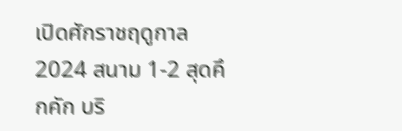เปิดศักราชฤดูกาล 2024 สนาม 1-2 สุดคึกคัก บริ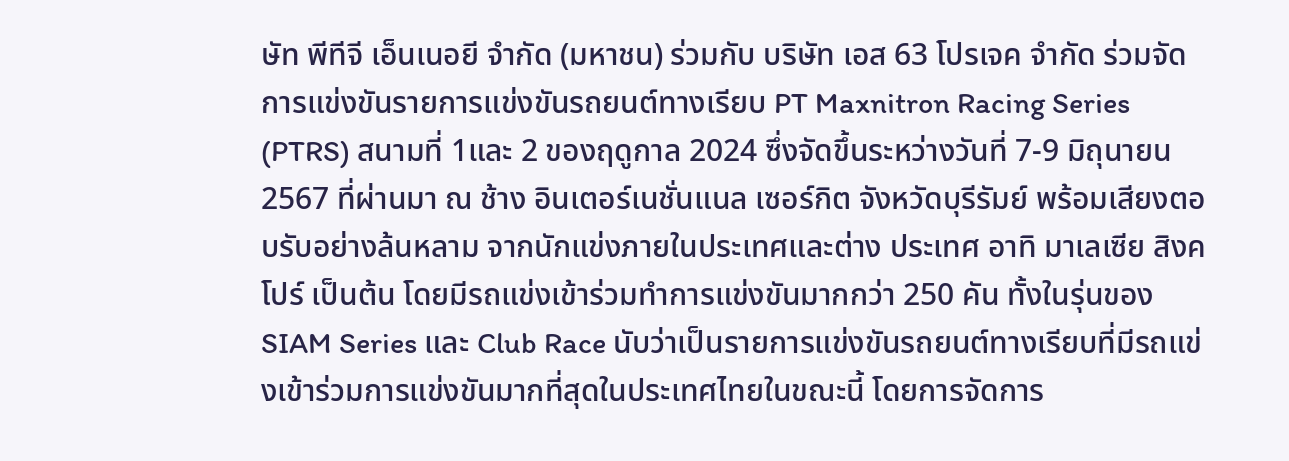ษัท พีทีจี เอ็นเนอยี จำกัด (มหาชน) ร่วมกับ บริษัท เอส 63 โปรเจค จำกัด ร่วมจัดการแข่งขันรายการแข่งขันรถยนต์ทางเรียบ PT Maxnitron Racing Series (PTRS) สนามที่ 1และ 2 ของฤดูกาล 2024 ซึ่งจัดขึ้นระหว่างวันที่ 7-9 มิถุนายน 2567 ที่ผ่านมา ณ ช้าง อินเตอร์เนชั่นแนล เซอร์กิต จังหวัดบุรีรัมย์ พร้อมเสียงตอบรับอย่างล้นหลาม จากนักแข่งภายในประเทศและต่าง ประเทศ อาทิ มาเลเซีย สิงคโปร์ เป็นต้น โดยมีรถแข่งเข้าร่วมทำการแข่งขันมากกว่า 250 คัน ทั้งในรุ่นของ SIAM Series และ Club Race นับว่าเป็นรายการแข่งขันรถยนต์ทางเรียบที่มีรถแข่งเข้าร่วมการแข่งขันมากที่สุดในประเทศไทยในขณะนี้ โดยการจัดการ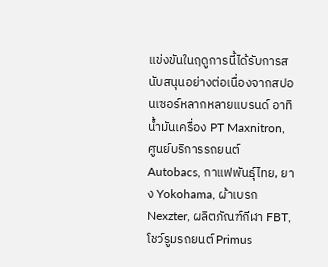แข่งขันในฤดูการนี้ได้รับการสนับสนุนอย่างต่อเนื่องจากสปอนเซอร์หลากหลายแบรนด์ อาทิ น้ำมันเครื่อง PT Maxnitron, ศูนย์บริการรถยนต์ Autobacs, กาแฟพันธุ์ไทย, ยาง Yokohama, ผ้าเบรก Nexzter, ผลิตภัณฑ์กีฬา FBT, โชว์รูมรถยนต์ Primus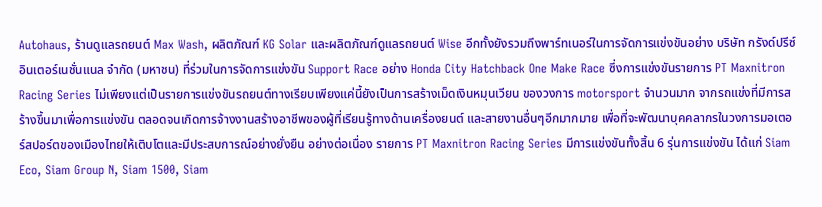Autohaus, ร้านดูแลรถยนต์ Max Wash, ผลิตภัณฑ์ KG Solar และผลิตภัณฑ์ดูแลรถยนต์ Wise อีกทั้งยังรวมถึงพาร์ทเนอร์ในการจัดการแข่งขันอย่าง บริษัท กรังด์ปรีซ์ อินเตอร์เนชั่นแนล จำกัด (มหาชน) ที่ร่วมในการจัดการแข่งขัน Support Race อย่าง Honda City Hatchback One Make Race ซึ่งการแข่งขันรายการ PT Maxnitron Racing Series ไม่เพียงแต่เป็นรายการแข่งขันรถยนต์ทางเรียบเพียงแค่นี้ยังเป็นการสร้างเม็ดเงินหมุนเวียน ของวงการ motorsport จํานวนมาก จากรถแข่งที่มีการสร้างขึ้นมาเพื่อการแข่งขัน ตลอดจนเกิดการจ้างงานสร้างอาชีพของผู้ที่เรียนรู้ทางด้านเครื่องยนต์ และสายงานอื่นๆอีกมากมาย เพื่อที่จะพัฒนาบุคคลากรในวงการมอเตอร์สปอร์ตของเมืองไทยให้เติบโตและมีประสบการณ์อย่างยั่งยืน อย่างต่อเนื่อง รายการ PT Maxnitron Racing Series มีการแข่งขันทั้งสิ้น 6 รุ่นการแข่งขัน ได้แก่ Siam Eco, Siam Group N, Siam 1500, Siam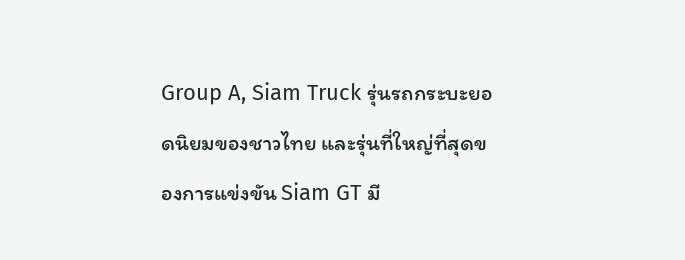Group A, Siam Truck รุ่นรถกระบะยอดนิยมของชาวไทย และรุ่นที่ใหญ่ที่สุดของการแข่งขัน Siam GT มี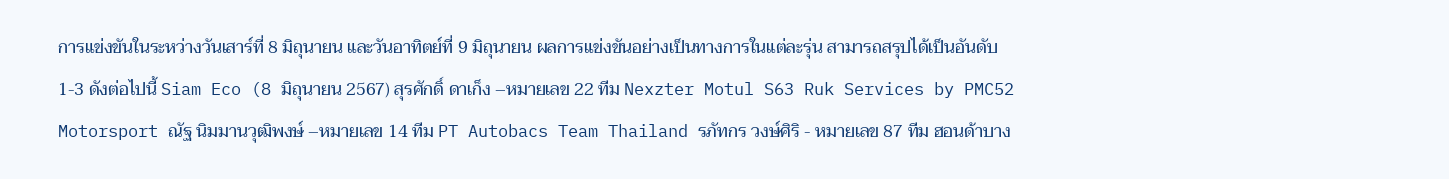การแข่งขันในระหว่างวันเสาร์ที่ 8 มิถุนายน และวันอาทิตย์ที่ 9 มิถุนายน ผลการแข่งขันอย่างเป็นทางการในแต่ละรุ่น สามารถสรุปได้เป็นอันดับ 1-3 ดังต่อไปนี้ Siam Eco (8 มิถุนายน 2567) สุรศักดิ์ ดาเก็ง –หมายเลข 22 ทีม Nexzter Motul S63 Ruk Services by PMC52 Motorsport ณัฐ นิมมานวุฒิพงษ์ –หมายเลข 14 ทีม PT Autobacs Team Thailand รภัทกร วงษ์ศิริ - หมายเลข 87 ทีม ฮอนด้าบาง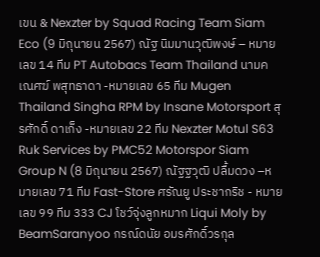เขน & Nexzter by Squad Racing Team Siam Eco (9 มิถุนายน 2567) ณัฐ นิมมานวุฒิพงษ์ – หมายเลข 14 ทีม PT Autobacs Team Thailand นามคเณศฆ์ พสุทธาดา -หมายเลข 65 ทีม Mugen Thailand Singha RPM by Insane Motorsport สุรศักดิ์ ดาเก็ง -หมายเลข 22 ทีม Nexzter Motul S63 Ruk Services by PMC52 Motorspor Siam Group N (8 มิถุนายน 2567) ณัฐฐวุฒิ ปลื้มดวง –หมายเลข 71 ทีม Fast-Store ศรัณยู ประชากริช - หมายเลข 99 ทีม 333 CJ โชว์จุ่งลูกหมาก Liqui Moly by BeamSaranyoo กรณ์ดนัย อมรศักดิ์วรกุล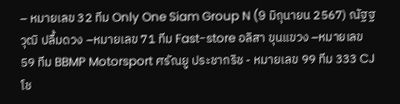– หมายเลข 32 ทีม Only One Siam Group N (9 มิถุนายน 2567) ณัฐฐวุฒิ ปลื้มดวง –หมายเลข 71 ทีม Fast-store อลิสา ขุนแขวง –หมายเลข 59 ทีม BBMP Motorsport ศรัณยู ประชากริช - หมายเลข 99 ทีม 333 CJ โช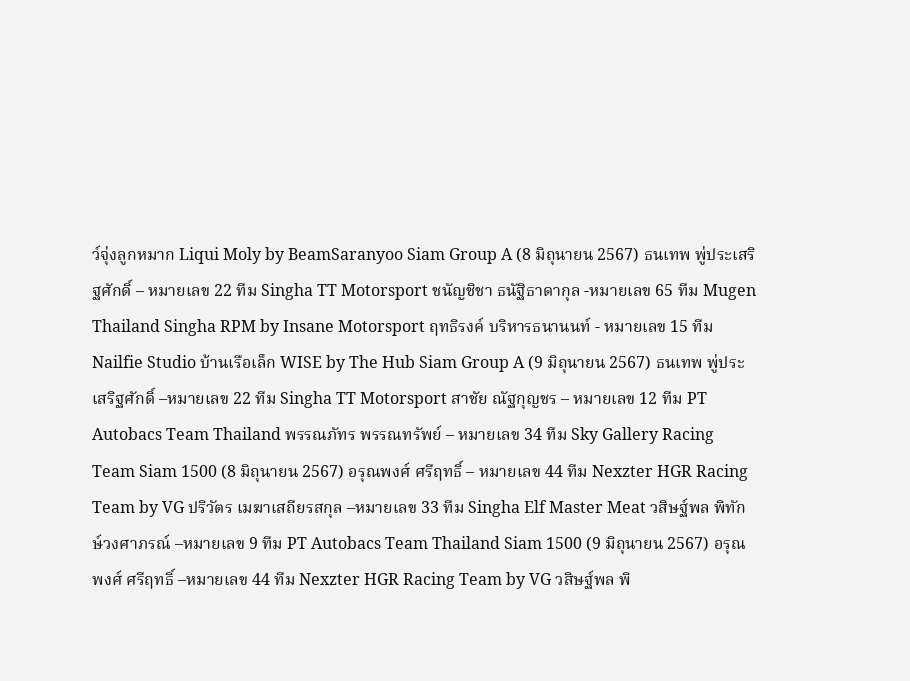ว์จุ่งลูกหมาก Liqui Moly by BeamSaranyoo Siam Group A (8 มิถุนายน 2567) ธนเทพ พู่ประเสริฐศักดิ์ – หมายเลข 22 ทีม Singha TT Motorsport ชนัญชิชา ธนัฐิธาดากุล -หมายเลข 65 ทีม Mugen Thailand Singha RPM by Insane Motorsport ฤทธิรงค์ บริหารธนานนท์ - หมายเลข 15 ทีม Nailfie Studio บ้านเรือเล็ก WISE by The Hub Siam Group A (9 มิถุนายน 2567) ธนเทพ พู่ประเสริฐศักดิ์ –หมายเลข 22 ทีม Singha TT Motorsport สาชัย ณัฐกุญชร – หมายเลข 12 ทีม PT Autobacs Team Thailand พรรณภัทร พรรณทรัพย์ – หมายเลข 34 ทีม Sky Gallery Racing Team Siam 1500 (8 มิถุนายน 2567) อรุณพงศ์ ศรีฤทธิ์ – หมายเลข 44 ทีม Nexzter HGR Racing Team by VG ปริวัตร เมฆาเสถียรสกุล –หมายเลข 33 ทีม Singha Elf Master Meat วสิษฐ์พล พิทักษ์วงศาภรณ์ –หมายเลข 9 ทีม PT Autobacs Team Thailand Siam 1500 (9 มิถุนายน 2567) อรุณพงศ์ ศรีฤทธิ์ –หมายเลข 44 ทีม Nexzter HGR Racing Team by VG วสิษฐ์พล พิ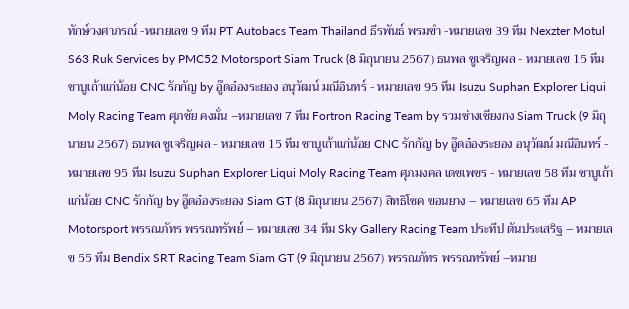ทักษ์วงศาภรณ์ -หมายเลข 9 ทีม PT Autobacs Team Thailand ธีรพันธ์ พรมขำ -หมายเลข 39 ทีม Nexzter Motul S63 Ruk Services by PMC52 Motorsport Siam Truck (8 มิถุนายน 2567) ธนพล ชูเจริญผล - หมายเลข 15 ทีม ชาบูเถ้าแก่น้อย CNC รักกัญ by อู๊ดอ๋องระยอง อนุวัฒน์ มณีอินทร์ - หมายเลข 95 ทีม Isuzu Suphan Explorer Liqui Moly Racing Team ศุภชัย คงมั่น –หมายเลข 7 ทีม Fortron Racing Team by รวมช่างเชียงกง Siam Truck (9 มิถุนายน 2567) ธนพล ชูเจริญผล - หมายเลข 15 ทีม ชาบูเถ้าแก่น้อย CNC รักกัญ by อู๊ดอ๋องระยอง อนุวัฒน์ มณีอินทร์ - หมายเลข 95 ทีม Isuzu Suphan Explorer Liqui Moly Racing Team ศุภมงคล เดชเพชร - หมายเลข 58 ทีม ชาบูเถ้าแก่น้อย CNC รักกัญ by อู๊ดอ๋องระยอง Siam GT (8 มิถุนายน 2567) สิทธิโชค ขอนยาง – หมายเลข 65 ทีม AP Motorsport พรรณภัทร พรรณทรัพย์ – หมายเลข 34 ทีม Sky Gallery Racing Team ประทีป ตันประเสริฐ – หมายเลข 55 ทีม Bendix SRT Racing Team Siam GT (9 มิถุนายน 2567) พรรณภัทร พรรณทรัพย์ –หมาย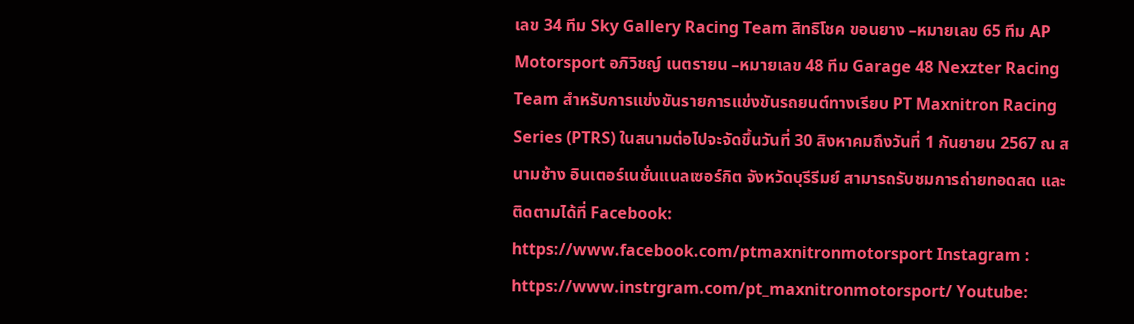เลข 34 ทีม Sky Gallery Racing Team สิทธิโชค ขอนยาง –หมายเลข 65 ทีม AP Motorsport อภิวิชญ์ เนตรายน –หมายเลข 48 ทีม Garage 48 Nexzter Racing Team สำหรับการแข่งขันรายการแข่งขันรถยนต์ทางเรียบ PT Maxnitron Racing Series (PTRS) ในสนามต่อไปจะจัดขึ้นวันที่ 30 สิงหาคมถึงวันที่ 1 กันยายน 2567 ณ สนามช้าง อินเตอร์เนชั่นแนลเซอร์กิต จังหวัดบุรีรีมย์ สามารถรับชมการถ่ายทอดสด และติดตามได้ที่ Facebook: https://www.facebook.com/ptmaxnitronmotorsport Instagram : https://www.instrgram.com/pt_maxnitronmotorsport/ Youtube: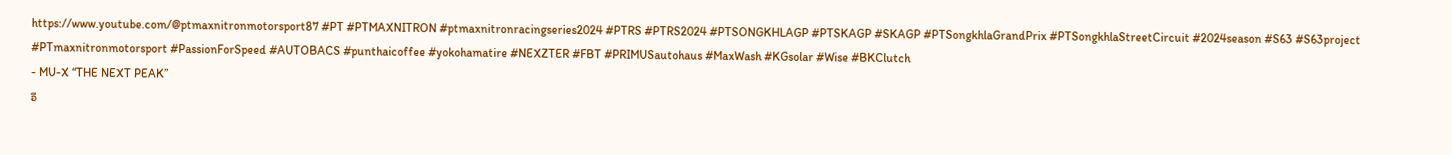https://www.youtube.com/@ptmaxnitronmotorsport87 #PT #PTMAXNITRON #ptmaxnitronracingseries2024 #PTRS #PTRS2024 #PTSONGKHLAGP #PTSKAGP #SKAGP #PTSongkhlaGrandPrix #PTSongkhlaStreetCircuit #2024season #S63 #S63project #PTmaxnitronmotorsport #PassionForSpeed #AUTOBACS #punthaicoffee #yokohamatire #NEXZTER #FBT #PRIMUSautohaus #MaxWash #KGsolar #Wise #BKClutch
- MU-X “THE NEXT PEAK”
อี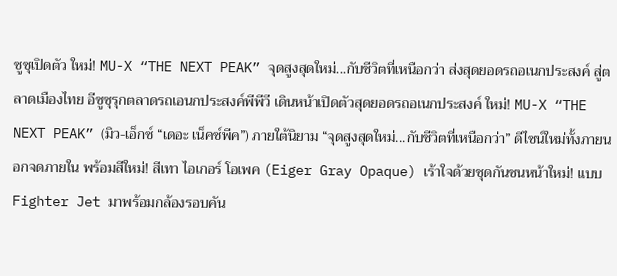ซูซุเปิดตัว ใหม่! MU-X “THE NEXT PEAK” จุดสูงสุดใหม่...กับชีวิตที่เหนือกว่า ส่งสุดยอดรถอเนกประสงค์ สู่ตลาดเมืองไทย อีซูซุรุกตลาดรถเอนกประสงค์พีพีวี เดินหน้าเปิดตัวสุดยอดรถอเนกประสงค์ ใหม่! MU-X “THE NEXT PEAK” (มิว-เอ็กซ์ “เดอะ เน็คซ์พีค”) ภายใต้นิยาม “จุดสูงสุดใหม่...กับชีวิตที่เหนือกว่า” ดีไซน์ใหม่ทั้งภายนอกจดภายใน พร้อมสีใหม่! สีเทา ไอเกอร์ โอเพค (Eiger Gray Opaque) เร้าใจด้วยชุดกันชนหน้าใหม่! แบบ Fighter Jet มาพร้อมกล้องรอบคัน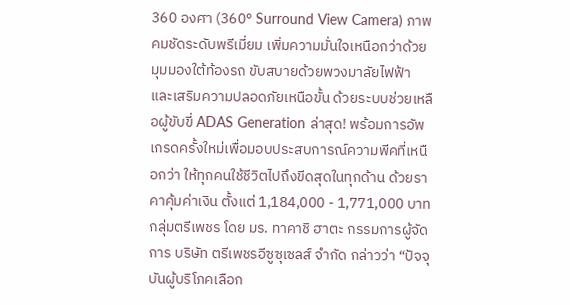360 องศา (360° Surround View Camera) ภาพคมชัดระดับพรีเมี่ยม เพิ่มความมั่นใจเหนือกว่าด้วยมุมมองใต้ท้องรถ ขับสบายด้วยพวงมาลัยไฟฟ้า และเสริมความปลอดภัยเหนือขั้น ด้วยระบบช่วยเหลือผู้ขับขี่ ADAS Generation ล่าสุด! พร้อมการอัพเกรดครั้งใหม่เพื่อมอบประสบการณ์ความพีคที่เหนือกว่า ให้ทุกคนใช้ชีวิตไปถึงขีดสุดในทุกด้าน ด้วยราคาคุ้มค่าเงิน ตั้งแต่ 1,184,000 - 1,771,000 บาท กลุ่มตรีเพชร โดย มร. ทาคาชิ ฮาตะ กรรมการผู้จัดการ บริษัท ตรีเพชรอีซูซุเซลส์ จำกัด กล่าวว่า “ปัจจุบันผู้บริโภคเลือก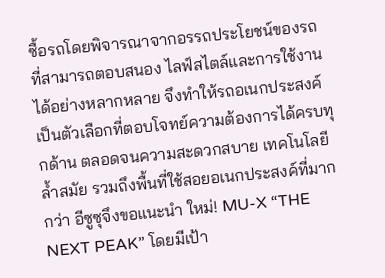ซื้อรถโดยพิจารณาจากอรรถประโยชน์ของรถที่สามารถตอบสนอง ไลฟ์สไตล์และการใช้งานได้อย่างหลากหลาย จึงทำให้รถอเนกประสงค์เป็นตัวเลือกที่ตอบโจทย์ความต้องการได้ครบทุกด้าน ตลอดจนความสะดวกสบาย เทคโนโลยีล้ำสมัย รวมถึงพื้นที่ใช้สอยอเนกประสงค์ที่มากกว่า อีซูซุจึงขอแนะนำ ใหม่! MU-X “THE NEXT PEAK” โดยมีเป้า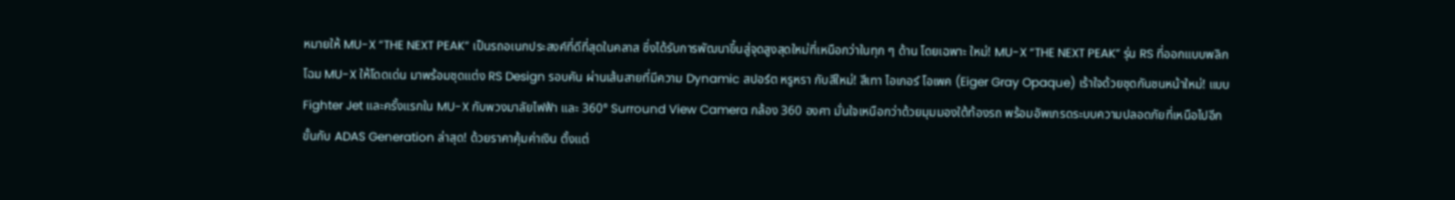หมายให้ MU-X “THE NEXT PEAK” เป็นรถอเนกประสงค์ที่ดีที่สุดในคลาส ซึ่งได้รับการพัฒนาขึ้นสู่จุดสูงสุดใหม่ที่เหนือกว่าในทุก ๆ ด้าน โดยเฉพาะ ใหม่! MU-X “THE NEXT PEAK” รุ่น RS ที่ออกแบบพลิกโฉม MU-X ให้โดดเด่น มาพร้อมชุดแต่ง RS Design รอบคัน ผ่านเส้นสายที่มีความ Dynamic สปอร์ต หรูหรา กับสีใหม่! สีเทา ไอเกอร์ โอเพค (Eiger Gray Opaque) เร้าใจด้วยชุดกันชนหน้าใหม่! แบบ Fighter Jet และครั้งแรกใน MU-X กับพวงมาลัยไฟฟ้า และ 360° Surround View Camera กล้อง 360 องศา มั่นใจเหนือกว่าด้วยมุมมองใต้ท้องรถ พร้อมอัพเกรดระบบความปลอดภัยที่เหนือไปอีกขั้นกับ ADAS Generation ล่าสุด! ด้วยราคาคุ้มค่าเงิน ตั้งแต่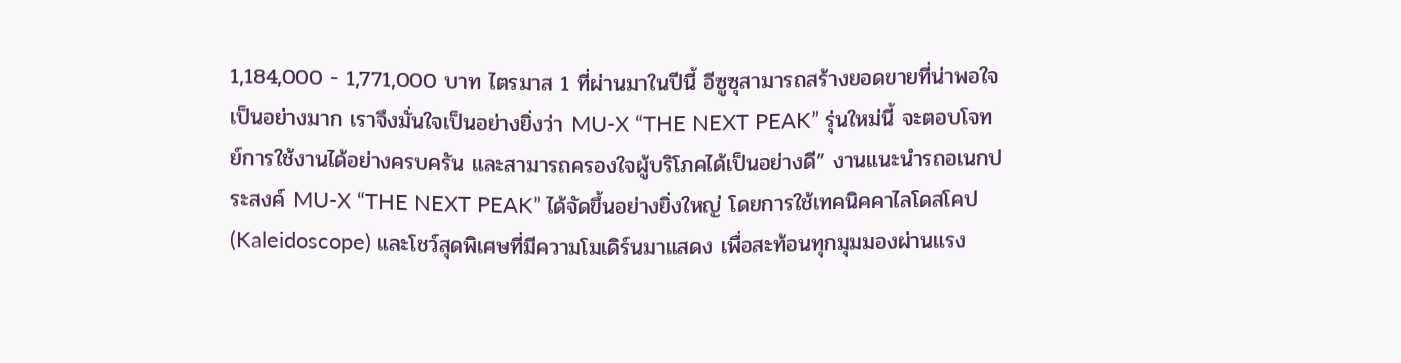1,184,000 - 1,771,000 บาท ไตรมาส 1 ที่ผ่านมาในปีนี้ อีซูซุสามารถสร้างยอดขายที่น่าพอใจเป็นอย่างมาก เราจึงมั่นใจเป็นอย่างยิ่งว่า MU-X “THE NEXT PEAK” รุ่นใหม่นี้ จะตอบโจทย์การใช้งานได้อย่างครบครัน และสามารถครองใจผู้บริโภคได้เป็นอย่างดี” งานแนะนำรถอเนกประสงค์ MU-X “THE NEXT PEAK” ได้จัดขึ้นอย่างยิ่งใหญ่ โดยการใช้เทคนิคคาไลโดสโคป (Kaleidoscope) และโชว์สุดพิเศษที่มีความโมเดิร์นมาแสดง เพื่อสะท้อนทุกมุมมองผ่านแรง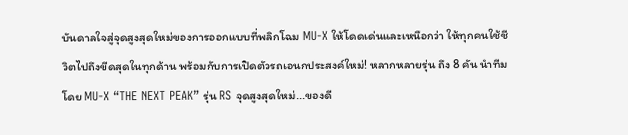บันดาลใจสู่จุดสูงสุดใหม่ของการออกแบบที่พลิกโฉม MU-X ให้โดดเด่นและเหนือกว่า ให้ทุกคนใช้ชีวิตไปถึงขีดสุดในทุกด้าน พร้อมกับการเปิดตัวรถเอนกประสงค์ใหม่! หลากหลายรุ่น ถึง 8 คัน นำทีมโดย MU-X “THE NEXT PEAK” รุ่น RS จุดสูงสุดใหม่...ของดี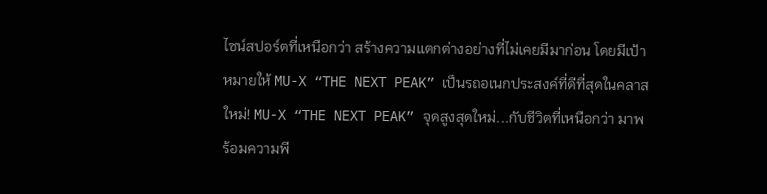ไซน์สปอร์ตที่เหนือกว่า สร้างความแตกต่างอย่างที่ไม่เคยมีมาก่อน โดยมีเป้าหมายให้ MU-X “THE NEXT PEAK” เป็นรถอเนกประสงค์ที่ดีที่สุดในคลาส ใหม่! MU-X “THE NEXT PEAK” จุดสูงสุดใหม่...กับชีวิตที่เหนือกว่า มาพร้อมความพี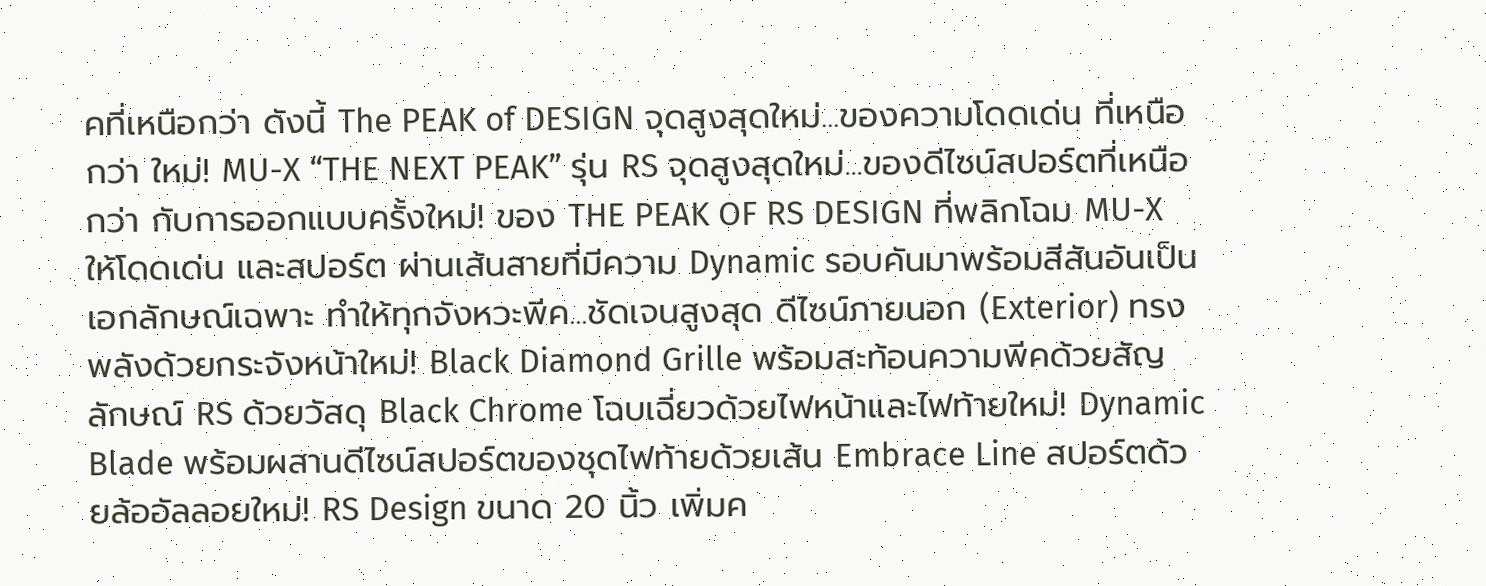คที่เหนือกว่า ดังนี้ The PEAK of DESIGN จุดสูงสุดใหม่...ของความโดดเด่น ที่เหนือกว่า ใหม่! MU-X “THE NEXT PEAK” รุ่น RS จุดสูงสุดใหม่...ของดีไซน์สปอร์ตที่เหนือกว่า กับการออกแบบครั้งใหม่! ของ THE PEAK OF RS DESIGN ที่พลิกโฉม MU-X ให้โดดเด่น และสปอร์ต ผ่านเส้นสายที่มีความ Dynamic รอบคันมาพร้อมสีสันอันเป็นเอกลักษณ์เฉพาะ ทําให้ทุกจังหวะพีค...ชัดเจนสูงสุด ดีไซน์ภายนอก (Exterior) ทรงพลังด้วยกระจังหน้าใหม่! Black Diamond Grille พร้อมสะท้อนความพีคด้วยสัญลักษณ์ RS ด้วยวัสดุ Black Chrome โฉบเฉี่ยวด้วยไฟหน้าและไฟท้ายใหม่! Dynamic Blade พร้อมผสานดีไซน์สปอร์ตของชุดไฟท้ายด้วยเส้น Embrace Line สปอร์ตด้วยล้ออัลลอยใหม่! RS Design ขนาด 20 นิ้ว เพิ่มค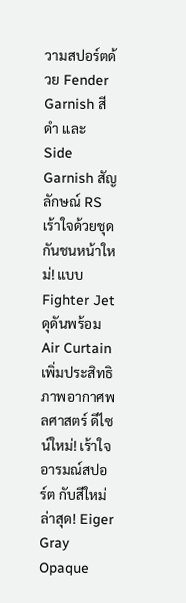วามสปอร์ตด้วย Fender Garnish สีดำ และ Side Garnish สัญลักษณ์ RS เร้าใจด้วยชุดกันชนหน้าใหม่! แบบ Fighter Jet ดุดันพร้อม Air Curtain เพิ่มประสิทธิภาพอากาศพลศาสตร์ ดีไซน์ใหม่! เร้าใจอารมณ์สปอร์ต กับสีใหม่ล่าสุด! Eiger Gray Opaque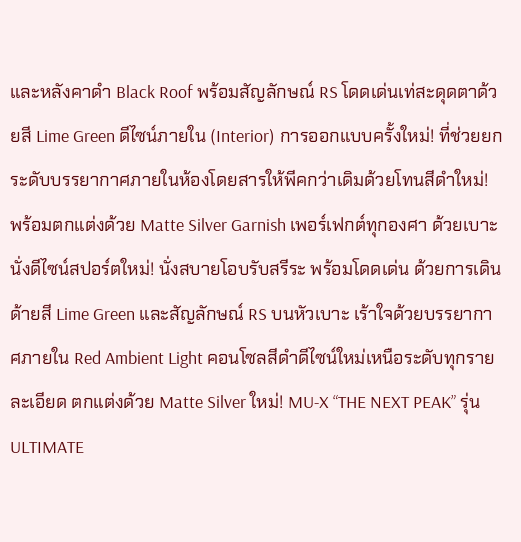และหลังคาดำ Black Roof พร้อมสัญลักษณ์ RS โดดเด่นเท่สะดุดตาด้วยสี Lime Green ดีไซน์ภายใน (Interior) การออกแบบครั้งใหม่! ที่ช่วยยกระดับบรรยากาศภายในห้องโดยสารให้พีคกว่าเดิมด้วยโทนสีดำใหม่! พร้อมตกแต่งด้วย Matte Silver Garnish เพอร์เฟกต์ทุกองศา ด้วยเบาะนั่งดีไซน์สปอร์ตใหม่! นั่งสบายโอบรับสรีระ พร้อมโดดเด่น ด้วยการเดินด้ายสี Lime Green และสัญลักษณ์ RS บนหัวเบาะ เร้าใจด้วยบรรยากาศภายใน Red Ambient Light คอนโซลสีดำดีไซน์ใหม่เหนือระดับทุกรายละเอียด ตกแต่งด้วย Matte Silver ใหม่! MU-X “THE NEXT PEAK” รุ่น ULTIMATE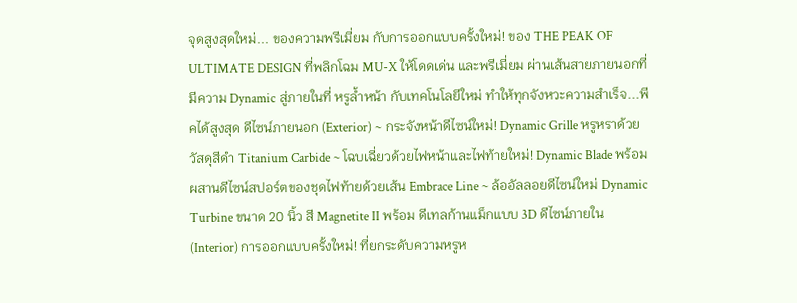จุดสูงสุดใหม่... ของความพรีเมี่ยม กับการออกแบบครั้งใหม่! ของ THE PEAK OF ULTIMATE DESIGN ที่พลิกโฉม MU-X ให้โดดเด่น และพรีเมี่ยม ผ่านเส้นสายภายนอกที่มีความ Dynamic สู่ภายในที่ หรูล้ำหน้า กับเทคโนโลยีใหม่ ทําให้ทุกจังหวะความสำเร็จ...พีคได้สูงสุด ดีไซน์ภายนอก (Exterior) ~ กระจังหน้าดีไซน์ใหม่! Dynamic Grille หรูหราด้วยวัสดุสีดำ Titanium Carbide ~ โฉบเฉี่ยวด้วยไฟหน้าและไฟท้ายใหม่! Dynamic Blade พร้อมผสานดีไซน์สปอร์ตของชุดไฟท้ายด้วยเส้น Embrace Line ~ ล้ออัลลอยดีไซน์ใหม่ Dynamic Turbine ขนาด 20 นิ้ว สี Magnetite II พร้อม ดีเทลก้านแม็กแบบ 3D ดีไซน์ภายใน (Interior) การออกแบบครั้งใหม่! ที่ยกระดับความหรูห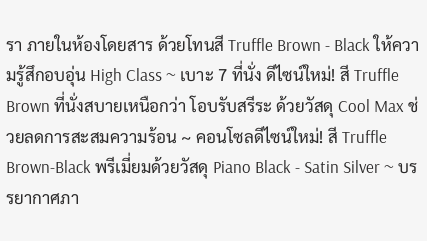รา ภายในห้องโดยสาร ด้วยโทนสี Truffle Brown - Black ให้ความรู้สึกอบอุ่น High Class ~ เบาะ 7 ที่นั่ง ดีไซน์ใหม่! สี Truffle Brown ที่นั่งสบายเหนือกว่า โอบรับสรีระ ด้วยวัสดุ Cool Max ช่วยลดการสะสมความร้อน ~ คอนโซลดีไซน์ใหม่! สี Truffle Brown-Black พรีเมี่ยมด้วยวัสดุ Piano Black - Satin Silver ~ บรรยากาศภา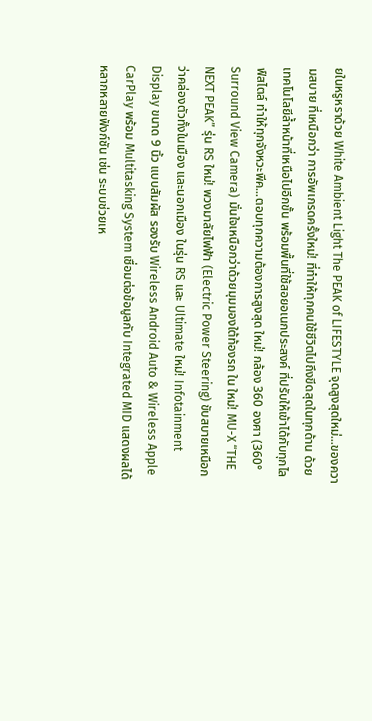ยในหรูหราด้วย White Ambient Light The PEAK of LIFESTYLE จุดสูงสุดใหม่...ของความสบาย ที่เหนือกว่า การอัพเกรดครั้งใหม่! ที่ทำให้ทุกคนใช้ชีวิตไปถึงขีดสุดในทุกด้าน ด้วยเทคโนโลยีล้ำหน้าที่เหนือไปอีกขั้น พร้อมพื้นที่ใช้สอยอเนกประสงค์ ที่ปรับให้เข้าได้กับทุกไลฟ์สไตล์ ทําให้ทุกจังหวะพีค...ตอบทุกความต้องการสูงสุด ใหม่! กล้อง 360 องศา (360° Surround View Camera) มั่นใจเหนือกว่าด้วยมุมมองใต้ท้องรถ ใน ใหม่! MU-X “THE NEXT PEAK” รุ่น RS ใหม่! พวงมาลัยไฟฟ้า (Electric Power Steering) ขับสบายเหนือกว่าคล่องตัวทั้งในเมือง และนอกเมือง ในรุ่น RS และ Ultimate ใหม่! Infotainment Display ขนาด 9 นิ้ว แบบสัมผัส รองรับ Wireless Android Auto & Wireless Apple CarPlay พร้อม Multitasking System เชื่อมต่อข้อมูลกับ Integrated MID แสดงผลได้หลากหลายฟังก์ชัน เช่น ระบบช่วยเห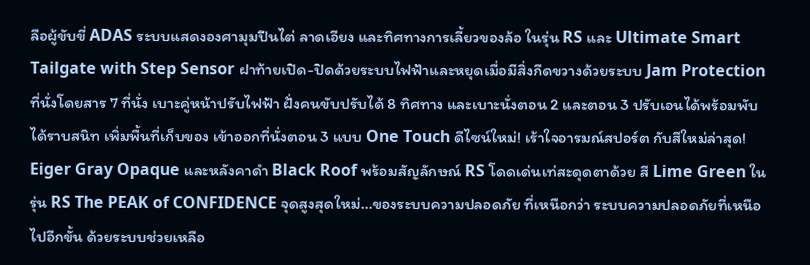ลือผู้ขับขี่ ADAS ระบบแสดงองศามุมปีนไต่ ลาดเอียง และทิศทางการเลี้ยวของล้อ ในรุ่น RS และ Ultimate Smart Tailgate with Step Sensor ฝาท้ายเปิด-ปิดด้วยระบบไฟฟ้าและหยุดเมื่อมีสิ่งกีดขวางด้วยระบบ Jam Protection ที่นั่งโดยสาร 7 ที่นั่ง เบาะคู่หน้าปรับไฟฟ้า ฝั่งคนขับปรับได้ 8 ทิศทาง และเบาะนั่งตอน 2 และตอน 3 ปรับเอนได้พร้อมพับได้ราบสนิท เพิ่มพื้นที่เก็บของ เข้าออกที่นั่งตอน 3 แบบ One Touch ดีไซน์ใหม่! เร้าใจอารมณ์สปอร์ต กับสีใหม่ล่าสุด! Eiger Gray Opaque และหลังคาดำ Black Roof พร้อมสัญลักษณ์ RS โดดเด่นเท่สะดุดตาด้วย สี Lime Green ในรุ่น RS The PEAK of CONFIDENCE จุดสูงสุดใหม่...ของระบบความปลอดภัย ที่เหนือกว่า ระบบความปลอดภัยที่เหนือไปอีกขั้น ด้วยระบบช่วยเหลือ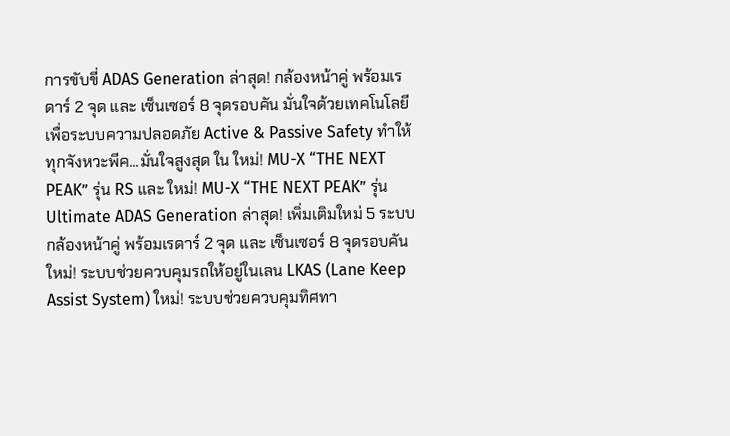การขับขี่ ADAS Generation ล่าสุด! กล้องหน้าคู่ พร้อมเรดาร์ 2 จุด และ เซ็นเซอร์ 8 จุดรอบคัน มั่นใจด้วยเทคโนโลยีเพื่อระบบความปลอดภัย Active & Passive Safety ทำให้ทุกจังหวะพีค...มั่นใจสูงสุด ใน ใหม่! MU-X “THE NEXT PEAK” รุ่น RS และ ใหม่! MU-X “THE NEXT PEAK” รุ่น Ultimate ADAS Generation ล่าสุด! เพิ่มเติมใหม่ 5 ระบบ กล้องหน้าคู่ พร้อมเรดาร์ 2 จุด และ เซ็นเซอร์ 8 จุดรอบคัน ใหม่! ระบบช่วยควบคุมรถให้อยู่ในเลน LKAS (Lane Keep Assist System) ใหม่! ระบบช่วยควบคุมทิศทา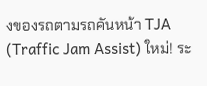งของรถตามรถคันหน้า TJA (Traffic Jam Assist) ใหม่! ระ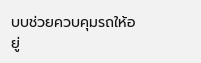บบช่วยควบคุมรถให้อยู่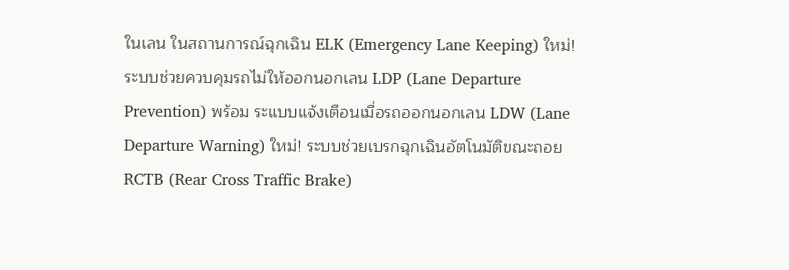ในเลน ในสถานการณ์ฉุกเฉิน ELK (Emergency Lane Keeping) ใหม่! ระบบช่วยควบคุมรถไม่ให้ออกนอกเลน LDP (Lane Departure Prevention) พร้อม ระแบบแจ้งเตือนเมื่อรถออกนอกเลน LDW (Lane Departure Warning) ใหม่! ระบบช่วยเบรกฉุกเฉินอัตโนมัติขณะถอย RCTB (Rear Cross Traffic Brake)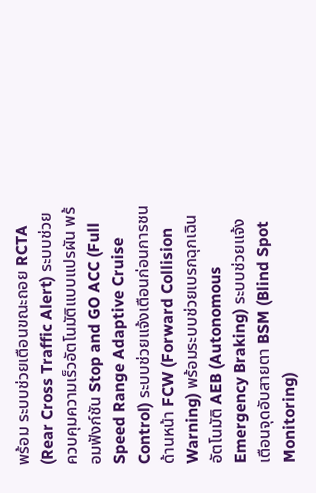พร้อม ระบบช่วยเตือนขณะถอย RCTA (Rear Cross Traffic Alert) ระบบช่วยควบคุมความเร็วอัตโนมัติแบบแปรผัน พร้อมฟังก์ชัน Stop and GO ACC (Full Speed Range Adaptive Cruise Control) ระบบช่วยแจ้งเตือนก่อนการชนด้านหน้า FCW (Forward Collision Warning) พร้อมระบบช่วยเบรกฉุกเฉินอัตโนมัติ AEB (Autonomous Emergency Braking) ระบบช่วยแจ้งเตือนจุดอับสายตา BSM (Blind Spot Monitoring)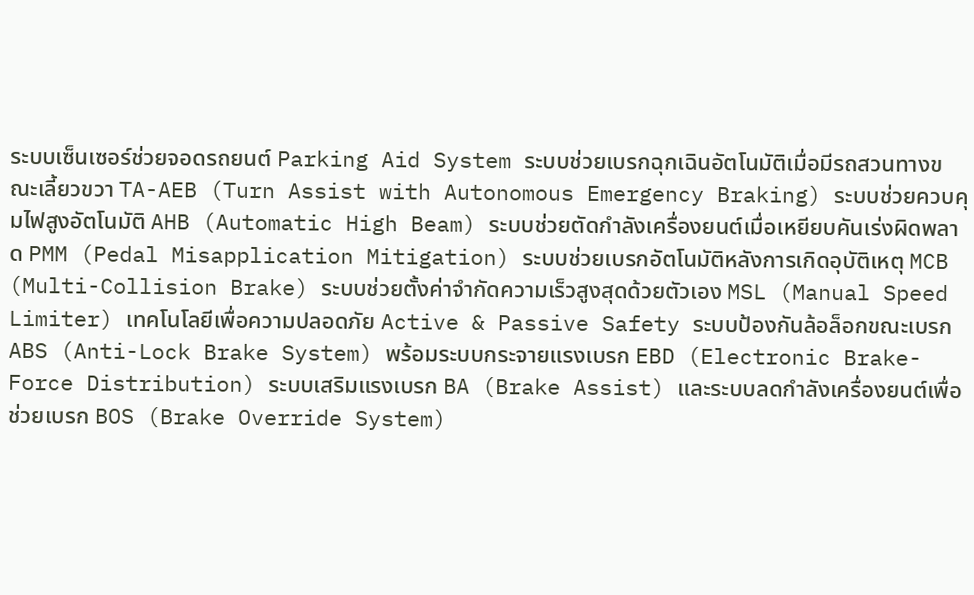ระบบเซ็นเซอร์ช่วยจอดรถยนต์ Parking Aid System ระบบช่วยเบรกฉุกเฉินอัตโนมัติเมื่อมีรถสวนทางขณะเลี้ยวขวา TA-AEB (Turn Assist with Autonomous Emergency Braking) ระบบช่วยควบคุมไฟสูงอัตโนมัติ AHB (Automatic High Beam) ระบบช่วยตัดกำลังเครื่องยนต์เมื่อเหยียบคันเร่งผิดพลาด PMM (Pedal Misapplication Mitigation) ระบบช่วยเบรกอัตโนมัติหลังการเกิดอุบัติเหตุ MCB (Multi-Collision Brake) ระบบช่วยตั้งค่าจำกัดความเร็วสูงสุดด้วยตัวเอง MSL (Manual Speed Limiter) เทคโนโลยีเพื่อความปลอดภัย Active & Passive Safety ระบบป้องกันล้อล็อกขณะเบรก ABS (Anti-Lock Brake System) พร้อมระบบกระจายแรงเบรก EBD (Electronic Brake-Force Distribution) ระบบเสริมแรงเบรก BA (Brake Assist) และระบบลดกำลังเครื่องยนต์เพื่อช่วยเบรก BOS (Brake Override System)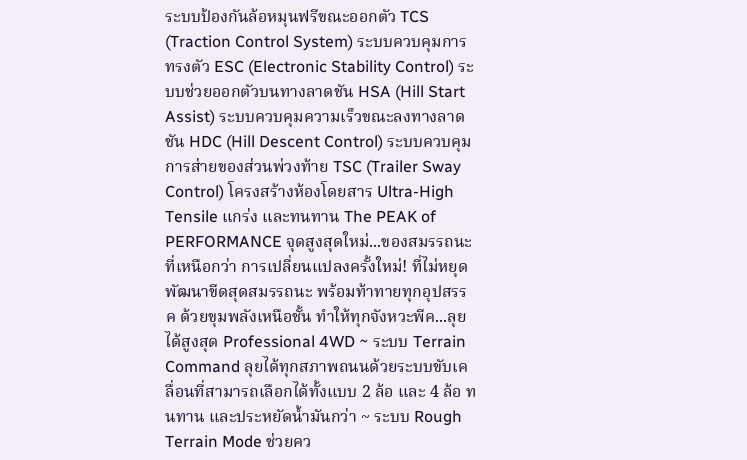ระบบป้องกันล้อหมุนฟรีขณะออกตัว TCS (Traction Control System) ระบบควบคุมการทรงตัว ESC (Electronic Stability Control) ระบบช่วยออกตัวบนทางลาดชัน HSA (Hill Start Assist) ระบบควบคุมความเร็วขณะลงทางลาดชัน HDC (Hill Descent Control) ระบบควบคุมการส่ายของส่วนพ่วงท้าย TSC (Trailer Sway Control) โครงสร้างห้องโดยสาร Ultra-High Tensile แกร่ง และทนทาน The PEAK of PERFORMANCE จุดสูงสุดใหม่...ของสมรรถนะ ที่เหนือกว่า การเปลี่ยนแปลงครั้งใหม่! ที่ไม่หยุดพัฒนาขีดสุดสมรรถนะ พร้อมท้าทายทุกอุปสรรค ด้วยขุมพลังเหนือชั้น ทําให้ทุกจังหวะพีค...ลุยได้สูงสุด Professional 4WD ~ ระบบ Terrain Command ลุยได้ทุกสภาพถนนด้วยระบบขับเคลื่อนที่สามารถเลือกได้ทั้งแบบ 2 ล้อ และ 4 ล้อ ทนทาน และประหยัดน้ำมันกว่า ~ ระบบ Rough Terrain Mode ช่วยคว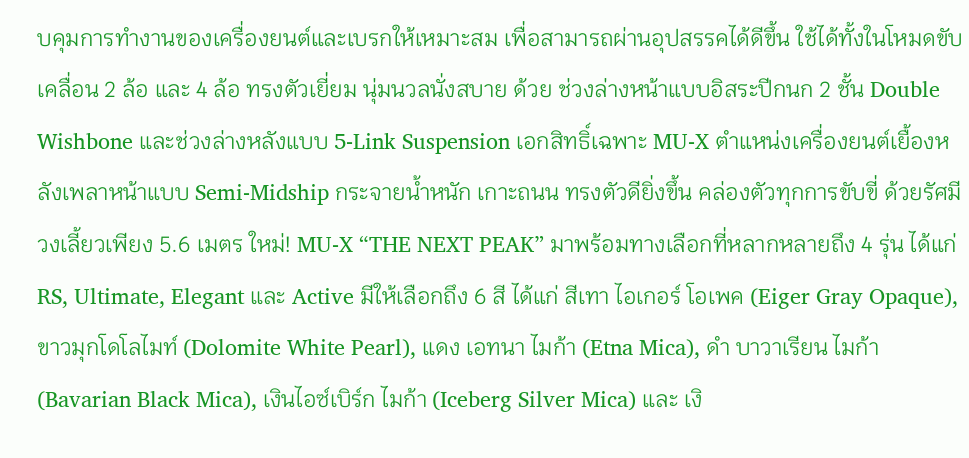บคุมการทำงานของเครื่องยนต์และเบรกให้เหมาะสม เพื่อสามารถผ่านอุปสรรคได้ดีขึ้น ใช้ได้ทั้งในโหมดขับเคลื่อน 2 ล้อ และ 4 ล้อ ทรงตัวเยี่ยม นุ่มนวลนั่งสบาย ด้วย ช่วงล่างหน้าแบบอิสระปีกนก 2 ชั้น Double Wishbone และช่วงล่างหลังแบบ 5-Link Suspension เอกสิทธิ์เฉพาะ MU-X ตำแหน่งเครื่องยนต์เยื้องหลังเพลาหน้าแบบ Semi-Midship กระจายน้ำหนัก เกาะถนน ทรงตัวดียิ่งขึ้น คล่องตัวทุกการขับขี่ ด้วยรัศมีวงเลี้ยวเพียง 5.6 เมตร ใหม่! MU-X “THE NEXT PEAK” มาพร้อมทางเลือกที่หลากหลายถึง 4 รุ่น ได้แก่ RS, Ultimate, Elegant และ Active มีให้เลือกถึง 6 สี ได้แก่ สีเทา ไอเกอร์ โอเพค (Eiger Gray Opaque), ขาวมุกโดโลไมท์ (Dolomite White Pearl), แดง เอทนา ไมก้า (Etna Mica), ดำ บาวาเรียน ไมก้า (Bavarian Black Mica), เงินไอซ์เบิร์ก ไมก้า (Iceberg Silver Mica) และ เงิ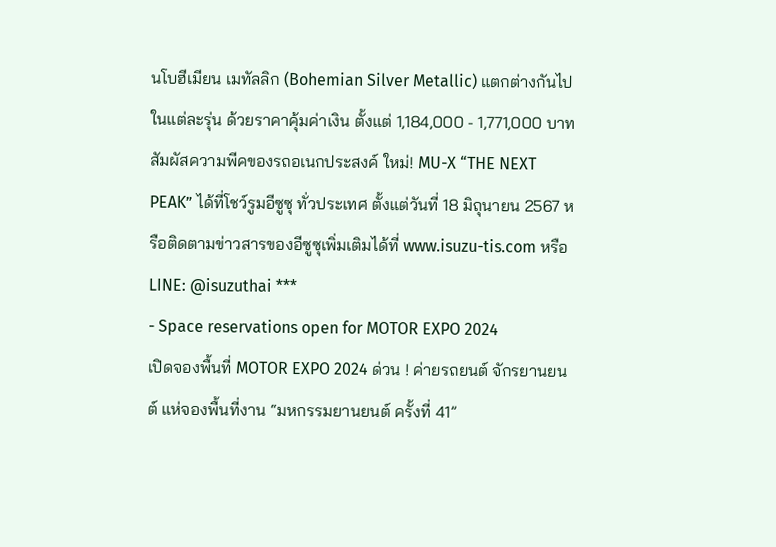นโบฮีเมียน เมทัลลิก (Bohemian Silver Metallic) แตกต่างกันไปในแต่ละรุ่น ด้วยราคาคุ้มค่าเงิน ตั้งแต่ 1,184,000 - 1,771,000 บาท สัมผัสความพีคของรถอเนกประสงค์ ใหม่! MU-X “THE NEXT PEAK” ได้ที่โชว์รูมอีซูซุ ทั่วประเทศ ตั้งแต่วันที่ 18 มิถุนายน 2567 หรือติดตามข่าวสารของอีซูซุเพิ่มเติมได้ที่ www.isuzu-tis.com หรือ LINE: @isuzuthai ***
- Space reservations open for MOTOR EXPO 2024
เปิดจองพื้นที่ MOTOR EXPO 2024 ด่วน ! ค่ายรถยนต์ จักรยานยนต์ แห่จองพื้นที่งาน “มหกรรมยานยนต์ ครั้งที่ 41”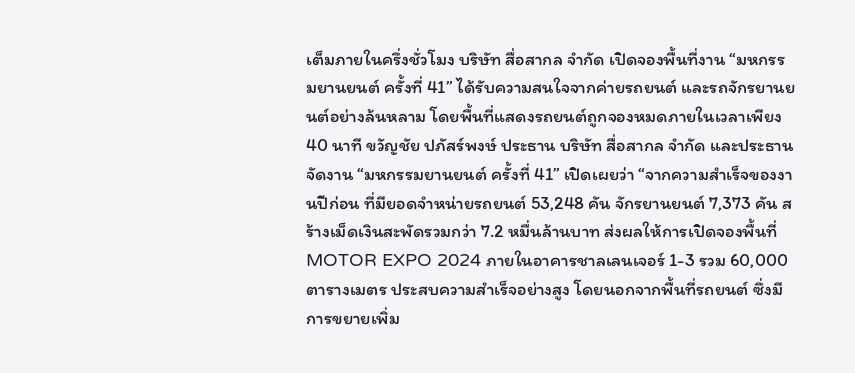เต็มภายในครึ่งชั่วโมง บริษัท สื่อสากล จำกัด เปิดจองพื้นที่งาน “มหกรรมยานยนต์ ครั้งที่ 41” ได้รับความสนใจจากค่ายรถยนต์ และรถจักรยานยนต์อย่างล้นหลาม โดยพื้นที่แสดงรถยนต์ถูกจองหมดภายในเวลาเพียง 40 นาที ขวัญชัย ปภัสร์พงษ์ ประธาน บริษัท สื่อสากล จำกัด และประธานจัดงาน “มหกรรมยานยนต์ ครั้งที่ 41” เปิดเผยว่า “จากความสำเร็จของงานปีก่อน ที่มียอดจำหน่ายรถยนต์ 53,248 คัน จักรยานยนต์ 7,373 คัน สร้างเม็ดเงินสะพัดรวมกว่า 7.2 หมื่นล้านบาท ส่งผลให้การเปิดจองพื้นที่ MOTOR EXPO 2024 ภายในอาคารชาลเลนเจอร์ 1-3 รวม 60,000 ตารางเมตร ประสบความสำเร็จอย่างสูง โดยนอกจากพื้นที่รถยนต์ ซึ่งมีการขยายเพิ่ม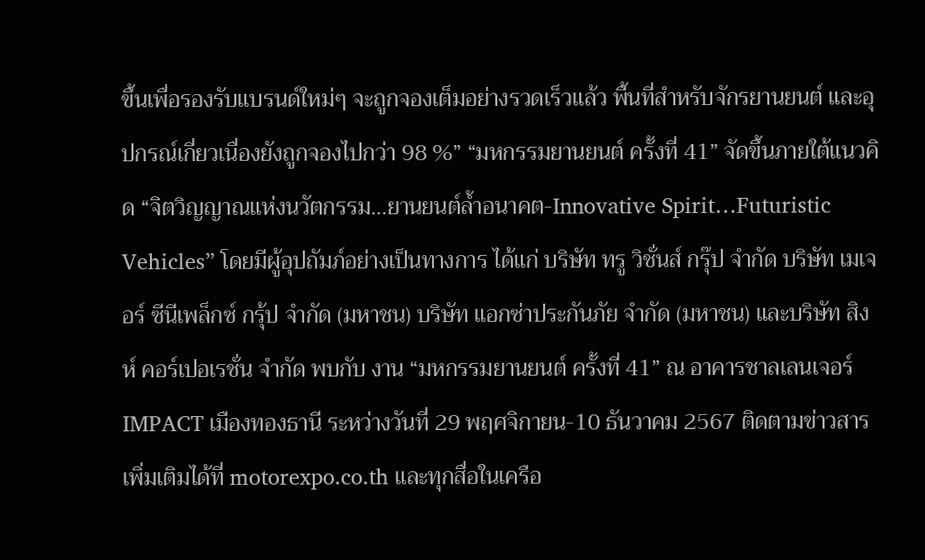ขึ้นเพื่อรองรับแบรนด์ใหม่ๆ จะถูกจองเต็มอย่างรวดเร็วแล้ว พื้นที่สำหรับจักรยานยนต์ และอุปกรณ์เกี่ยวเนื่องยังถูกจองไปกว่า 98 %” “มหกรรมยานยนต์ ครั้งที่ 41” จัดขึ้นภายใต้แนวคิด “จิตวิญญาณแห่งนวัตกรรม…ยานยนต์ล้ำอนาคต-Innovative Spirit…Futuristic Vehicles” โดยมีผู้อุปถัมภ์อย่างเป็นทางการ ได้แก่ บริษัท ทรู วิชั่นส์ กรุ๊ป จำกัด บริษัท เมเจอร์ ซีนีเพล็กซ์ กรุ้ป จำกัด (มหาชน) บริษัท แอกซ่าประกันภัย จำกัด (มหาชน) และบริษัท สิงห์ คอร์เปอเรชั่น จำกัด พบกับ งาน “มหกรรมยานยนต์ ครั้งที่ 41” ณ อาคารชาลเลนเจอร์ IMPACT เมืองทองธานี ระหว่างวันที่ 29 พฤศจิกายน-10 ธันวาคม 2567 ติดตามข่าวสารเพิ่มเติมได้ที่ motorexpo.co.th และทุกสื่อในเครือ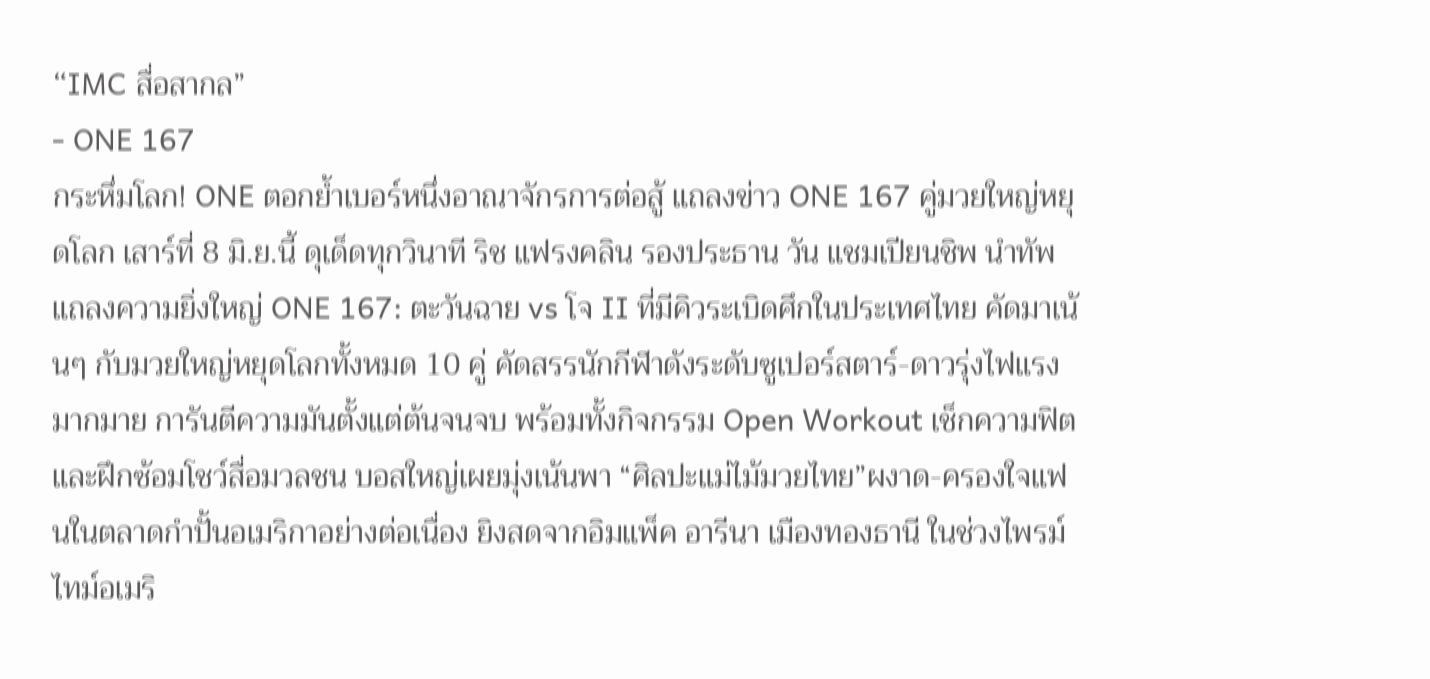“IMC สื่อสากล”
- ONE 167
กระหึ่มโลก! ONE ตอกย้ำเบอร์หนึ่งอาณาจักรการต่อสู้ แถลงข่าว ONE 167 คู่มวยใหญ่หยุดโลก เสาร์ที่ 8 มิ.ย.นี้ ดุเด็ดทุกวินาที ริช แฟรงคลิน รองประธาน วัน แชมเปียนชิพ นำทัพแถลงความยิ่งใหญ่ ONE 167: ตะวันฉาย vs โจ II ที่มีคิวระเบิดศึกในประเทศไทย คัดมาเน้นๆ กับมวยใหญ่หยุดโลกทั้งหมด 10 คู่ คัดสรรนักกีฬาดังระดับซูเปอร์สตาร์-ดาวรุ่งไฟแรงมากมาย การันตีความมันตั้งแต่ต้นจนจบ พร้อมทั้งกิจกรรม Open Workout เช็กความฟิตและฝึกซ้อมโชว์สื่อมวลชน บอสใหญ่เผยมุ่งเน้นพา “ศิลปะแม่ไม้มวยไทย”ผงาด-ครองใจแฟนในตลาดกำปั้นอเมริกาอย่างต่อเนื่อง ยิงสดจากอิมแพ็ค อารีนา เมืองทองธานี ในช่วงไพรม์ไทม์อเมริ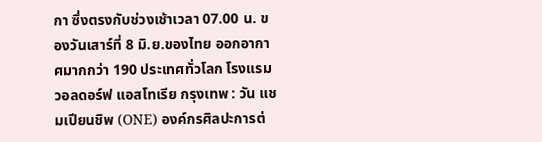กา ซึ่งตรงกับช่วงเช้าเวลา 07.00 น. ของวันเสาร์ที่ 8 มิ.ย.ของไทย ออกอากาศมากกว่า 190 ประเทศทั่วโลก โรงแรมวอลดอร์ฟ แอสโทเรีย กรุงเทพ : วัน แชมเปียนชิพ (ONE) องค์กรศิลปะการต่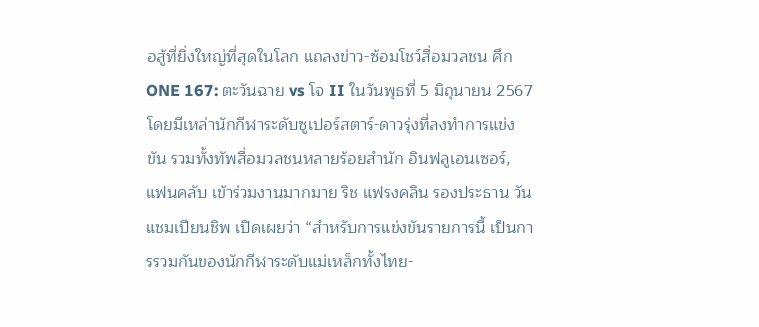อสู้ที่ยิ่งใหญ่ที่สุดในโลก แถลงข่าว-ซ้อมโชว์สื่อมวลชน ศึก ONE 167: ตะวันฉาย vs โจ II ในวันพุธที่ 5 มิถุนายน 2567 โดยมีเหล่านักกีฬาระดับซูเปอร์สตาร์-ดาวรุ่งที่ลงทำการแข่งขัน รวมทั้งทัพสื่อมวลชนหลายร้อยสำนัก อินฟลูเอนเซอร์, แฟนคลับ เข้าร่วมงานมากมาย ริช แฟรงคลิน รองประธาน วัน แชมเปียนชิพ เปิดเผยว่า “สำหรับการแข่งขันรายการนี้ เป็นการรวมกันของนักกีฬาระดับแม่เหล็กทั้งไทย-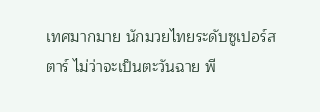เทศมากมาย นักมวยไทยระดับซูเปอร์สตาร์ ไม่ว่าจะเป็นตะวันฉาย พี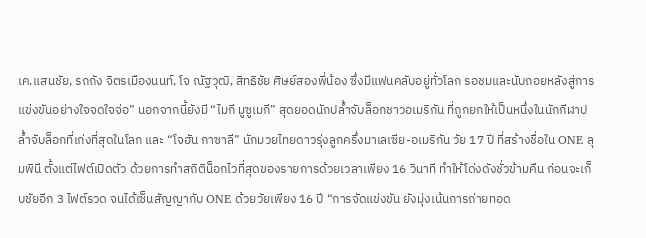เค.แสนชัย, รถถัง จิตรเมืองนนท์, โจ ณัฐวุฒิ, สิทธิชัย ศิษย์สองพี่น้อง ซึ่งมีแฟนคลับอยู่ทั่วโลก รอชมและนับถอยหลังสู่การแข่งขันอย่างใจจดใจจ่อ” นอกจากนี้ยังมี “ไมกี มูซูเมกี” สุดยอดนักปล้ำจับล็อกชาวอเมริกัน ที่ถูกยกให้เป็นหนึ่งในนักกีฬาปล้ำจับล็อกที่เก่งที่สุดในโลก และ “โจฮัน กาซาลี” นักมวยไทยดาวรุ่งลูกครึ่งมาเลเซีย-อเมริกัน วัย 17 ปี ที่สร้างชื่อใน ONE ลุมพินี ตั้งแต่ไฟต์เปิดตัว ด้วยการทำสถิติน็อกไวที่สุดของรายการด้วยเวลาเพียง 16 วินาที ทำให้โด่งดังชั่วข้ามคืน ก่อนจะเก็บชัยอีก 3 ไฟต์รวด จนได้เซ็นสัญญากับ ONE ด้วยวัยเพียง 16 ปี “การจัดแข่งขัน ยังมุ่งเน้นการถ่ายทอด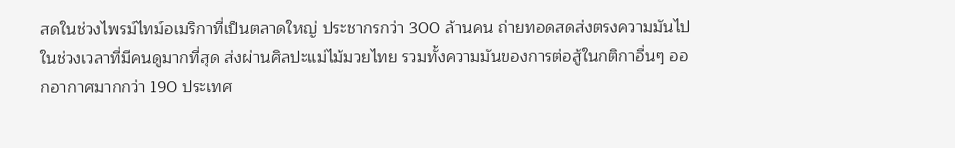สดในช่วงไพรม์ไทม์อเมริกาที่เป็นตลาดใหญ่ ประชากรกว่า 300 ล้านคน ถ่ายทอดสดส่งตรงความมันไปในช่วงเวลาที่มีคนดูมากที่สุด ส่งผ่านศิลปะแม่ไม้มวยไทย รวมทั้งความมันของการต่อสู้ในกติกาอื่นๆ ออกอากาศมากกว่า 190 ประเทศ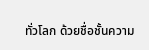ทั่วโลก ด้วยชื่อชั้นความ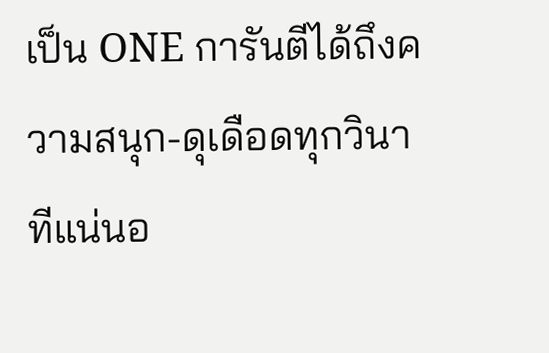เป็น ONE การันตีได้ถึงความสนุก-ดุเดือดทุกวินาทีแน่นอ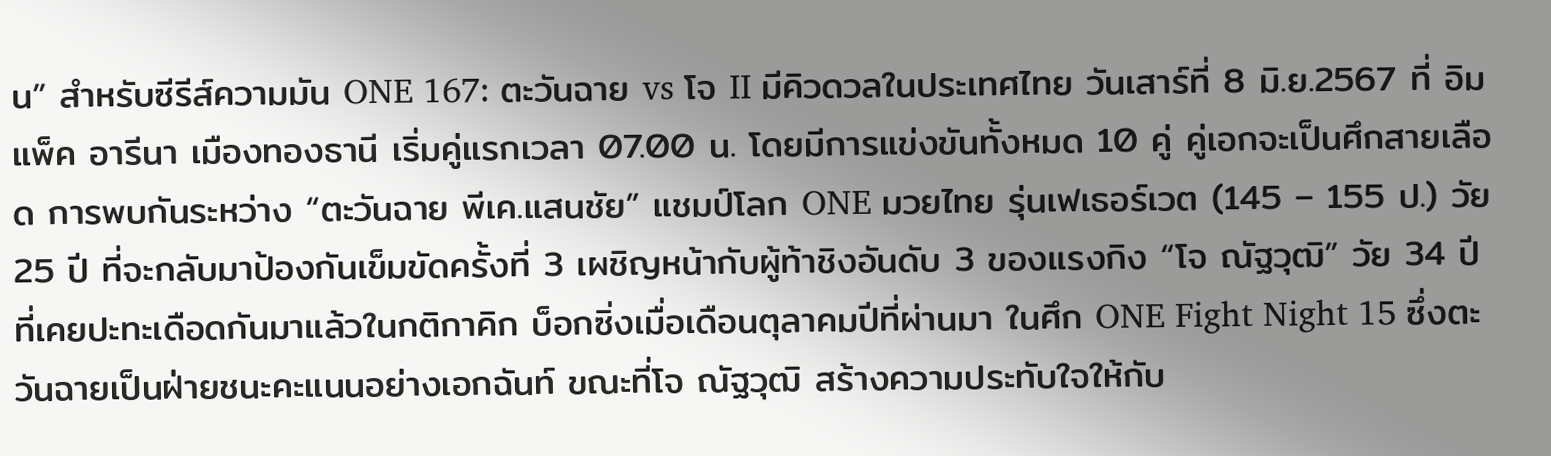น” สำหรับซีรีส์ความมัน ONE 167: ตะวันฉาย vs โจ II มีคิวดวลในประเทศไทย วันเสาร์ที่ 8 มิ.ย.2567 ที่ อิมแพ็ค อารีนา เมืองทองธานี เริ่มคู่แรกเวลา 07.00 น. โดยมีการแข่งขันทั้งหมด 10 คู่ คู่เอกจะเป็นศึกสายเลือด การพบกันระหว่าง “ตะวันฉาย พีเค.แสนชัย” แชมป์โลก ONE มวยไทย รุ่นเฟเธอร์เวต (145 – 155 ป.) วัย 25 ปี ที่จะกลับมาป้องกันเข็มขัดครั้งที่ 3 เผชิญหน้ากับผู้ท้าชิงอันดับ 3 ของแรงกิง “โจ ณัฐวุฒิ” วัย 34 ปี ที่เคยปะทะเดือดกันมาแล้วในกติกาคิก บ็อกซิ่งเมื่อเดือนตุลาคมปีที่ผ่านมา ในศึก ONE Fight Night 15 ซึ่งตะวันฉายเป็นฝ่ายชนะคะแนนอย่างเอกฉันท์ ขณะที่โจ ณัฐวุฒิ สร้างความประทับใจให้กับ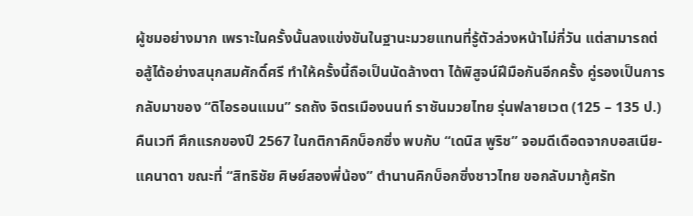ผู้ชมอย่างมาก เพราะในครั้งนั้นลงแข่งขันในฐานะมวยแทนที่รู้ตัวล่วงหน้าไม่กี่วัน แต่สามารถต่อสู้ได้อย่างสนุกสมศักดิ์ศรี ทำให้ครั้งนี้ถือเป็นนัดล้างตา ได้พิสูจน์ฝีมือกันอีกครั้ง คู่รองเป็นการกลับมาของ “ดิไอรอนแมน” รถถัง จิตรเมืองนนท์ ราชันมวยไทย รุ่นฟลายเวต (125 – 135 ป.) คืนเวที ศึกแรกของปี 2567 ในกติกาคิกบ็อกซิ่ง พบกับ “เดนิส พูริช” จอมดีเดือดจากบอสเนีย-แคนาดา ขณะที่ “สิทธิชัย ศิษย์สองพี่น้อง” ตำนานคิกบ็อกซิ่งชาวไทย ขอกลับมากู้ศรัท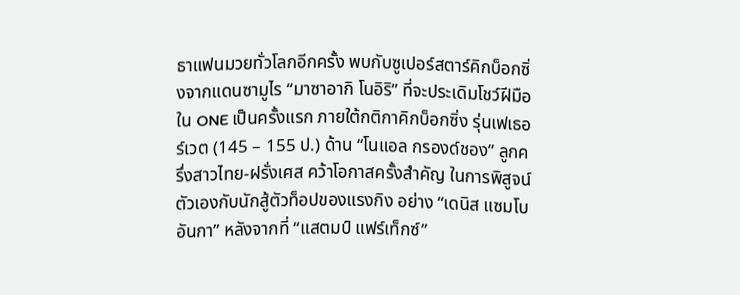ธาแฟนมวยทั่วโลกอีกครั้ง พบกับซูเปอร์สตาร์คิกบ็อกซิ่งจากแดนซามูไร “มาซาอากิ โนอิริ” ที่จะประเดิมโชว์ฝีมือใน ONE เป็นครั้งแรก ภายใต้กติกาคิกบ็อกซิ่ง รุ่นเฟเธอร์เวต (145 – 155 ป.) ด้าน “โนแอล กรองด์ชอง” ลูกครึ่งสาวไทย-ฝรั่งเศส คว้าโอกาสครั้งสำคัญ ในการพิสูจน์ตัวเองกับนักสู้ตัวท็อปของแรงกิง อย่าง “เดนิส แซมโบอันกา” หลังจากที่ “แสตมป์ แฟร์เท็กซ์”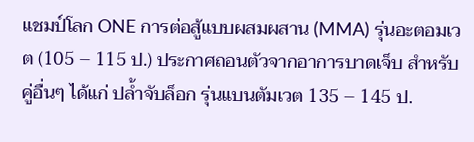แชมป์โลก ONE การต่อสู้แบบผสมผสาน (MMA) รุ่นอะตอมเวต (105 – 115 ป.) ประกาศถอนตัวจากอาการบาดเจ็บ สำหรับคู่อื่นๆ ได้แก่ ปล้ำจับล็อก รุ่นแบนตัมเวต 135 – 145 ป.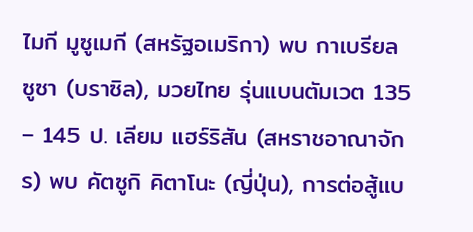ไมกี มูซูเมกี (สหรัฐอเมริกา) พบ กาเบรียล ซูซา (บราซิล), มวยไทย รุ่นแบนตัมเวต 135 – 145 ป. เลียม แฮร์ริสัน (สหราชอาณาจักร) พบ คัตซูกิ คิตาโนะ (ญี่ปุ่น), การต่อสู้แบ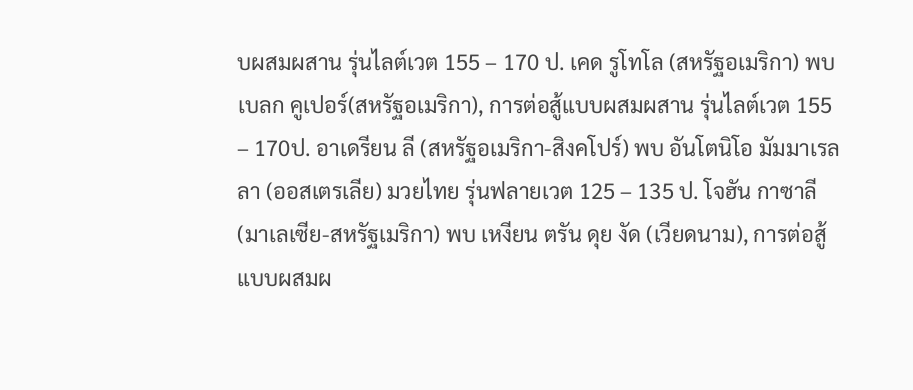บผสมผสาน รุ่นไลต์เวต 155 – 170 ป. เคด รูโทโล (สหรัฐอเมริกา) พบ เบลก คูเปอร์(สหรัฐอเมริกา), การต่อสู้แบบผสมผสาน รุ่นไลต์เวต 155 – 170ป. อาเดรียน ลี (สหรัฐอเมริกา-สิงคโปร์) พบ อันโตนิโอ มัมมาเรลลา (ออสเตรเลีย) มวยไทย รุ่นฟลายเวต 125 – 135 ป. โจฮัน กาซาลี (มาเลเซีย-สหรัฐเมริกา) พบ เหงียน ตรัน ดุย งัด (เวียดนาม), การต่อสู้แบบผสมผ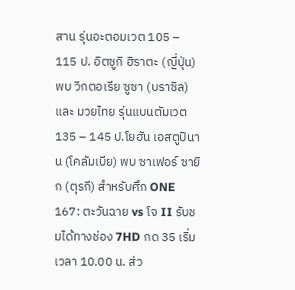สาน รุ่นอะตอมเวต 105 – 115 ป. อิตซูกิ ฮิราตะ (ญี่ปุ่น) พบ วิกตอเรีย ซูซา (บราซิล) และ มวยไทย รุ่นแบนตัมเวต 135 – 145 ป.โยฮัน เอสตูปินาน (โคลัมเบีย) พบ ซาเฟอร์ ซายิก (ตุรกี) สำหรับศึก ONE 167: ตะวันฉาย vs โจ II รับชมได้ทางช่อง 7HD กด 35 เริ่มเวลา 10.00 น. ส่ว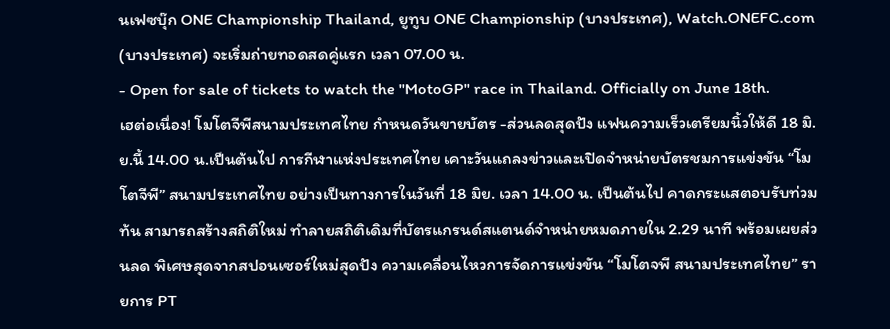นเฟซบุ๊ก ONE Championship Thailand, ยูทูบ ONE Championship (บางประเทศ), Watch.ONEFC.com (บางประเทศ) จะเริ่มถ่ายทอดสดคู่แรก เวลา 07.00 น.
- Open for sale of tickets to watch the "MotoGP" race in Thailand. Officially on June 18th.
เฮต่อเนื่อง! โมโตจีพีสนามประเทศไทย กำหนดวันขายบัตร -ส่วนลดสุดปัง แฟนความเร็วเตรียมนิ้วให้ดี 18 มิ.ย.นี้ 14.00 น.เป็นต้นไป การกีฬาแห่งประเทศไทย เคาะวันแถลงข่าวและเปิดจำหน่ายบัตรชมการแข่งขัน “โมโตจีพี” สนามประเทศไทย อย่างเป็นทางการในวันที่ 18 มิย. เวลา 14.00 น. เป็นต้นไป คาดกระแสตอบรับท่วมท้น สามารถสร้างสถิติใหม่ ทำลายสถิติเดิมที่บัตรแกรนด์สแตนด์จำหน่ายหมดภายใน 2.29 นาที พร้อมเผยส่วนลด พิเศษสุดจากสปอนเซอร์ใหม่สุดปัง ความเคลื่อนไหวการจัดการแข่งขัน “โมโตจพี สนามประเทศไทย” รายการ PT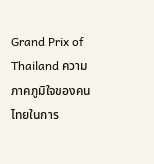Grand Prix of Thailand ความภาคภูมิใจของคนไทยในการ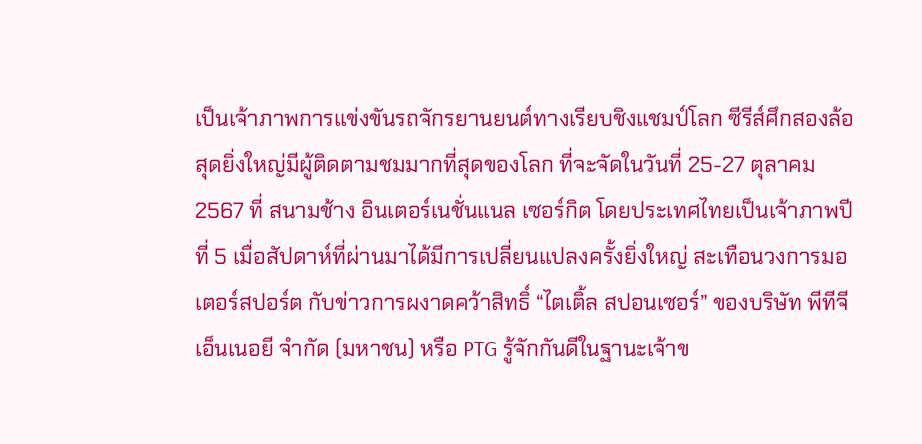เป็นเจ้าภาพการแข่งขันรถจักรยานยนต์ทางเรียบชิงแชมป์โลก ซีรีส์ศึกสองล้อสุดยิ่งใหญ่มีผู้ติดตามชมมากที่สุดของโลก ที่จะจัดในวันที่ 25-27 ตุลาคม 2567 ที่ สนามช้าง อินเตอร์เนชั่นแนล เซอร์กิต โดยประเทศไทยเป็นเจ้าภาพปีที่ 5 เมื่อสัปดาห์ที่ผ่านมาได้มีการเปลี่ยนแปลงครั้งยิ่งใหญ่ สะเทือนวงการมอเตอร์สปอร์ต กับข่าวการผงาดคว้าสิทธิ์ “ไตเติ้ล สปอนเซอร์” ของบริษัท พีทีจี เอ็นเนอยี จำกัด (มหาชน) หรือ PTG รู้จักกันดีในฐานะเจ้าข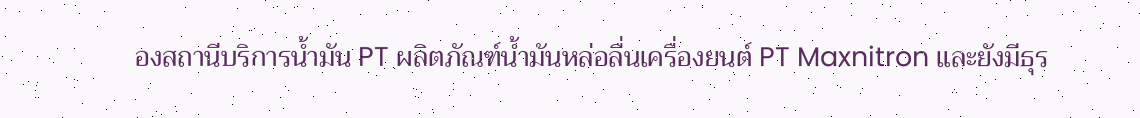องสถานีบริการน้ำมัน PT ผลิตภัณฑ์น้ำมันหล่อลื่นเครื่องยนต์ PT Maxnitron และยังมีธุร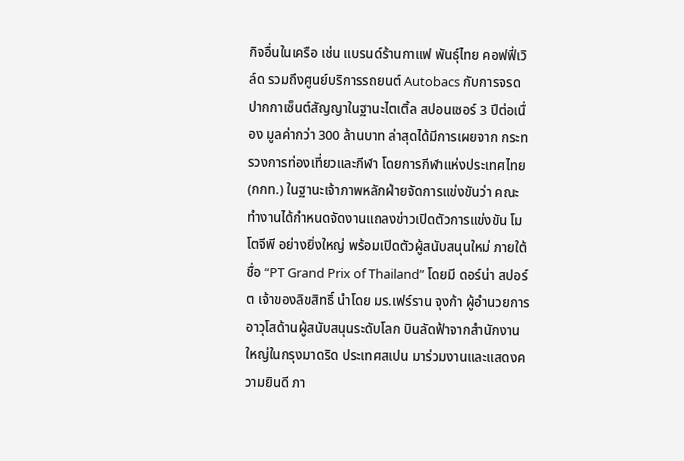กิจอื่นในเครือ เช่น แบรนด์ร้านกาแฟ พันธุ์ไทย คอฟฟี่เวิล์ด รวมถึงศูนย์บริการรถยนต์ Autobacs กับการจรดปากกาเซ็นต์สัญญาในฐานะไตเติ้ล สปอนเซอร์ 3 ปีต่อเนื่อง มูลค่ากว่า 300 ล้านบาท ล่าสุดได้มีการเผยจาก กระทรวงการท่องเที่ยวและกีฬา โดยการกีฬาแห่งประเทศไทย (กกท.) ในฐานะเจ้าภาพหลักฝ่ายจัดการแข่งขันว่า คณะทำงานได้กำหนดจัดงานแถลงข่าวเปิดตัวการแข่งขัน โมโตจีพี อย่างยิ่งใหญ่ พร้อมเปิดตัวผู้สนับสนุนใหม่ ภายใต้ชื่อ “PT Grand Prix of Thailand” โดยมี ดอร์น่า สปอร์ต เจ้าของลิขสิทธิ์ นำโดย มร.เฟร์ราน จุงก้า ผู้อำนวยการอาวุโสด้านผู้สนับสนุนระดับโลก บินลัดฟ้าจากสำนักงานใหญ่ในกรุงมาดริด ประเทศสเปน มาร่วมงานและแสดงความยินดี ภา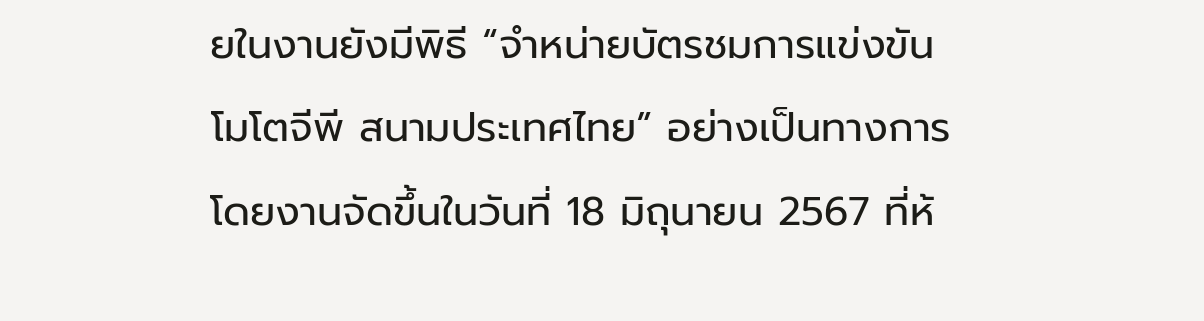ยในงานยังมีพิธี “จำหน่ายบัตรชมการแข่งขันโมโตจีพี สนามประเทศไทย” อย่างเป็นทางการ โดยงานจัดขึ้นในวันที่ 18 มิถุนายน 2567 ที่ห้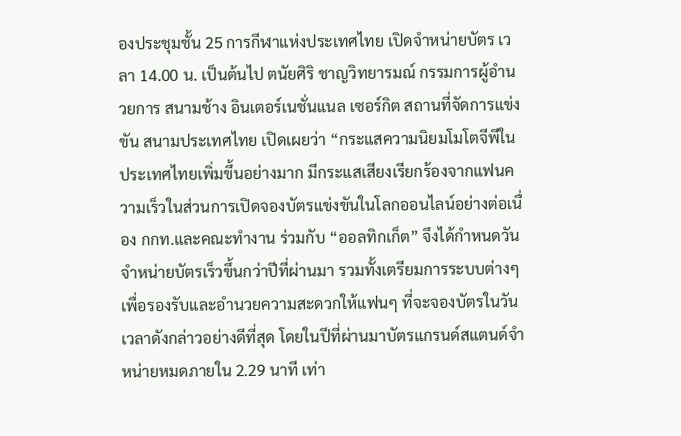องประชุมชั้น 25 การกีฬาแห่งประเทศไทย เปิดจำหน่ายบัตร เวลา 14.00 น. เป็นต้นไป ตนัยศิริ ชาญวิทยารมณ์ กรรมการผู้อำนวยการ สนามช้าง อินเตอร์เนชั่นแนล เซอร์กิต สถานที่จัดการแข่งขัน สนามประเทศไทย เปิดเผยว่า “กระแสความนิยมโมโตจีพีในประเทศไทยเพิ่มขึ้นอย่างมาก มีกระแสเสียงเรียกร้องจากแฟนความเร็วในส่วนการเปิดจองบัตรแข่งขันในโลกออนไลน์อย่างต่อเนื่อง กกท.และคณะทำงาน ร่วมกับ “ออลทิกเก็ต” จึงได้กำหนดวันจำหน่ายบัตรเร็วขึ้นกว่าปีที่ผ่านมา รวมทั้งเตรียมการระบบต่างๆ เพื่อรองรับและอำนวยความสะดวกให้แฟนๆ ที่จะจองบัตรในวัน เวลาดังกล่าวอย่างดีที่สุด โดยในปีที่ผ่านมาบัตรแกรนด์สแตนด์จำหน่ายหมดภายใน 2.29 นาที เท่า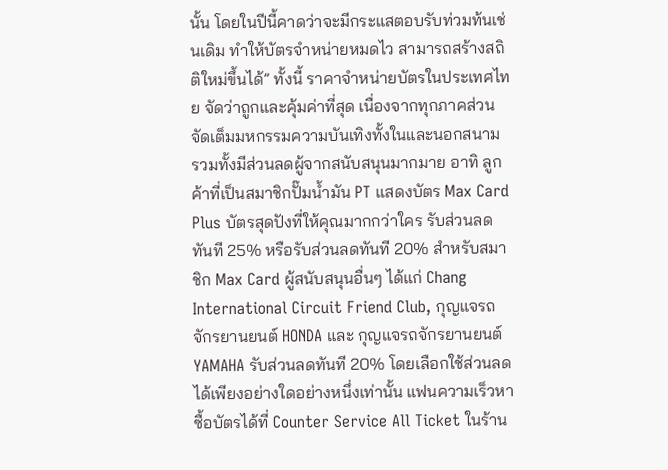นั้น โดยในปีนี้คาดว่าจะมีกระแสตอบรับท่วมท้นเช่นเดิม ทำให้บัตรจำหน่ายหมดไว สามารถสร้างสถิติใหม่ขึ้นได้” ทั้งนี้ ราคาจำหน่ายบัตรในประเทศไทย จัดว่าถูกและคุ้มค่าที่สุด เนื่องจากทุกภาคส่วนจัดเต็มมหกรรมความบันเทิงทั้งในและนอกสนาม รวมทั้งมีส่วนลดผู้จากสนับสนุนมากมาย อาทิ ลูกค้าที่เป็นสมาชิกปั๊มน้ำมัน PT แสดงบัตร Max Card Plus บัตรสุดปังที่ให้คุณมากกว่าใคร รับส่วนลดทันที 25% หรือรับส่วนลดทันที 20% สำหรับสมาชิก Max Card ผู้สนับสนุนอื่นๆ ได้แก่ Chang International Circuit Friend Club, กุญแจรถจักรยานยนต์ HONDA และ กุญแจรถจักรยานยนต์ YAMAHA รับส่วนลดทันที 20% โดยเลือกใช้ส่วนลดได้เพียงอย่างใดอย่างหนึ่งเท่านั้น แฟนความเร็วหาซื้อบัตรได้ที่ Counter Service All Ticket ในร้าน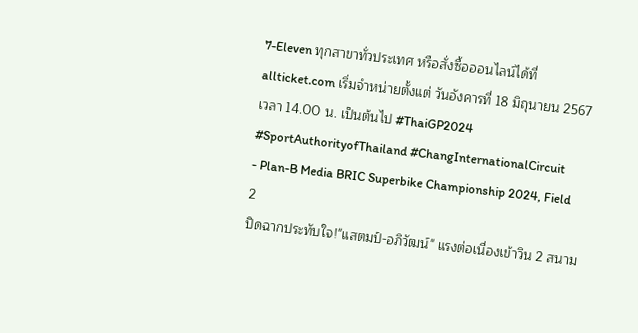7-Eleven ทุกสาขาทั่วประเทศ หรือสั่งซื้อออนไลน์ได้ที่ allticket.com เริ่มจำหน่ายตั้งแต่ วันอังคารที่ 18 มิถุนายน 2567 เวลา 14.00 น. เป็นต้นไป #ThaiGP2024 #SportAuthorityofThailand #ChangInternationalCircuit
- Plan-B Media BRIC Superbike Championship 2024, Field 2
ปิดฉากประทับใจ!"แสตมป์-อภิวัฒน์" แรงต่อเนื่องเข้าวิน 2 สนาม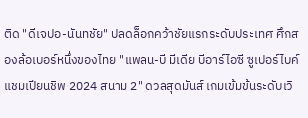ติด "ดีเจปอ-นันทชัย" ปลดล็อกคว้าชัยแรกระดับประเทศ ศึกสองล้อเบอร์หนึ่งของไทย "แพลน-บี มีเดีย บีอาร์ไอซี ซูเปอร์ไบค์ แชมเปียนชิพ 2024 สนาม 2" ดวลสุดมันส์ เกมเข้มข้นระดับเวิ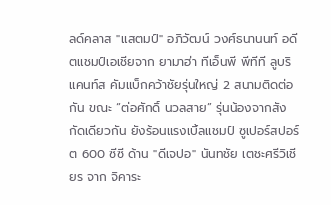ลด์คลาส "แสตมป์" อภิวัฒน์ วงศ์ธนานนท์ อดีตแชมป์เอเชียจาก ยามาฮ่า ทีเอ็นพี พีทีที ลูบริแคนท์ส คัมแบ็กคว้าชัยรุ่นใหญ่ 2 สนามติดต่อกัน ขณะ “ต่อศักดิ์ นวลสาย” รุ่นน้องจากสังกัดเดียวกัน ยังร้อนแรงเบิ้ลแชมป์ ซูเปอร์สปอร์ต 600 ซีซี ด้าน "ดีเจปอ" นันทชัย เตชะศรีวิเชียร จาก จิคาระ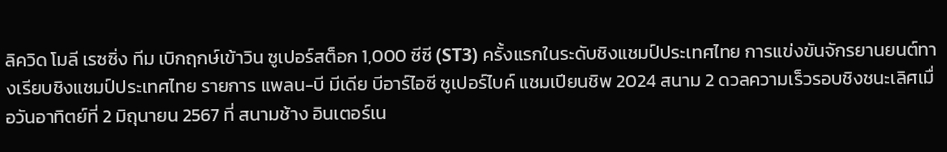ลิควิด โมลี เรซซิ่ง ทีม เบิกฤกษ์เข้าวิน ซูเปอร์สต็อก 1,000 ซีซี (ST3) ครั้งแรกในระดับชิงแชมป์ประเทศไทย การแข่งขันจักรยานยนต์ทางเรียบชิงแชมป์ประเทศไทย รายการ แพลน-บี มีเดีย บีอาร์ไอซี ซูเปอร์ไบค์ แชมเปียนชิพ 2024 สนาม 2 ดวลความเร็วรอบชิงชนะเลิศเมื่อวันอาทิตย์ที่ 2 มิถุนายน 2567 ที่ สนามช้าง อินเตอร์เน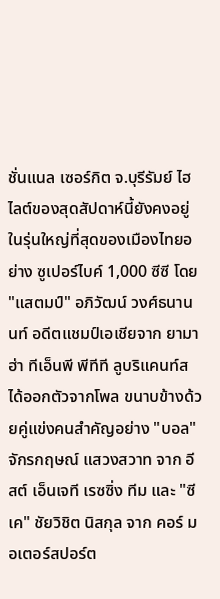ชั่นแนล เซอร์กิต จ.บุรีรัมย์ ไฮไลต์ของสุดสัปดาห์นี้ยังคงอยู่ในรุ่นใหญ่ที่สุดของเมืองไทยอย่าง ซูเปอร์ไบค์ 1,000 ซีซี โดย "แสตมป์" อภิวัฒน์ วงศ์ธนานนท์ อดีตแชมป์เอเชียจาก ยามาฮ่า ทีเอ็นพี พีทีที ลูบริแคนท์ส ได้ออกตัวจากโพล ขนาบข้างด้วยคู่แข่งคนสำคัญอย่าง "บอล" จักรกฤษณ์ แสวงสวาท จาก อีสต์ เอ็นเจที เรซซิ่ง ทีม และ "ซีเค" ชัยวิชิต นิสกุล จาก คอร์ มอเตอร์สปอร์ต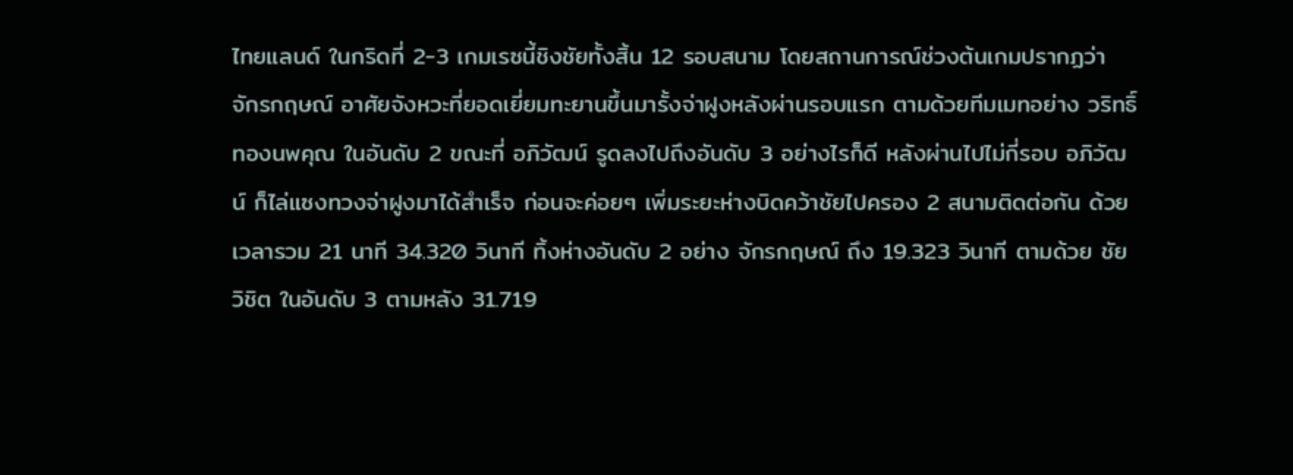ไทยแลนด์ ในกริดที่ 2-3 เกมเรซนี้ชิงชัยทั้งสิ้น 12 รอบสนาม โดยสถานการณ์ช่วงต้นเกมปรากฏว่า จักรกฤษณ์ อาศัยจังหวะที่ยอดเยี่ยมทะยานขึ้นมารั้งจ่าฝูงหลังผ่านรอบแรก ตามด้วยทีมเมทอย่าง วริทธิ์ ทองนพคุณ ในอันดับ 2 ขณะที่ อภิวัฒน์ รูดลงไปถึงอันดับ 3 อย่างไรก็ดี หลังผ่านไปไม่กี่รอบ อภิวัฒน์ ก็ไล่แซงทวงจ่าฝูงมาได้สำเร็จ ก่อนจะค่อยๆ เพิ่มระยะห่างบิดคว้าชัยไปครอง 2 สนามติดต่อกัน ด้วยเวลารวม 21 นาที 34.320 วินาที ทิ้งห่างอันดับ 2 อย่าง จักรกฤษณ์ ถึง 19.323 วินาที ตามด้วย ชัยวิชิต ในอันดับ 3 ตามหลัง 31.719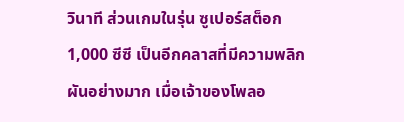วินาที ส่วนเกมในรุ่น ซูเปอร์สต็อก 1,000 ซีซี เป็นอีกคลาสที่มีความพลิกผันอย่างมาก เมื่อเจ้าของโพลอ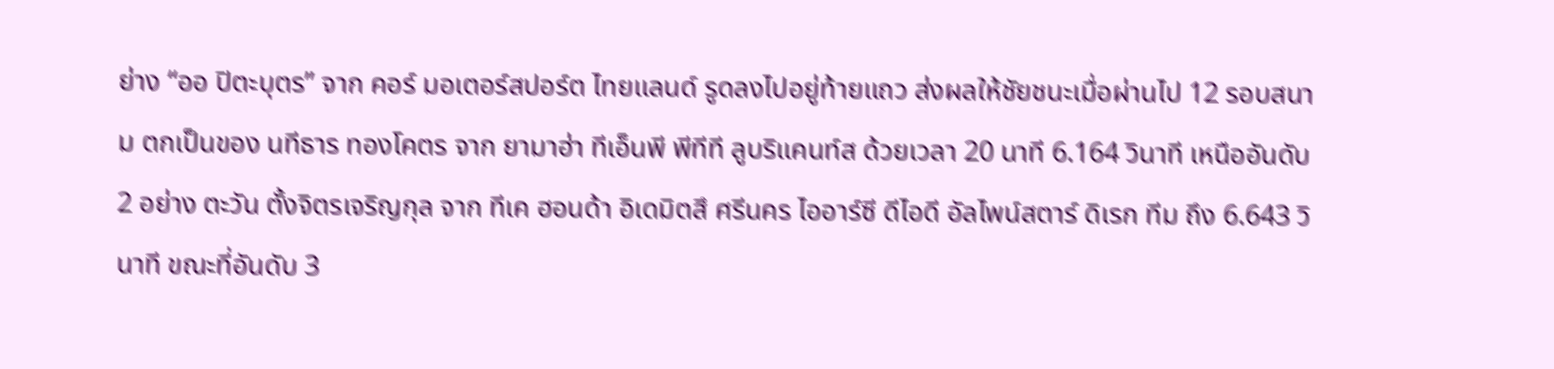ย่าง “ออ ปิตะบุตร” จาก คอร์ มอเตอร์สปอร์ต ไทยแลนด์ รูดลงไปอยู่ท้ายแถว ส่งผลให้ชัยชนะเมื่อผ่านไป 12 รอบสนาม ตกเป็นของ นทีธาร ทองโคตร จาก ยามาฮ่า ทีเอ็นพี พีทีที ลูบริแคนท์ส ด้วยเวลา 20 นาที 6.164 วินาที เหนืออันดับ 2 อย่าง ตะวัน ตั้งจิตรเจริญกุล จาก ทีเค ฮอนด้า อิเดมิตสึ ศรีนคร ไออาร์ซี ดีไอดี อัลไพน์สตาร์ ดิเรก ทีม ถึง 6.643 วินาที ขณะที่อันดับ 3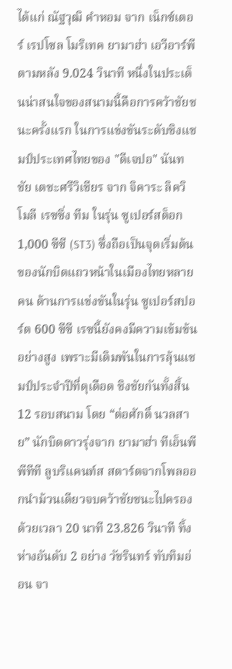ได้แก่ ณัฐวุฒิ คำหอม จาก เน็กซ์เตอร์ เรปโซล โมริเทค ยามาฮ่า เอวีอาร์พี ตามหลัง 9.024 วินาที หนึ่งในประเด็นน่าสนใจของสนามนี้คือการคว้าชัยชนะครั้งแรก ในการแข่งขันระดับชิงแชมป์ประเทศไทยของ "ดีเจปอ" นันทชัย เตชะศรีวิเชียร จาก จิคาระ ลิควิ โมลี เรซซิ่ง ทีม ในรุ่น ซูเปอร์สต็อก 1,000 ซีซี (ST3) ซึ่งถือเป็นจุดเริ่มต้นของนักบิดแถวหน้าในเมืองไทยหลายคน ด้านการแข่งขันในรุ่น ซูเปอร์สปอร์ต 600 ซีซี เรซนี้ยังคงมีความเข้มข้นอย่างสูง เพราะมีเดิมพันในการลุ้นแชมป์ประจำปีที่ดุเดือด ชิงชัยกันทั้งสิ้น 12 รอบสนาม โดย “ต่อศักดิ์ นวลสาย” นักบิดดาวรุ่งจาก ยามาฮ่า ทีเอ็นพี พีทีที ลูบริแคนท์ส สตาร์ตจากโพลออกนำม้วนเดียวจบคว้าชัยชนะไปครองด้วยเวลา 20 นาที 23.826 วินาที ทิ้งห่างอันดับ 2 อย่าง วัชรินทร์ ทับทิมอ่อน จา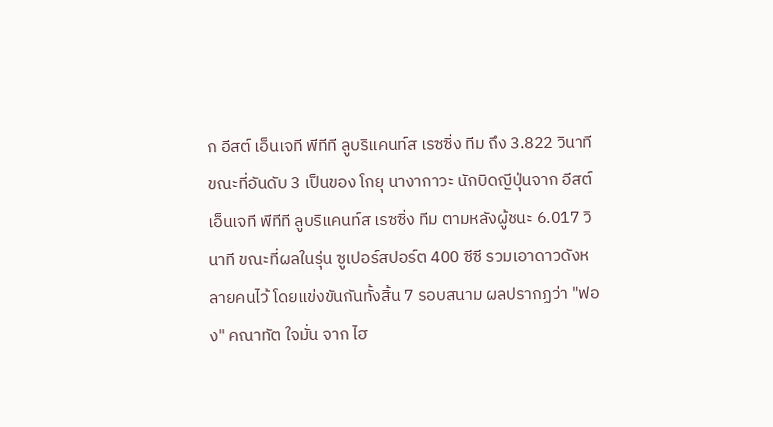ก อีสต์ เอ็นเจที พีทีที ลูบริแคนท์ส เรซซิ่ง ทีม ถึง 3.822 วินาที ขณะที่อันดับ 3 เป็นของ โกยุ นางากาวะ นักบิดญีปุ่นจาก อีสต์ เอ็นเจที พีทีที ลูบริแคนท์ส เรซซิ่ง ทีม ตามหลังผู้ชนะ 6.017 วินาที ขณะที่ผลในรุ่น ซูเปอร์สปอร์ต 400 ซีซี รวมเอาดาวดังหลายคนไว้ โดยแข่งขันกันทั้งสิ้น 7 รอบสนาม ผลปรากฏว่า "ฟอง" คณาทัต ใจมั่น จาก ไฮ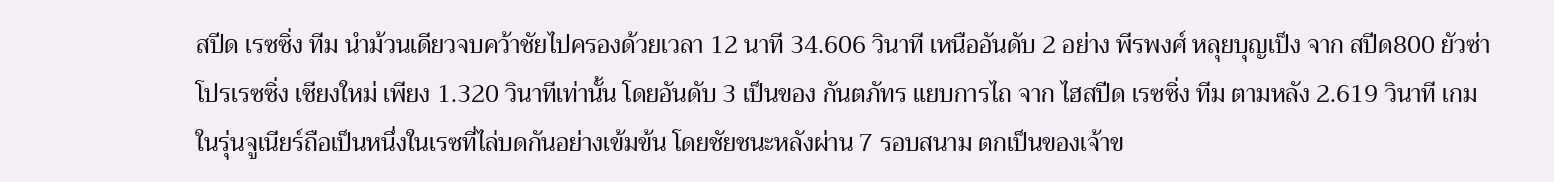สปีด เรซซิ่ง ทีม นำม้วนเดียวจบคว้าชัยไปครองด้วยเวลา 12 นาที 34.606 วินาที เหนืออันดับ 2 อย่าง พีรพงศ์ หลุยบุญเป็ง จาก สปีด800 ยัวซ่า โปรเรซซิ่ง เชียงใหม่ เพียง 1.320 วินาทีเท่านั้น โดยอันดับ 3 เป็นของ กันตภัทร แยบการไถ จาก ไฮสปีด เรซซิ่ง ทีม ตามหลัง 2.619 วินาที เกมในรุ่นจูเนียร์ถือเป็นหนึ่งในเรซที่ไล่บดกันอย่างเข้มข้น โดยชัยชนะหลังผ่าน 7 รอบสนาม ตกเป็นของเจ้าข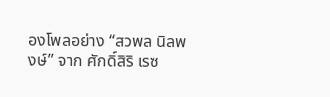องโพลอย่าง “สวพล นิลพงษ์” จาก ศักดิ์สิริ เรซ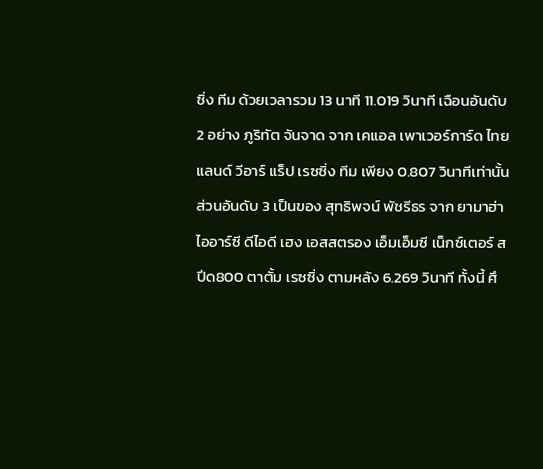ซิ่ง ทีม ด้วยเวลารวม 13 นาที 11.019 วินาที เฉือนอันดับ 2 อย่าง ภูริทัต จันจาด จาก เคแอล เพาเวอร์การ์ด ไทยแลนด์ วีอาร์ แร็ป เรซซิ่ง ทีม เพียง 0.807 วินาทีเท่านั้น ส่วนอันดับ 3 เป็นของ สุทธิพจน์ พัชรีธร จาก ยามาฮ่า ไออาร์ซี ดีไอดี เฮง เอสสตรอง เอ็มเอ็มซี เน็กซ์เตอร์ สปีด800 ตาตั้ม เรซซิ่ง ตามหลัง 6.269 วินาที ทั้งนี้ ศึ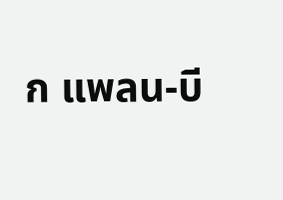ก แพลน-บี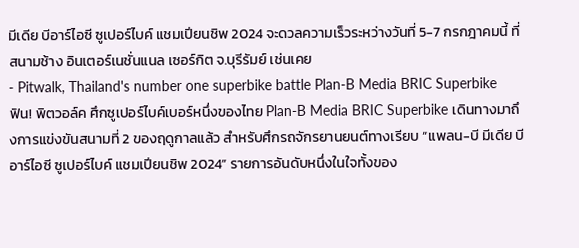มีเดีย บีอาร์ไอซี ซูเปอร์ไบค์ แชมเปียนชิพ 2024 จะดวลความเร็วระหว่างวันที่ 5-7 กรกฎาคมนี้ ที่ สนามช้าง อินเตอร์เนชั่นแนล เซอร์กิต จ.บุรีรัมย์ เช่นเคย
- Pitwalk, Thailand's number one superbike battle Plan-B Media BRIC Superbike
ฟิน! พิตวอล์ค ศึกซูเปอร์ไบค์เบอร์หนึ่งของไทย Plan-B Media BRIC Superbike เดินทางมาถึงการแข่งขันสนามที่ 2 ของฤดูกาลแล้ว สำหรับศึกรถจักรยานยนต์ทางเรียบ “แพลน-บี มีเดีย บีอาร์ไอซี ซูเปอร์ไบค์ แชมเปียนชิพ 2024” รายการอันดับหนึ่งในใจทั้งของ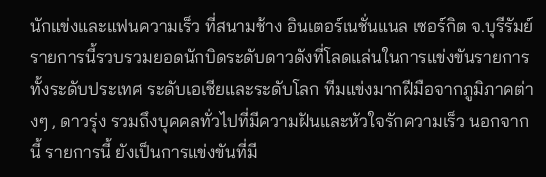นักแข่งและแฟนความเร็ว ที่สนามช้าง อินเตอร์เนชั่นแนล เซอร์กิต จ.บุรีรัมย์ รายการนี้รวบรวมยอดนักบิดระดับดาวดังที่โลดแล่นในการแข่งขันรายการทั้งระดับประเทศ ระดับเอเชียและระดับโลก ทีมแข่งมากฝีมือจากภูมิภาคต่างๆ , ดาวรุ่ง รวมถึงบุคคลทั่วไปที่มีความฝันและหัวใจรักความเร็ว นอกจากนี้ รายการนี้ ยังเป็นการแข่งขันที่มี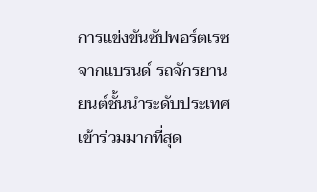การแข่งขันซัปพอร์ตเรซ จากแบรนด์ รถจักรยานยนต์ชั้นนำระดับประเทศ เข้าร่วมมากที่สุด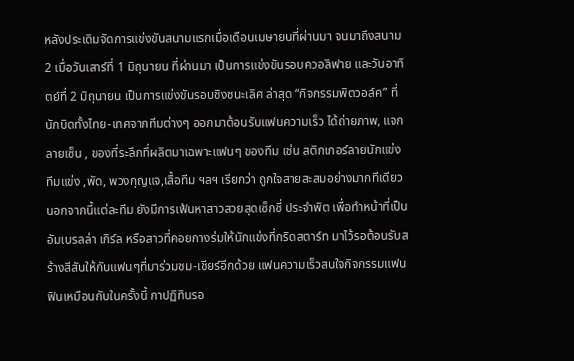หลังประเดิมจัดการแข่งขันสนามแรกเมื่อเดือนเมษายนที่ผ่านมา จนมาถึงสนาม 2 เมื่อวันเสาร์ที่ 1 มิถุนายน ที่ผ่านมา เป็นการแข่งขันรอบควอลิฟาย และวันอาทิตย์ที่ 2 มิถุนายน เป็นการแข่งขันรอบชิงชนะเลิศ ล่าสุด “กิจกรรมพิตวอล์ค” ที่นักบิดทั้งไทย-เทศจากทีมต่างๆ ออกมาต้อนรับแฟนความเร็ว ได้ถ่ายภาพ, แจกลายเซ็น , ของที่ระลึกที่ผลิตมาเฉพาะแฟนๆ ของทีม เช่น สติกเกอร์ลายนักแข่ง ทีมแข่ง ,พัด, พวงกุญแจ,เสื้อทีม ฯลฯ เรียกว่า ถูกใจสายสะสมอย่างมากทีเดียว นอกจากนี้แต่ละทีม ยังมีการเฟ้นหาสาวสวยสุดเซ็กซี่ ประจำพิต เพื่อทำหน้าที่เป็นอัมเบรลล่า เกิร์ล หรือสาวที่คอยกางร่มให้นักแข่งที่กริดสตาร์ท มาไว้รอต้อนรับสร้างสีสันให้กับแฟนๆที่มาร่วมชม-เชียร์อีกด้วย แฟนความเร็วสนใจกิจกรรมแฟนฟินเหมือนกับในครั้งนี้ กาปฏิทินรอ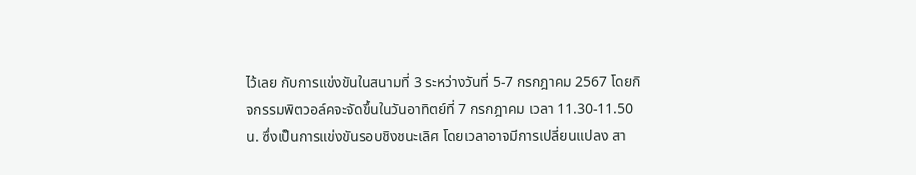ไว้เลย กับการแข่งขันในสนามที่ 3 ระหว่างวันที่ 5-7 กรกฎาคม 2567 โดยกิจกรรมพิตวอล์คจะจัดขึ้นในวันอาทิตย์ที่ 7 กรกฎาคม เวลา 11.30-11.50 น. ซึ่งเป็นการแข่งขันรอบชิงชนะเลิศ โดยเวลาอาจมีการเปลี่ยนแปลง สา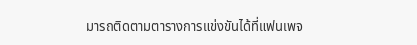มารถติดตามตารางการแข่งขันได้ที่แฟนเพจ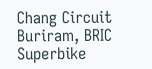Chang Circuit Buriram, BRIC Superbike